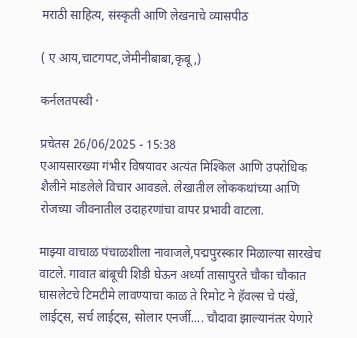मराठी साहित्य, संस्कृती आणि लेखनाचे व्यासपीठ

( ए आय,चाटगपट,जेमीनीबाबा,कृबू,)

कर्नलतपस्वी ·

प्रचेतस 26/06/2025 - 15:38
एआयसारख्या गंभीर विषयावर अत्यंत मिश्किल आणि उपरोधिक शैलीने मांडलेले विचार आवडले. लेखातील लोककथांच्या आणि रोजच्या जीवनातील उदाहरणांचा वापर प्रभावी वाटला.

माझ्या वाचाळ पंचाळशीला नावाजले,पद्मपुरस्कार मिळाल्या सारखेच वाटले. गावात बांबूची शिडी घेऊन अर्ध्या तासापुरते चौका चौकात घासलेटचे टिमटीमे लावण्याचा काळ ते रिमोट ने हॅवल्स चे पंखें, लाईट्स, सर्च लाईट्स, सोलार एनर्जी.... चौदावा झाल्यानंतर येणारे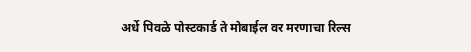अर्धे पिवळे पोस्टकार्ड ते मोबाईल वर मरणाचा रिल्स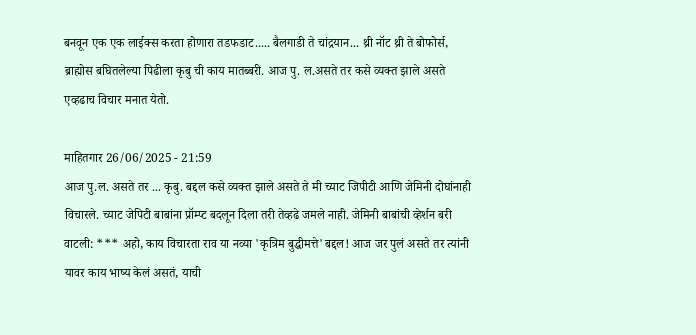बनवून एक एक लाईक्स करता होणारा तडफडाट..... बैलगाडी ते चांद्रयान... थ्री नॉट थ्री ते बोफोर्स, ब्राह्मोस बघितलेल्या पिढीला कृबु ची काय मातब्बरी. आज पु. ल.असते तर कसे व्यक्त झाले असते एव्हढाच विचार मनात येतो.

माहितगार 26/06/2025 - 21:59
आज पु.ल. असते तर ... कृबु. बद्दल कसे व्यक्त झाले असते ते मी च्याट जिपीटी आणि जेमिनी दोघांनाही विचारले. च्याट जेपिटी बाबांना प्रॉम्प्ट बदलून दिला तरी तेव्हढे जमले नाही. जेमिनी बाबांची व्हेर्शन बरी वाटली: *** अहो, काय विचारता राव या नव्या 'कृत्रिम बुद्धीमत्ते'बद्दल! आज जर पुलं असते तर त्यांनी यावर काय भाष्य केलं असतं, याची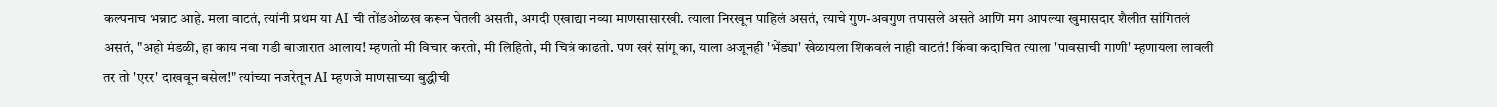कल्पनाच भन्नाट आहे. मला वाटतं, त्यांनी प्रथम या AI ची तोंडओळख करून घेतली असती, अगदी एखाद्या नव्या माणसासारखी. त्याला निरखून पाहिलं असतं, त्याचे गुण-अवगुण तपासले असते आणि मग आपल्या खुमासदार शैलीत सांगितलं असतं, "अहो मंडळी, हा काय नवा गडी बाजारात आलाय! म्हणतो मी विचार करतो, मी लिहितो, मी चित्रं काढतो. पण खरं सांगू का, याला अजूनही 'भेंड्या' खेळायला शिकवलं नाही वाटतं! किंवा कदाचित त्याला 'पावसाची गाणी' म्हणायला लावली तर तो 'एरर' दाखवून बसेल!" त्यांच्या नजरेतून AI म्हणजे माणसाच्या बुद्धीची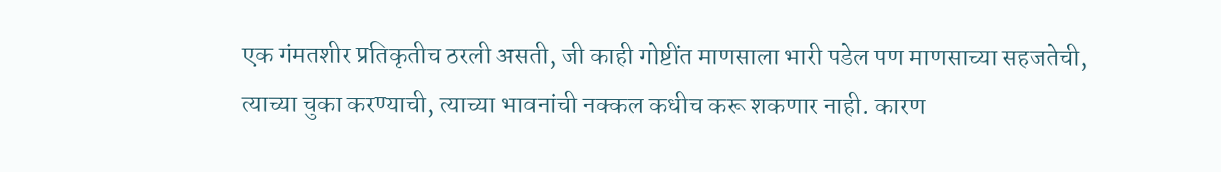एक गंमतशीर प्रतिकृतीच ठरली असती, जी काही गोष्टींत माणसाला भारी पडेल पण माणसाच्या सहजतेची, त्याच्या चुका करण्याची, त्याच्या भावनांची नक्कल कधीच करू शकणार नाही. कारण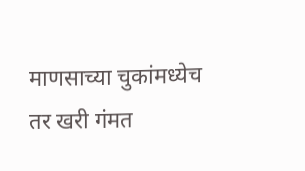माणसाच्या चुकांमध्येच तर खरी गंमत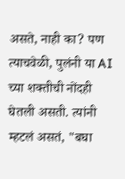असते, नाही का? पण त्याचवेळी, पुलंनी या AI च्या शक्तीची नोंदही घेतली असती. त्यांनी म्हटलं असतं, "बघा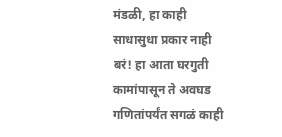मंडळी, हा काही साधासुधा प्रकार नाही बरं! हा आता घरगुती कामांपासून ते अवघड गणितांपर्यंत सगळं काही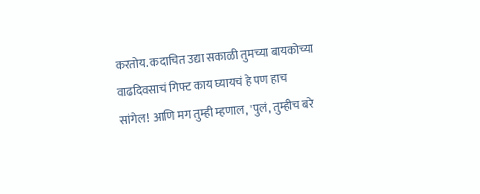करतोय. कदाचित उद्या सकाळी तुमच्या बायकोच्या वाढदिवसाचं गिफ्ट काय घ्यायचं हे पण हाच सांगेल! आणि मग तुम्ही म्हणाल, 'पुलं, तुम्हीच बरे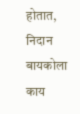होतात, निदान बायकोला काय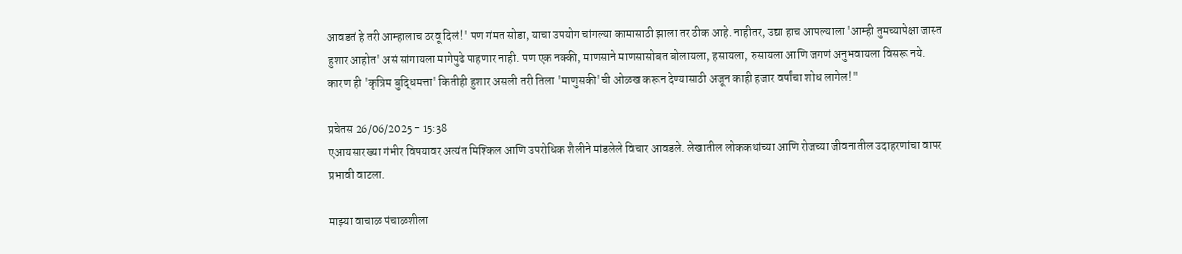आवडतं हे तरी आम्हालाच ठरवू दिलं!' पण गंमत सोडा, याचा उपयोग चांगल्या कामासाठी झाला तर ठीक आहे. नाहीतर, उद्या हाच आपल्याला 'आम्ही तुमच्यापेक्षा जास्त हुशार आहोत' असं सांगायला मागेपुढे पाहणार नाही. पण एक नक्की, माणसाने माणसासोबत बोलायला, हसायला, रुसायला आणि जगणं अनुभवायला विसरू नये. कारण ही 'कृत्रिम बुद्धिमत्ता' कितीही हुशार असली तरी तिला 'माणुसकी'ची ओळख करून देण्यासाठी अजून काही हजार वर्षांचा शोध लागेल!"

प्रचेतस 26/06/2025 - 15:38
एआयसारख्या गंभीर विषयावर अत्यंत मिश्किल आणि उपरोधिक शैलीने मांडलेले विचार आवडले. लेखातील लोककथांच्या आणि रोजच्या जीवनातील उदाहरणांचा वापर प्रभावी वाटला.

माझ्या वाचाळ पंचाळशीला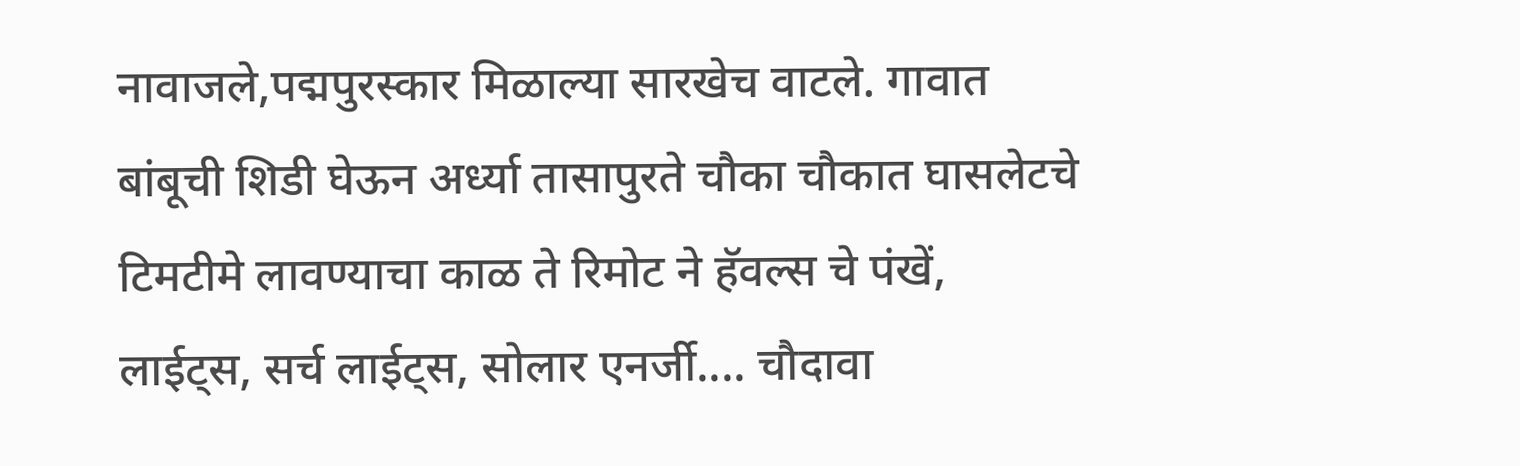नावाजले,पद्मपुरस्कार मिळाल्या सारखेच वाटले. गावात बांबूची शिडी घेऊन अर्ध्या तासापुरते चौका चौकात घासलेटचे टिमटीमे लावण्याचा काळ ते रिमोट ने हॅवल्स चे पंखें, लाईट्स, सर्च लाईट्स, सोलार एनर्जी.... चौदावा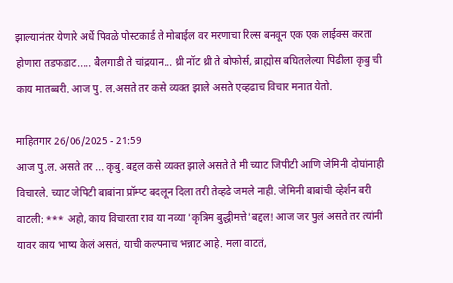झाल्यानंतर येणारे अर्धे पिवळे पोस्टकार्ड ते मोबाईल वर मरणाचा रिल्स बनवून एक एक लाईक्स करता होणारा तडफडाट..... बैलगाडी ते चांद्रयान... थ्री नॉट थ्री ते बोफोर्स, ब्राह्मोस बघितलेल्या पिढीला कृबु ची काय मातब्बरी. आज पु. ल.असते तर कसे व्यक्त झाले असते एव्हढाच विचार मनात येतो.

माहितगार 26/06/2025 - 21:59
आज पु.ल. असते तर ... कृबु. बद्दल कसे व्यक्त झाले असते ते मी च्याट जिपीटी आणि जेमिनी दोघांनाही विचारले. च्याट जेपिटी बाबांना प्रॉम्प्ट बदलून दिला तरी तेव्हढे जमले नाही. जेमिनी बाबांची व्हेर्शन बरी वाटली: *** अहो, काय विचारता राव या नव्या 'कृत्रिम बुद्धीमत्ते'बद्दल! आज जर पुलं असते तर त्यांनी यावर काय भाष्य केलं असतं, याची कल्पनाच भन्नाट आहे. मला वाटतं,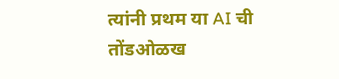त्यांनी प्रथम या AI ची तोंडओळख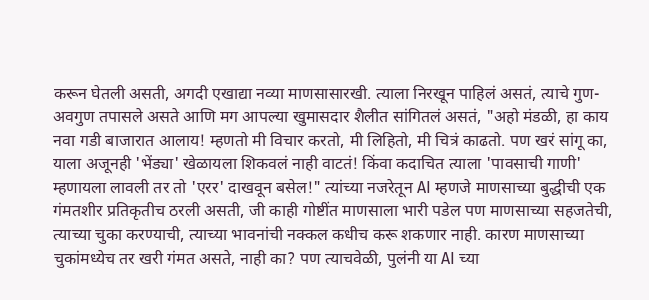करून घेतली असती, अगदी एखाद्या नव्या माणसासारखी. त्याला निरखून पाहिलं असतं, त्याचे गुण-अवगुण तपासले असते आणि मग आपल्या खुमासदार शैलीत सांगितलं असतं, "अहो मंडळी, हा काय नवा गडी बाजारात आलाय! म्हणतो मी विचार करतो, मी लिहितो, मी चित्रं काढतो. पण खरं सांगू का, याला अजूनही 'भेंड्या' खेळायला शिकवलं नाही वाटतं! किंवा कदाचित त्याला 'पावसाची गाणी' म्हणायला लावली तर तो 'एरर' दाखवून बसेल!" त्यांच्या नजरेतून AI म्हणजे माणसाच्या बुद्धीची एक गंमतशीर प्रतिकृतीच ठरली असती, जी काही गोष्टींत माणसाला भारी पडेल पण माणसाच्या सहजतेची, त्याच्या चुका करण्याची, त्याच्या भावनांची नक्कल कधीच करू शकणार नाही. कारण माणसाच्या चुकांमध्येच तर खरी गंमत असते, नाही का? पण त्याचवेळी, पुलंनी या AI च्या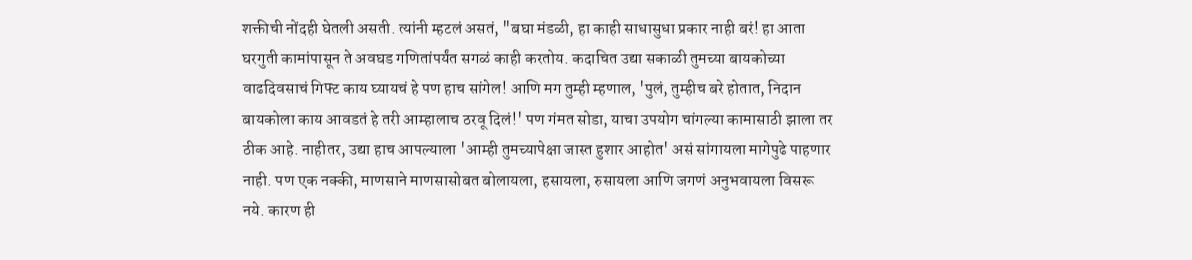शक्तीची नोंदही घेतली असती. त्यांनी म्हटलं असतं, "बघा मंडळी, हा काही साधासुधा प्रकार नाही बरं! हा आता घरगुती कामांपासून ते अवघड गणितांपर्यंत सगळं काही करतोय. कदाचित उद्या सकाळी तुमच्या बायकोच्या वाढदिवसाचं गिफ्ट काय घ्यायचं हे पण हाच सांगेल! आणि मग तुम्ही म्हणाल, 'पुलं, तुम्हीच बरे होतात, निदान बायकोला काय आवडतं हे तरी आम्हालाच ठरवू दिलं!' पण गंमत सोडा, याचा उपयोग चांगल्या कामासाठी झाला तर ठीक आहे. नाहीतर, उद्या हाच आपल्याला 'आम्ही तुमच्यापेक्षा जास्त हुशार आहोत' असं सांगायला मागेपुढे पाहणार नाही. पण एक नक्की, माणसाने माणसासोबत बोलायला, हसायला, रुसायला आणि जगणं अनुभवायला विसरू नये. कारण ही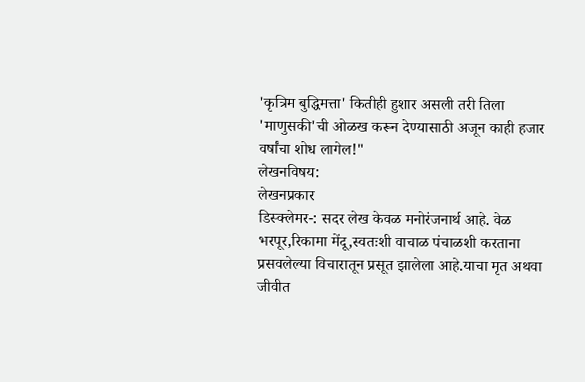'कृत्रिम बुद्धिमत्ता' कितीही हुशार असली तरी तिला 'माणुसकी'ची ओळख करून देण्यासाठी अजून काही हजार वर्षांचा शोध लागेल!"
लेखनविषय:
लेखनप्रकार
डिस्क्लेमर-: सदर लेख केवळ मनोरंजनार्थ आहे. वेळ भरपूर,रिकामा मेंदू,स्वतःशी वाचाळ पंचाळशी करताना प्रसवलेल्या विचारातून प्रसूत झालेला आहे.याचा मृत अथवा जीवीत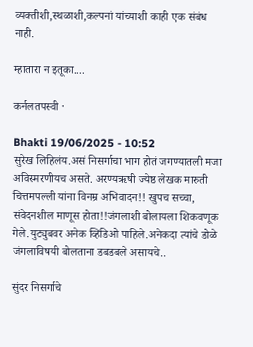व्यक्तीशी,स्थळाशी,कल्पनां यांच्याशी काही एक संबंध नाही.

म्हातारा न इतूका....

कर्नलतपस्वी ·

Bhakti 19/06/2025 - 10:52
सुरेख लिहिलंय.असं निसर्गाचा भाग होतं जगण्यातली मजा अविस्मरणीयच असते. अरण्यऋषी ज्येष्ठ लेखक मारुती चित्तमपल्ली यांना विनम्र अभिवादन!! खुपच सच्चा, संवेदनशील माणूस होता!!जंगलाशी बोलायला शिकवणूक गेले.युट्युबवर अनेक व्हिडिओ पाहिले.अनेकदा त्यांचे डोळे जंगलाविषयी बोलताना डबडबले असायचे..

सुंदर निसर्गाचे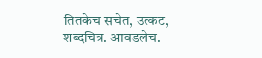तितकेच सचेत, उत्कट, शब्दचित्र. आवडलेच.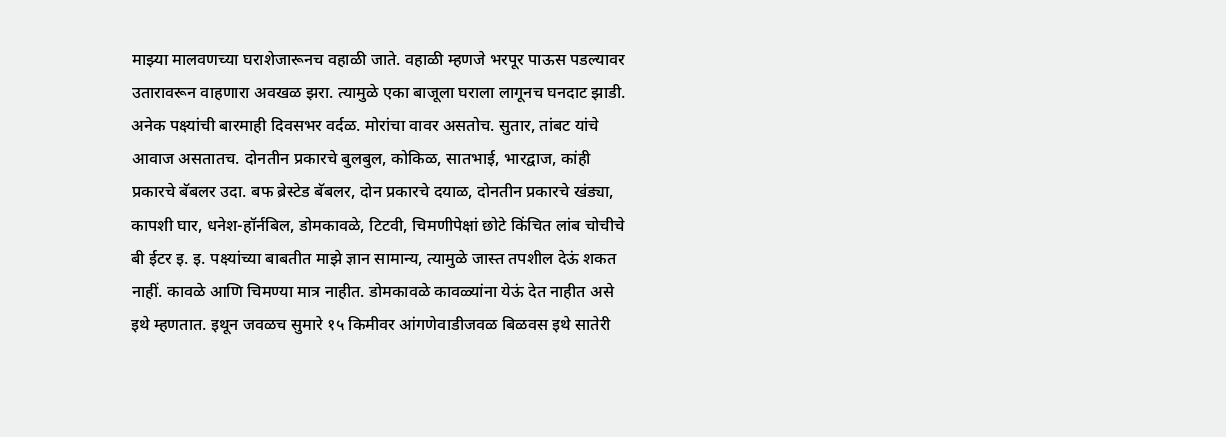माझ्या मालवणच्या घराशेजारूनच वहाळी जाते. वहाळी म्हणजे भरपूर पाऊस पडल्यावर उतारावरून वाहणारा अवखळ झरा. त्यामुळे एका बाजूला घराला लागूनच घनदाट झाडी. अनेक पक्ष्यांची बारमाही दिवसभर वर्दळ. मोरांचा वावर असतोच. सुतार, तांबट यांचे आवाज असतातच. दोनतीन प्रकारचे बुलबुल, कोकिळ, सातभाई, भारद्वाज, कांही प्रकारचे बॅबलर उदा. बफ ब्रेस्टेड बॅबलर, दोन प्रकारचे दयाळ, दोनतीन प्रकारचे खंड्या, कापशी घार, धनेश-हॉर्नबिल, डोमकावळे, टिटवी, चिमणीपेक्षां छोटे किंचित लांब चोचीचे बी ईटर इ. इ. पक्ष्यांच्या बाबतीत माझे ज्ञान सामान्य, त्यामुळे जास्त तपशील देऊं शकत नाहीं. कावळे आणि चिमण्या मात्र नाहीत. डोमकावळे कावळ्यांना येऊं देत नाहीत असे इथे म्हणतात. इथून जवळच सुमारे १५ किमीवर आंगणेवाडीजवळ बिळवस इथे सातेरी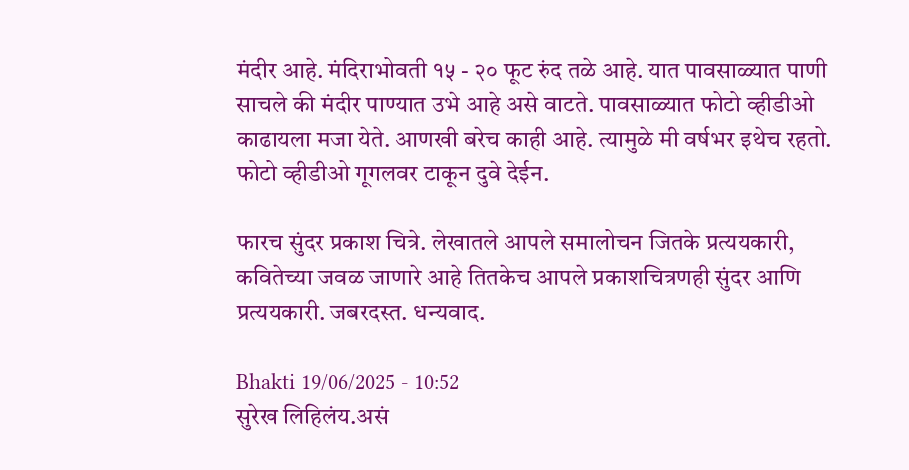मंदीर आहे. मंदिराभोवती १५ - २० फूट रुंद तळे आहे. यात पावसाळ्यात पाणी साचले की मंदीर पाण्यात उभे आहे असे वाटते. पावसाळ्यात फोटो व्हीडीओ काढायला मजा येते. आणखी बरेच काही आहे. त्यामुळे मी वर्षभर इथेच रहतो. फोटो व्हीडीओ गूगलवर टाकून दुवे देईन.

फारच सुंदर प्रकाश चित्रे. लेखातले आपले समालोचन जितके प्रत्ययकारी, कवितेच्या जवळ जाणारे आहे तितकेच आपले प्रकाशचित्रणही सुंदर आणि प्रत्ययकारी. जबरदस्त. धन्यवाद.

Bhakti 19/06/2025 - 10:52
सुरेख लिहिलंय.असं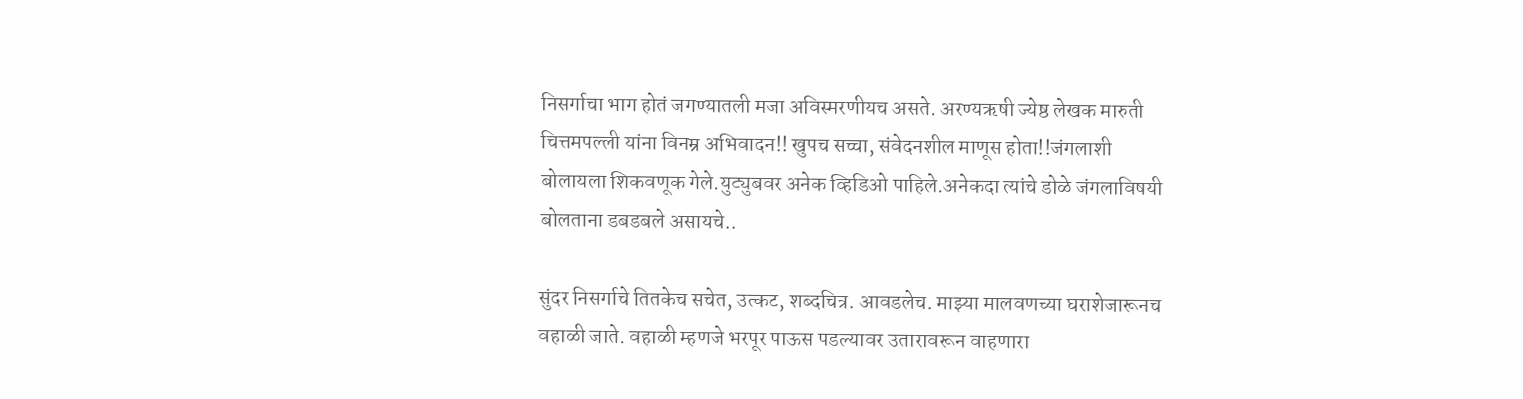निसर्गाचा भाग होतं जगण्यातली मजा अविस्मरणीयच असते. अरण्यऋषी ज्येष्ठ लेखक मारुती चित्तमपल्ली यांना विनम्र अभिवादन!! खुपच सच्चा, संवेदनशील माणूस होता!!जंगलाशी बोलायला शिकवणूक गेले.युट्युबवर अनेक व्हिडिओ पाहिले.अनेकदा त्यांचे डोळे जंगलाविषयी बोलताना डबडबले असायचे..

सुंदर निसर्गाचे तितकेच सचेत, उत्कट, शब्दचित्र. आवडलेच. माझ्या मालवणच्या घराशेजारूनच वहाळी जाते. वहाळी म्हणजे भरपूर पाऊस पडल्यावर उतारावरून वाहणारा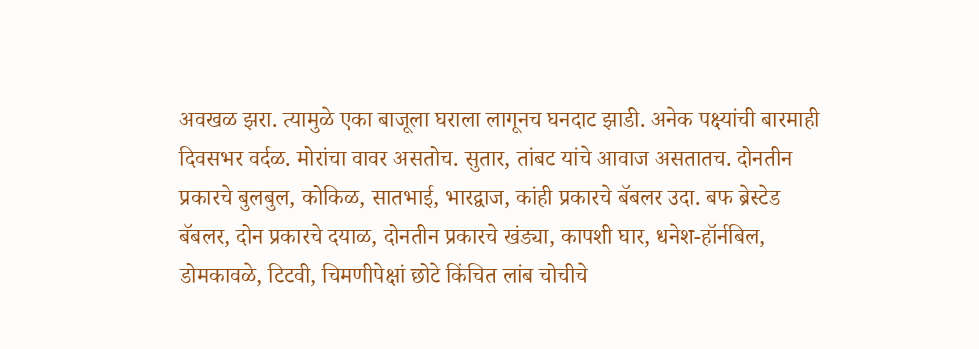अवखळ झरा. त्यामुळे एका बाजूला घराला लागूनच घनदाट झाडी. अनेक पक्ष्यांची बारमाही दिवसभर वर्दळ. मोरांचा वावर असतोच. सुतार, तांबट यांचे आवाज असतातच. दोनतीन प्रकारचे बुलबुल, कोकिळ, सातभाई, भारद्वाज, कांही प्रकारचे बॅबलर उदा. बफ ब्रेस्टेड बॅबलर, दोन प्रकारचे दयाळ, दोनतीन प्रकारचे खंड्या, कापशी घार, धनेश-हॉर्नबिल, डोमकावळे, टिटवी, चिमणीपेक्षां छोटे किंचित लांब चोचीचे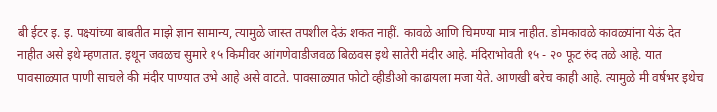बी ईटर इ. इ. पक्ष्यांच्या बाबतीत माझे ज्ञान सामान्य, त्यामुळे जास्त तपशील देऊं शकत नाहीं. कावळे आणि चिमण्या मात्र नाहीत. डोमकावळे कावळ्यांना येऊं देत नाहीत असे इथे म्हणतात. इथून जवळच सुमारे १५ किमीवर आंगणेवाडीजवळ बिळवस इथे सातेरी मंदीर आहे. मंदिराभोवती १५ - २० फूट रुंद तळे आहे. यात पावसाळ्यात पाणी साचले की मंदीर पाण्यात उभे आहे असे वाटते. पावसाळ्यात फोटो व्हीडीओ काढायला मजा येते. आणखी बरेच काही आहे. त्यामुळे मी वर्षभर इथेच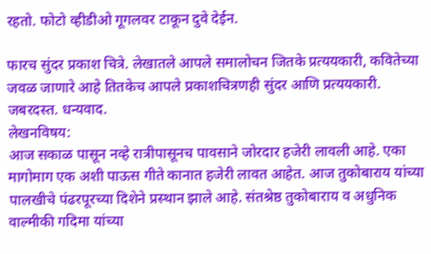रहतो. फोटो व्हीडीओ गूगलवर टाकून दुवे देईन.

फारच सुंदर प्रकाश चित्रे. लेखातले आपले समालोचन जितके प्रत्ययकारी, कवितेच्या जवळ जाणारे आहे तितकेच आपले प्रकाशचित्रणही सुंदर आणि प्रत्ययकारी. जबरदस्त. धन्यवाद.
लेखनविषय:
आज सकाळ पासून नव्हे रात्रीपासूनच पावसाने जोरदार हजेरी लावली आहे. एका मागोमाग एक अशी पाऊस गीते कानात हजेरी लावत आहेत. आज तुकोबाराय यांच्या पालखीचे पंढरपूरच्या दिशेने प्रस्थान झाले आहे. संतश्रेष्ठ तुकोबाराय व अधुनिक वाल्मीकी गदिमा यांच्या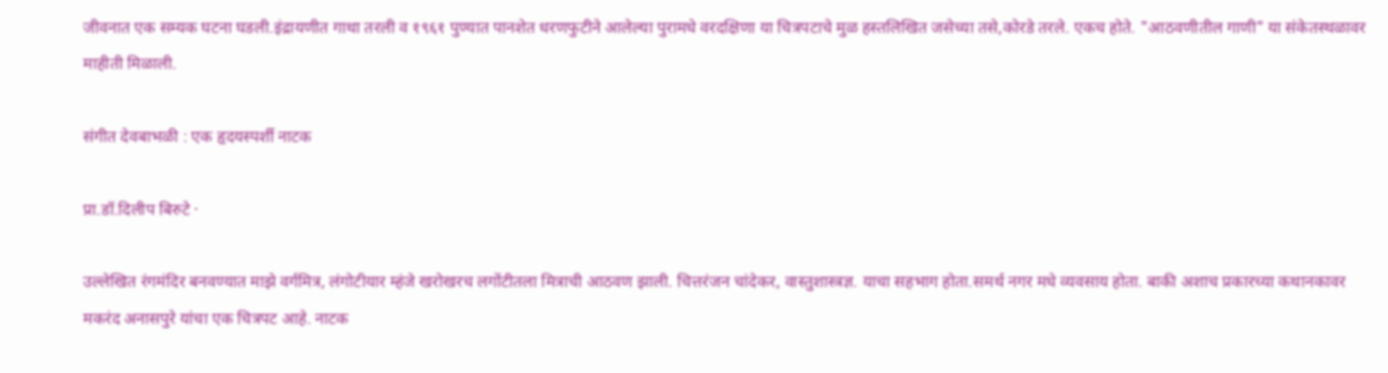जीवनात एक सम्यक घटना घडली.इंद्रायणीत गाथा तरली व १९६१ पुण्यात पानशेत धरणफुटीने आलेल्या पुरामधे वरदक्षिणा या चित्रपटाचे मुळ हस्तलिखित जसेच्या तसे,कोरडे तरले. एकच होते. "आठवणीतील गाणी" या संकेतस्थळावर माहीती मिळाली.

संगीत देवबाभळी : एक हृदयस्पर्शी नाटक

प्रा.डॉ.दिलीप बिरुटे ·

उल्लेखित रंगमंदिर बनवण्यात माझे वर्गमित्र, लंगोटीयार म्हंजे खरोखरच लगोंटीतला मित्राची आठवण झाली. चित्तरंजन चांदेकर, वास्तुशास्त्रज्ञ. याचा सहभाग होता.समर्थ नगर मधे व्यवसाय होता. बाकी अशाच प्रकारच्या कथानकावर मकरंद अनासपुरे यांचा एक चित्रपट आहे. नाटक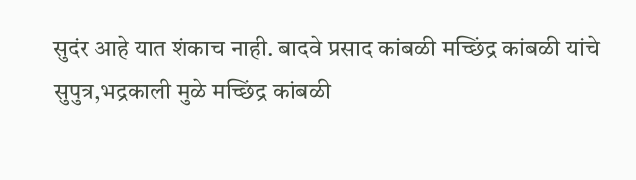सुदंर आहे यात शंकाच नाही. बादवे प्रसाद कांबळी मच्छिंद्र कांबळी यांचे सुपुत्र,भद्रकाली मुळे मच्छिंद्र कांबळी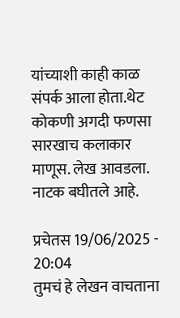यांच्याशी काही काळ संपर्क आला होता.थेट कोकणी अगदी फणसा सारखाच कलाकार माणूस. लेख आवडला. नाटक बघीतले आहे.

प्रचेतस 19/06/2025 - 20:04
तुमचं हे लेखन वाचताना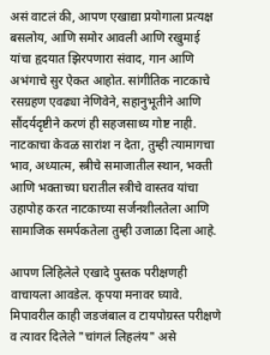असं वाटलं की, आपण एखाद्या प्रयोगाला प्रत्यक्ष बसलोय, आणि समोर आवली आणि रखुमाई यांचा हृदयात झिरपणारा संवाद, गान आणि अभंगाचे सुर ऐकत आहोत. सांगीतिक नाटकाचे रसग्रहण एवढ्या नेणिवेने, सहानुभूतीने आणि सौंदर्यदृष्टीने करणं ही सहजसाध्य गोष्ट नाही. नाटकाचा केवळ सारांश न देता, तुम्ही त्यामागचा भाव, अध्यात्म, स्त्रीचे समाजातील स्थान, भक्ती आणि भक्ताच्या घरातील स्त्रीचे वास्तव यांचा उहापोह करत नाटकाच्या सर्जनशीलतेला आणि सामाजिक समर्पकतेला तुम्ही उजाळा दिला आहे.

आपण लिहिलेले एखादे पुस्तक परीक्षणही वाचायला आवडेल. कृपया मनावर घ्यावे. मिपावरील काही जडजंबाल व टायपोग्रस्त परीक्षणे व त्यावर दिलेले "चांगलं लिहलंय" असे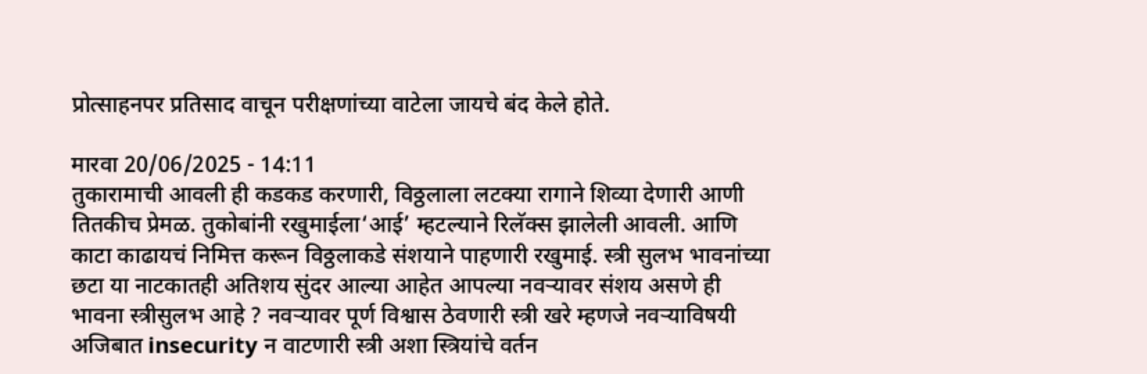प्रोत्साहनपर प्रतिसाद वाचून परीक्षणांच्या वाटेला जायचे बंद केले होते.

मारवा 20/06/2025 - 14:11
तुकारामाची आवली ही कडकड करणारी, विठ्ठलाला लटक्या रागाने शिव्या देणारी आणी तितकीच प्रेमळ. तुकोबांनी रखुमाईला‘आई’ म्हटल्याने रिलॅक्स झालेली आवली. आणि काटा काढायचं निमित्त करून विठ्ठलाकडे संशयाने पाहणारी रखुमाई. स्त्री सुलभ भावनांच्या छटा या नाटकातही अतिशय सुंदर आल्या आहेत आपल्या नवऱ्यावर संशय असणे ही भावना स्त्रीसुलभ आहे ? नवऱ्यावर पूर्ण विश्वास ठेवणारी स्त्री खरे म्हणजे नवऱ्याविषयी अजिबात insecurity न वाटणारी स्त्री अशा स्त्रियांचे वर्तन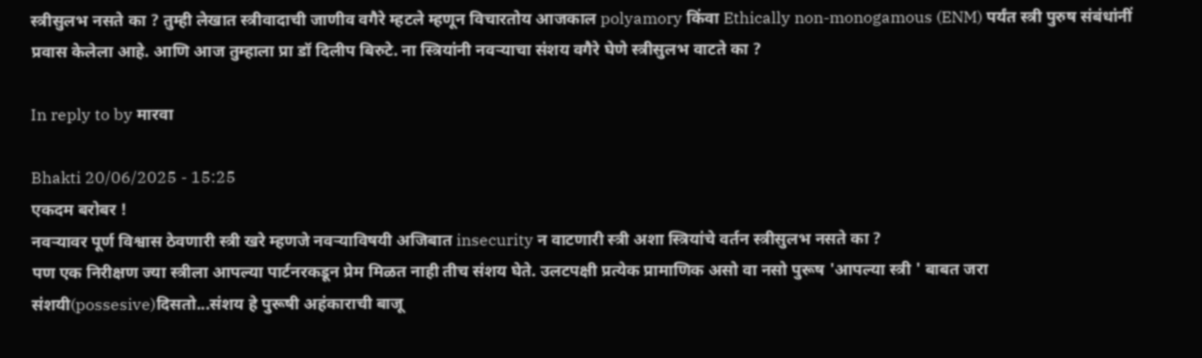स्त्रीसुलभ नसते का ? तुम्ही लेखात स्त्रीवादाची जाणीव वगैरे म्हटले म्हणून विचारतोय आजकाल polyamory किंवा Ethically non-monogamous (ENM) पर्यंत स्त्री पुरुष संबंधांनीं प्रवास केलेला आहे. आणि आज तुम्हाला प्रा डॉ दिलीप बिरुटे. ना स्त्रियांनी नवऱ्याचा संशय वगैरे घेणे स्त्रीसुलभ वाटते का ?

In reply to by मारवा

Bhakti 20/06/2025 - 15:25
एकदम बरोबर !
नवऱ्यावर पूर्ण विश्वास ठेवणारी स्त्री खरे म्हणजे नवऱ्याविषयी अजिबात insecurity न वाटणारी स्त्री अशा स्त्रियांचे वर्तन स्त्रीसुलभ नसते का ?
पण एक निरीक्षण ज्या स्त्रीला आपल्या पार्टनरकडून प्रेम मिळत नाही तीच संशय घेते. उलटपक्षी प्रत्येक प्रामाणिक असो वा नसो पुरूष 'आपल्या स्त्री ' बाबत जरा संशयी(possesive)दिसतो...संशय हे पुरूषी अहंकाराची बाजू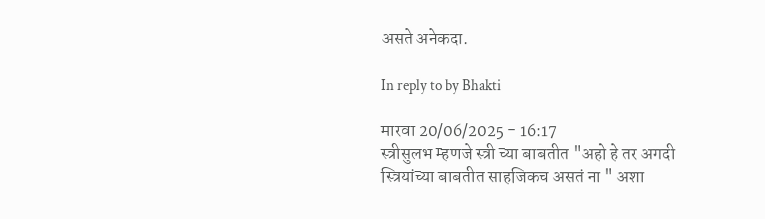असते अनेकदा.

In reply to by Bhakti

मारवा 20/06/2025 - 16:17
स्त्रीसुलभ म्हणजे स्त्री च्या बाबतीत "अहो हे तर अगदी स्त्रियांच्या बाबतीत साहजिकच असतं ना " अशा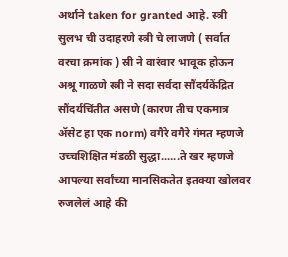अर्थाने taken for granted आहे. स्त्री सुलभ ची उदाहरणे स्त्री चे लाजणे ( सर्वात वरचा क्रमांक ) स्री ने वारंवार भावूक होऊन अश्रू गाळणे स्त्री ने सदा सर्वदा सौंदर्यकेंद्रित सौंदर्यचिंतीत असणे (कारण तीच एकमात्र ॲसेट हा एक norm) वगैरे वगैरे गंमत म्हणजे उच्चशिक्षित मंडळी सुद्धा......ते खर म्हणजे आपल्या सर्वांच्या मानसिकतेत इतक्या खोलवर रुजलेलं आहे की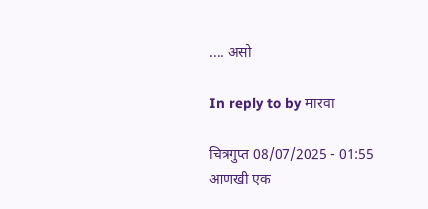.... असो

In reply to by मारवा

चित्रगुप्त 08/07/2025 - 01:55
आणखी एक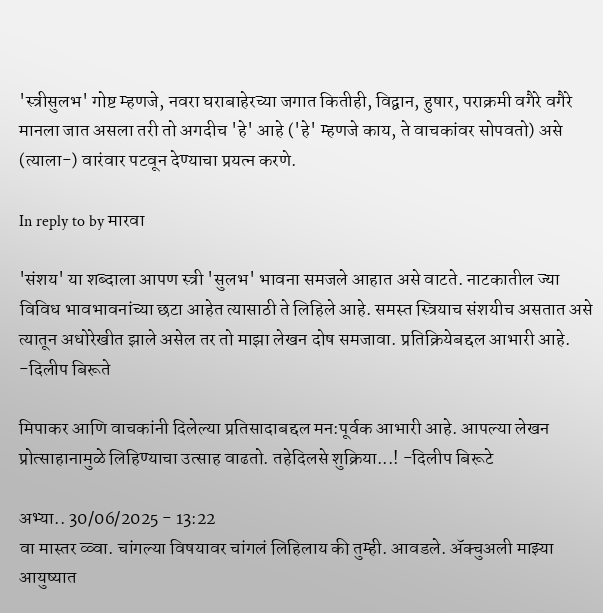'स्त्रीसुलभ' गोष्ट म्हणजे, नवरा घराबाहेरच्या जगात कितीही, विद्वान, हुषार, पराक्रमी वगैरे वगैरे मानला जात असला तरी तो अगदीच 'हे' आहे ('हे' म्हणजे काय, ते वाचकांवर सोपवतो) असे (त्याला-) वारंवार पटवून देण्याचा प्रयत्न करणे.

In reply to by मारवा

'संशय' या शब्दाला आपण स्त्री 'सुलभ' भावना समजले आहात असे वाटते. नाटकातील ज्या विविध भावभावनांच्या छटा आहेत त्यासाठी ते लिहिले आहे. समस्त स्त्रियाच संशयीच असतात असे त्यातून अधोरेखीत झाले असेल तर तो माझा लेखन दोष समजावा. प्रतिक्रियेबद्दल आभारी आहे. -दिलीप बिरूते

मिपाकर आणि वाचकांनी दिलेल्या प्रतिसादाबद्दल मन:पूर्वक आभारी आहे. आपल्या लेखन प्रोत्साहानामुळे लिहिण्याचा उत्साह वाढतो. तहेदिलसे शुक्रिया...! -दिलीप बिरूटे

अभ्या.. 30/06/2025 - 13:22
वा मास्तर व्व्वा. चांगल्या विषयावर चांगलं लिहिलाय की तुम्ही. आवडले. अ‍ॅक्चुअली माझ्या आयुष्यात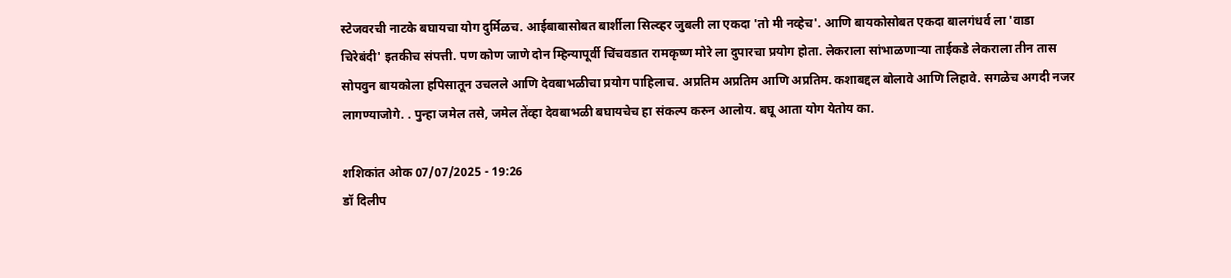स्टेजवरची नाटके बघायचा योग दुर्मिळच. आईबाबासोबत बार्शीला सिल्व्हर जुबली ला एकदा 'तो मी नव्हेच'. आणि बायकोसोबत एकदा बालगंधर्व ला 'वाडा चिरेबंदी' इतकीच संपत्ती. पण कोण जाणे दोन म्हिन्यापूर्वी चिंचवडात रामकृष्ण मोरे ला दुपारचा प्रयोग होता. लेकराला सांभाळणार्‍या ताईकडे लेकराला तीन तास सोपवुन बायकोला हपिसातून उचलले आणि देवबाभळीचा प्रयोग पाहिलाच. अप्रतिम अप्रतिम आणि अप्रतिम. कशाबद्दल बोलावे आणि लिहावे. सगळेच अगदी नजर लागण्याजोगे. . पुन्हा जमेल तसे, जमेल तेंव्हा देवबाभळी बघायचेच हा संकल्प करुन आलोय. बघू आता योग येतोय का.

शशिकांत ओक 07/07/2025 - 19:26
डॉ दिलीप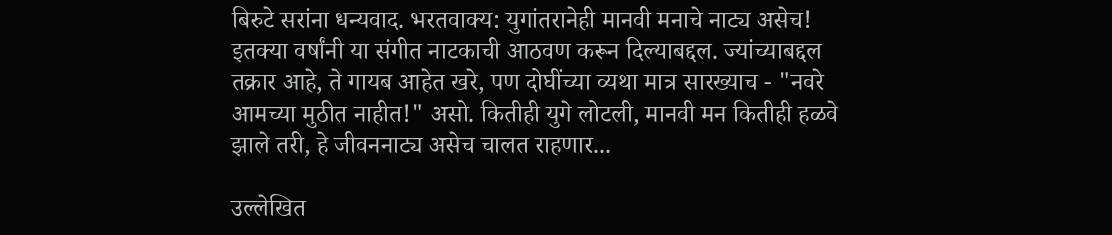बिरुटे सरांना धन्यवाद. भरतवाक्य: युगांतरानेही मानवी मनाचे नाट्य असेच! इतक्या वर्षांनी या संगीत नाटकाची आठवण करून दिल्याबद्दल. ज्यांच्याबद्दल तक्रार आहे, ते गायब आहेत खरे, पण दोघींच्या व्यथा मात्र सारख्याच - "नवरे आमच्या मुठीत नाहीत!" असो. कितीही युगे लोटली, मानवी मन कितीही हळवे झाले तरी, हे जीवननाट्य असेच चालत राहणार...

उल्लेखित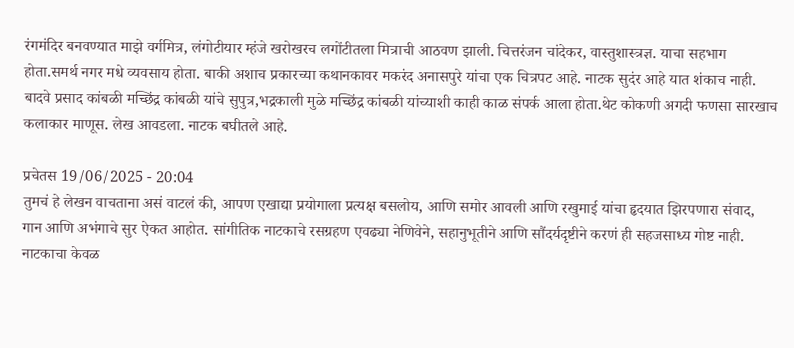रंगमंदिर बनवण्यात माझे वर्गमित्र, लंगोटीयार म्हंजे खरोखरच लगोंटीतला मित्राची आठवण झाली. चित्तरंजन चांदेकर, वास्तुशास्त्रज्ञ. याचा सहभाग होता.समर्थ नगर मधे व्यवसाय होता. बाकी अशाच प्रकारच्या कथानकावर मकरंद अनासपुरे यांचा एक चित्रपट आहे. नाटक सुदंर आहे यात शंकाच नाही. बादवे प्रसाद कांबळी मच्छिंद्र कांबळी यांचे सुपुत्र,भद्रकाली मुळे मच्छिंद्र कांबळी यांच्याशी काही काळ संपर्क आला होता.थेट कोकणी अगदी फणसा सारखाच कलाकार माणूस. लेख आवडला. नाटक बघीतले आहे.

प्रचेतस 19/06/2025 - 20:04
तुमचं हे लेखन वाचताना असं वाटलं की, आपण एखाद्या प्रयोगाला प्रत्यक्ष बसलोय, आणि समोर आवली आणि रखुमाई यांचा हृदयात झिरपणारा संवाद, गान आणि अभंगाचे सुर ऐकत आहोत. सांगीतिक नाटकाचे रसग्रहण एवढ्या नेणिवेने, सहानुभूतीने आणि सौंदर्यदृष्टीने करणं ही सहजसाध्य गोष्ट नाही. नाटकाचा केवळ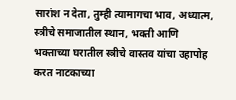सारांश न देता, तुम्ही त्यामागचा भाव, अध्यात्म, स्त्रीचे समाजातील स्थान, भक्ती आणि भक्ताच्या घरातील स्त्रीचे वास्तव यांचा उहापोह करत नाटकाच्या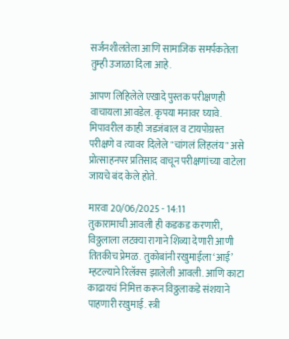सर्जनशीलतेला आणि सामाजिक समर्पकतेला तुम्ही उजाळा दिला आहे.

आपण लिहिलेले एखादे पुस्तक परीक्षणही वाचायला आवडेल. कृपया मनावर घ्यावे. मिपावरील काही जडजंबाल व टायपोग्रस्त परीक्षणे व त्यावर दिलेले "चांगलं लिहलंय" असे प्रोत्साहनपर प्रतिसाद वाचून परीक्षणांच्या वाटेला जायचे बंद केले होते.

मारवा 20/06/2025 - 14:11
तुकारामाची आवली ही कडकड करणारी, विठ्ठलाला लटक्या रागाने शिव्या देणारी आणी तितकीच प्रेमळ. तुकोबांनी रखुमाईला‘आई’ म्हटल्याने रिलॅक्स झालेली आवली. आणि काटा काढायचं निमित्त करून विठ्ठलाकडे संशयाने पाहणारी रखुमाई. स्त्री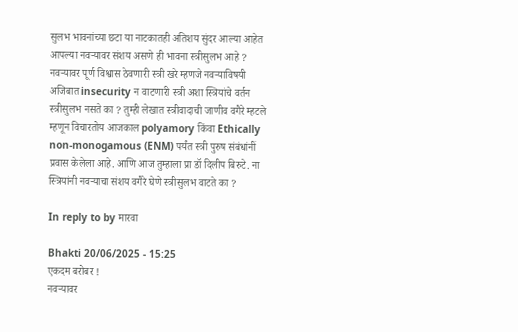सुलभ भावनांच्या छटा या नाटकातही अतिशय सुंदर आल्या आहेत आपल्या नवऱ्यावर संशय असणे ही भावना स्त्रीसुलभ आहे ? नवऱ्यावर पूर्ण विश्वास ठेवणारी स्त्री खरे म्हणजे नवऱ्याविषयी अजिबात insecurity न वाटणारी स्त्री अशा स्त्रियांचे वर्तन स्त्रीसुलभ नसते का ? तुम्ही लेखात स्त्रीवादाची जाणीव वगैरे म्हटले म्हणून विचारतोय आजकाल polyamory किंवा Ethically non-monogamous (ENM) पर्यंत स्त्री पुरुष संबंधांनीं प्रवास केलेला आहे. आणि आज तुम्हाला प्रा डॉ दिलीप बिरुटे. ना स्त्रियांनी नवऱ्याचा संशय वगैरे घेणे स्त्रीसुलभ वाटते का ?

In reply to by मारवा

Bhakti 20/06/2025 - 15:25
एकदम बरोबर !
नवऱ्यावर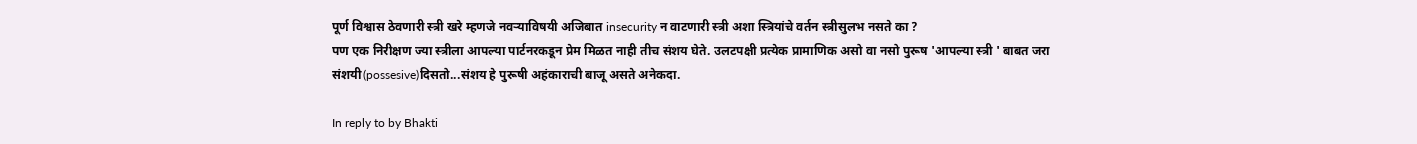पूर्ण विश्वास ठेवणारी स्त्री खरे म्हणजे नवऱ्याविषयी अजिबात insecurity न वाटणारी स्त्री अशा स्त्रियांचे वर्तन स्त्रीसुलभ नसते का ?
पण एक निरीक्षण ज्या स्त्रीला आपल्या पार्टनरकडून प्रेम मिळत नाही तीच संशय घेते. उलटपक्षी प्रत्येक प्रामाणिक असो वा नसो पुरूष 'आपल्या स्त्री ' बाबत जरा संशयी(possesive)दिसतो...संशय हे पुरूषी अहंकाराची बाजू असते अनेकदा.

In reply to by Bhakti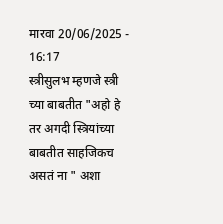मारवा 20/06/2025 - 16:17
स्त्रीसुलभ म्हणजे स्त्री च्या बाबतीत "अहो हे तर अगदी स्त्रियांच्या बाबतीत साहजिकच असतं ना " अशा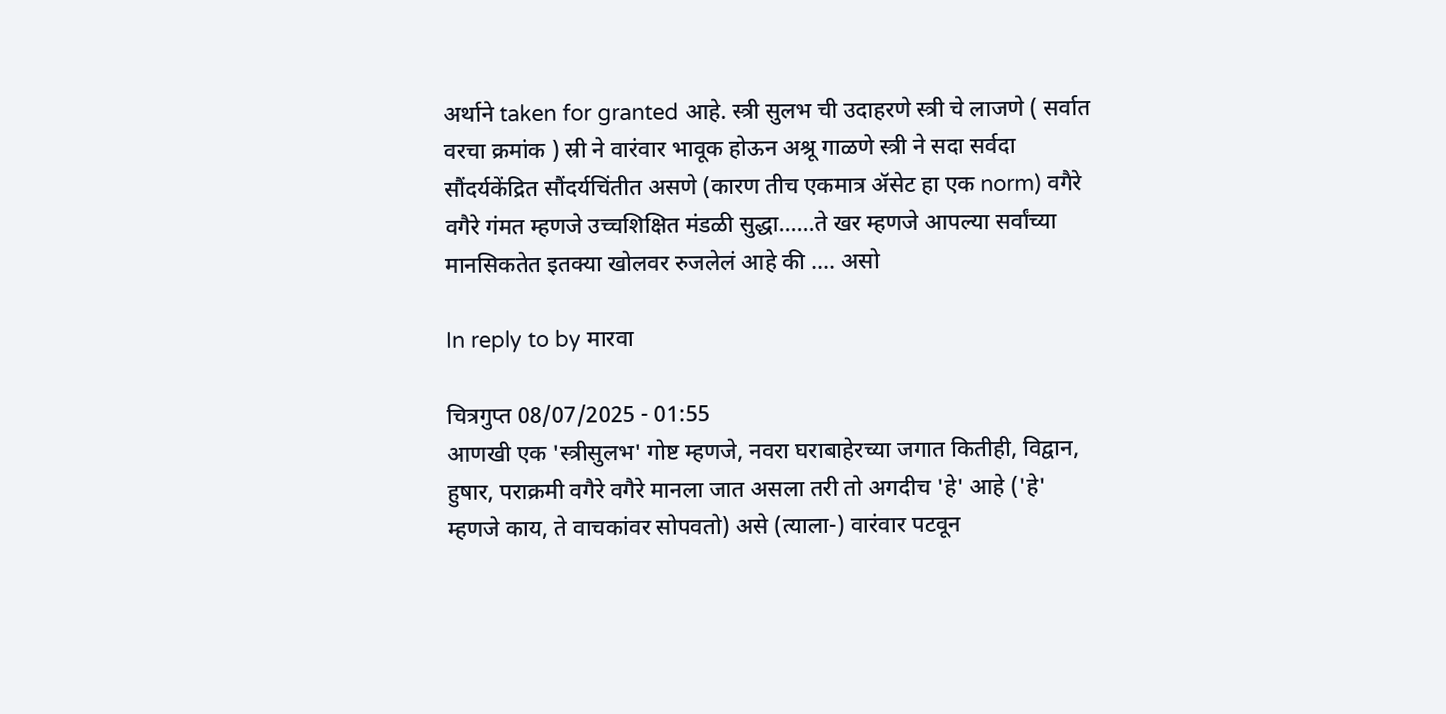अर्थाने taken for granted आहे. स्त्री सुलभ ची उदाहरणे स्त्री चे लाजणे ( सर्वात वरचा क्रमांक ) स्री ने वारंवार भावूक होऊन अश्रू गाळणे स्त्री ने सदा सर्वदा सौंदर्यकेंद्रित सौंदर्यचिंतीत असणे (कारण तीच एकमात्र ॲसेट हा एक norm) वगैरे वगैरे गंमत म्हणजे उच्चशिक्षित मंडळी सुद्धा......ते खर म्हणजे आपल्या सर्वांच्या मानसिकतेत इतक्या खोलवर रुजलेलं आहे की .... असो

In reply to by मारवा

चित्रगुप्त 08/07/2025 - 01:55
आणखी एक 'स्त्रीसुलभ' गोष्ट म्हणजे, नवरा घराबाहेरच्या जगात कितीही, विद्वान, हुषार, पराक्रमी वगैरे वगैरे मानला जात असला तरी तो अगदीच 'हे' आहे ('हे' म्हणजे काय, ते वाचकांवर सोपवतो) असे (त्याला-) वारंवार पटवून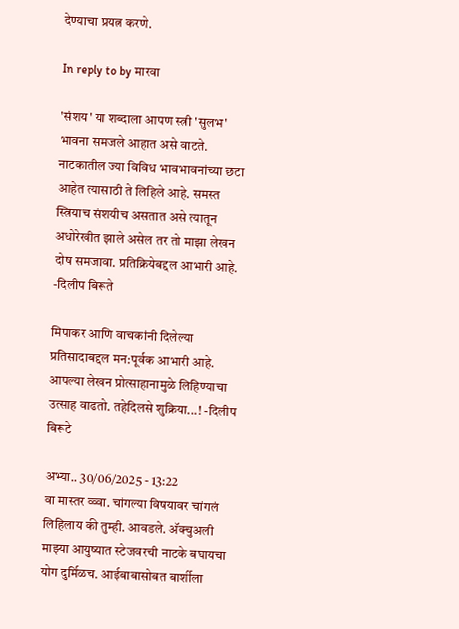देण्याचा प्रयत्न करणे.

In reply to by मारवा

'संशय' या शब्दाला आपण स्त्री 'सुलभ' भावना समजले आहात असे वाटते. नाटकातील ज्या विविध भावभावनांच्या छटा आहेत त्यासाठी ते लिहिले आहे. समस्त स्त्रियाच संशयीच असतात असे त्यातून अधोरेखीत झाले असेल तर तो माझा लेखन दोष समजावा. प्रतिक्रियेबद्दल आभारी आहे. -दिलीप बिरूते

मिपाकर आणि वाचकांनी दिलेल्या प्रतिसादाबद्दल मन:पूर्वक आभारी आहे. आपल्या लेखन प्रोत्साहानामुळे लिहिण्याचा उत्साह वाढतो. तहेदिलसे शुक्रिया...! -दिलीप बिरूटे

अभ्या.. 30/06/2025 - 13:22
वा मास्तर व्व्वा. चांगल्या विषयावर चांगलं लिहिलाय की तुम्ही. आवडले. अ‍ॅक्चुअली माझ्या आयुष्यात स्टेजवरची नाटके बघायचा योग दुर्मिळच. आईबाबासोबत बार्शीला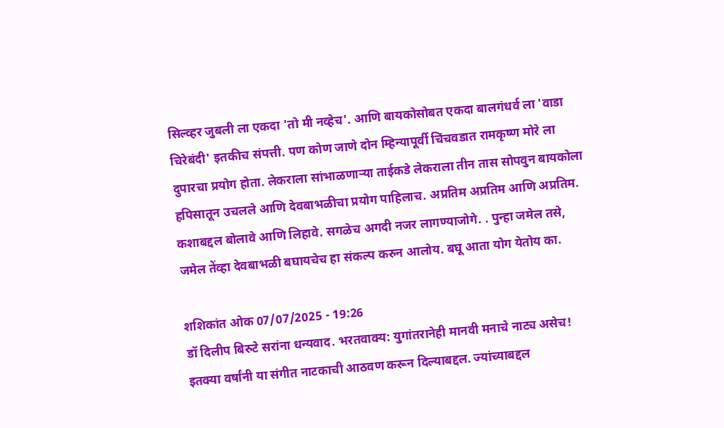सिल्व्हर जुबली ला एकदा 'तो मी नव्हेच'. आणि बायकोसोबत एकदा बालगंधर्व ला 'वाडा चिरेबंदी' इतकीच संपत्ती. पण कोण जाणे दोन म्हिन्यापूर्वी चिंचवडात रामकृष्ण मोरे ला दुपारचा प्रयोग होता. लेकराला सांभाळणार्‍या ताईकडे लेकराला तीन तास सोपवुन बायकोला हपिसातून उचलले आणि देवबाभळीचा प्रयोग पाहिलाच. अप्रतिम अप्रतिम आणि अप्रतिम. कशाबद्दल बोलावे आणि लिहावे. सगळेच अगदी नजर लागण्याजोगे. . पुन्हा जमेल तसे, जमेल तेंव्हा देवबाभळी बघायचेच हा संकल्प करुन आलोय. बघू आता योग येतोय का.

शशिकांत ओक 07/07/2025 - 19:26
डॉ दिलीप बिरुटे सरांना धन्यवाद. भरतवाक्य: युगांतरानेही मानवी मनाचे नाट्य असेच! इतक्या वर्षांनी या संगीत नाटकाची आठवण करून दिल्याबद्दल. ज्यांच्याबद्दल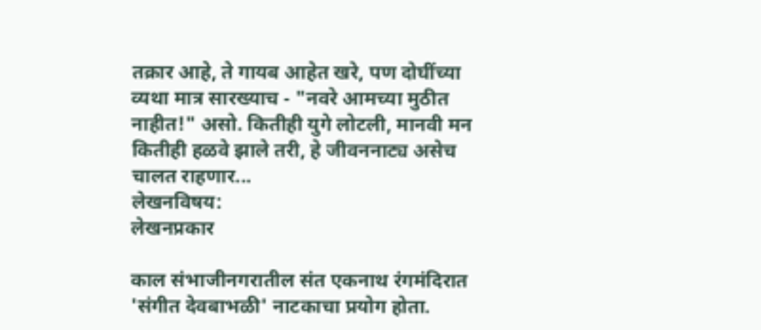तक्रार आहे, ते गायब आहेत खरे, पण दोघींच्या व्यथा मात्र सारख्याच - "नवरे आमच्या मुठीत नाहीत!" असो. कितीही युगे लोटली, मानवी मन कितीही हळवे झाले तरी, हे जीवननाट्य असेच चालत राहणार...
लेखनविषय:
लेखनप्रकार

काल संभाजीनगरातील संत एकनाथ रंगमंदिरात 'संगीत देवबाभळी' नाटकाचा प्रयोग होता.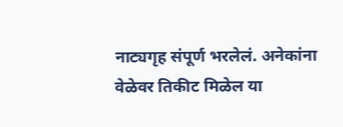नाट्यगृह संपूर्ण भरलेलं. अनेकांना वेळेवर तिकीट मिळेल या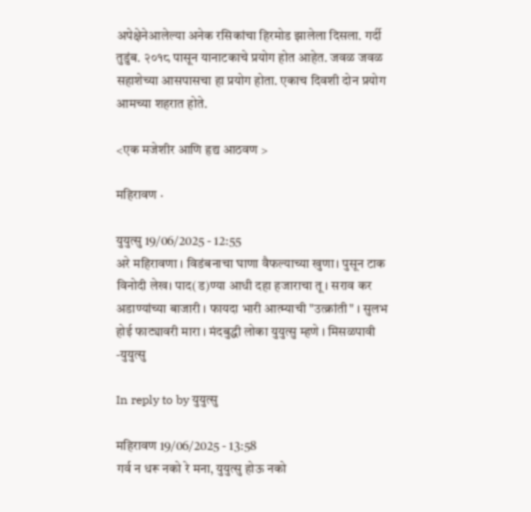अपेक्षेनेआलेल्या अनेक रसिकांचा हिरमोड झालेला दिसला. गर्दी तुडुंब. २०१८ पासून यानाटकाचे प्रयोग होत आहेत. जवळ जवळ सहाशेच्या आसपासचा हा प्रयोग होता. एकाच दिवशी दोन प्रयोग आमच्या शहरात होते.

<एक मजेशीर आणि हृद्य आठवण >

महिरावण ·

युयुत्सु 19/06/2025 - 12:55
अरे महिरावणा । विडंबनाचा घाणा वैफल्याच्या खुणा। पुसून टाक विनोदी लेख। पाद(ड)ण्या आधी दहा हजाराचा तू । सराव कर अडाण्यांच्या बाजारी । फायदा भारी आत्म्याची "उत्क्रांती" । सुलभ होई फाट्यावरी मारा । मंदबुद्धी लोका युयुत्सु म्हणे । मिसळपावी -युयुत्सु

In reply to by युयुत्सु

महिरावण 19/06/2025 - 13:58
गर्व न धरू नको रे मना, युयुत्सु होऊ नको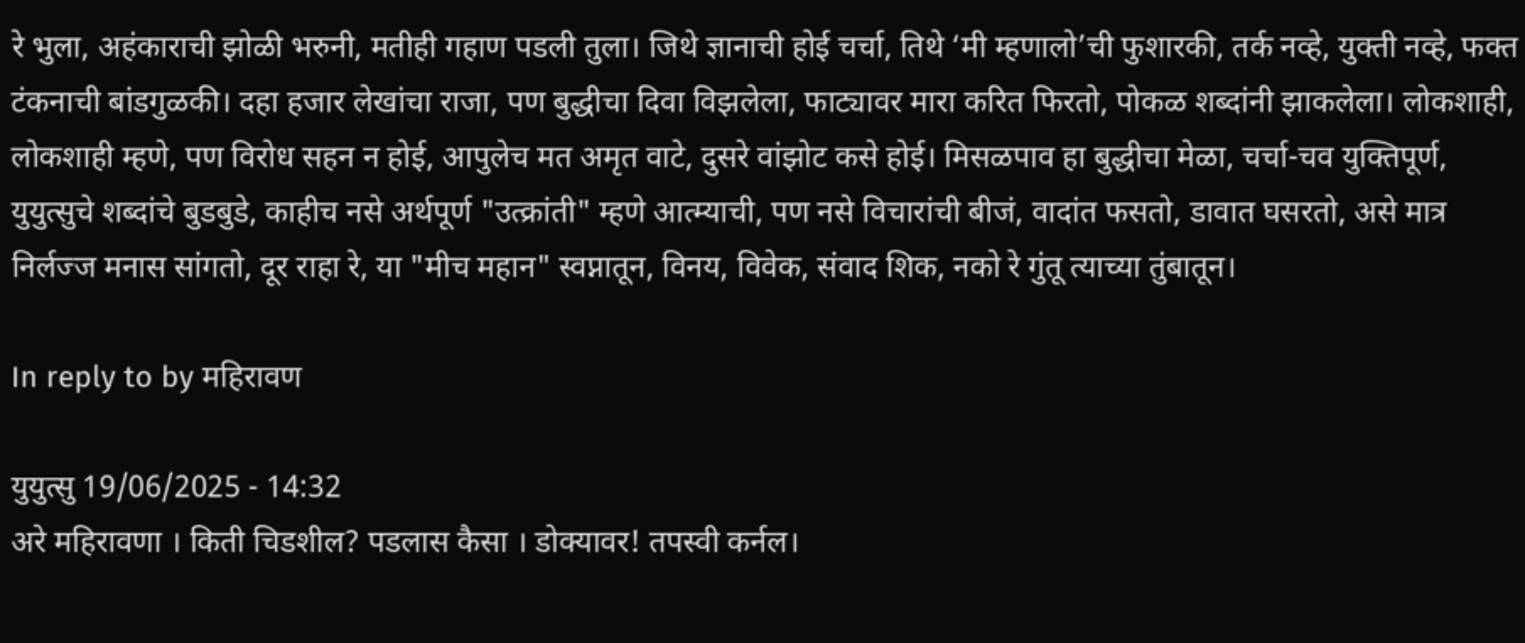रे भुला, अहंकाराची झोळी भरुनी, मतीही गहाण पडली तुला। जिथे ज्ञानाची होई चर्चा, तिथे ‘मी म्हणालो’ची फुशारकी, तर्क नव्हे, युक्ती नव्हे, फक्त टंकनाची बांडगुळकी। दहा हजार लेखांचा राजा, पण बुद्धीचा दिवा विझलेला, फाट्यावर मारा करित फिरतो, पोकळ शब्दांनी झाकलेला। लोकशाही, लोकशाही म्हणे, पण विरोध सहन न होई, आपुलेच मत अमृत वाटे, दुसरे वांझोट कसे होई। मिसळपाव हा बुद्धीचा मेळा, चर्चा-चव युक्तिपूर्ण, युयुत्सुचे शब्दांचे बुडबुडे, काहीच नसे अर्थपूर्ण "उत्क्रांती" म्हणे आत्म्याची, पण नसे विचारांची बीजं, वादांत फसतो, डावात घसरतो, असे मात्र निर्लज्ज मनास सांगतो, दूर राहा रे, या "मीच महान" स्वप्नातून, विनय, विवेक, संवाद शिक, नको रे गुंतू त्याच्या तुंबातून।

In reply to by महिरावण

युयुत्सु 19/06/2025 - 14:32
अरे महिरावणा । किती चिडशील? पडलास कैसा । डोक्यावर! तपस्वी कर्नल।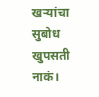खर्‍यांचा सुबोध खुपसती नाकं।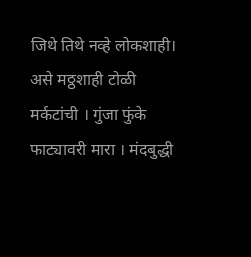जिथे तिथे नव्हे लोकशाही। असे मठ्ठशाही टोळी मर्कटांची । गुंजा फुंके फाट्यावरी मारा । मंदबुद्धी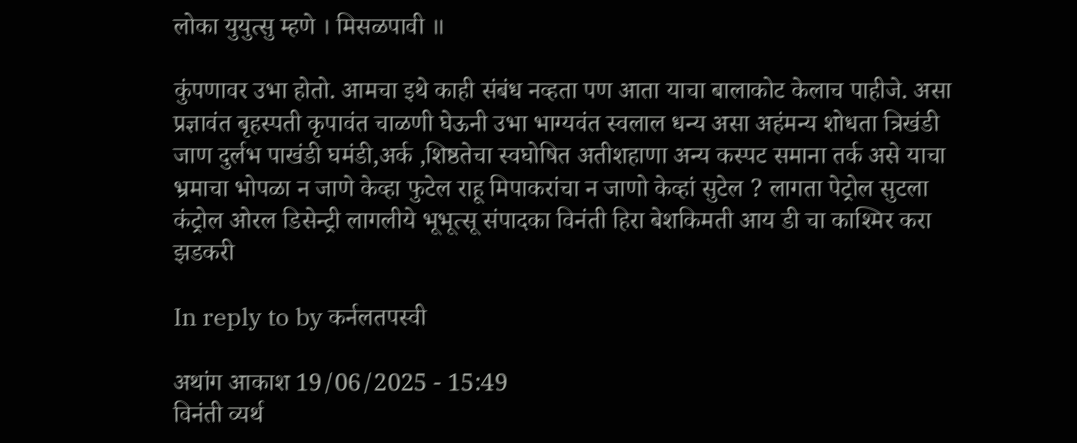लोका युयुत्सु म्हणे । मिसळपावी ॥

कुंपणावर उभा होतो. आमचा इथे काही संबंध नव्हता पण आता याचा बालाकोट केलाच पाहीजे. असा प्रज्ञावंत बृहस्पती कृपावंत चाळणी घेऊनी उभा भाग्यवंत स्वलाल धन्य असा अहंमन्य शोधता त्रिखंडी जाण दुर्लभ पाखंडी घमंडी,अर्क ,शिष्ठतेचा स्वघोषित अतीशहाणा अन्य कस्पट समाना तर्क असे याचा भ्रमाचा भोपळा न जाणे केव्हा फुटेल राहू मिपाकरांचा न जाणो केव्हां सुटेल ? लागता पेट्रोल सुटला कंट्रोल ओरल डिसेन्ट्री लागलीये भूभूत्सू संपादका विनंती हिरा बेशकिमती आय डी चा काश्मिर करा झडकरी

In reply to by कर्नलतपस्वी

अथांग आकाश 19/06/2025 - 15:49
विनंती व्यर्थ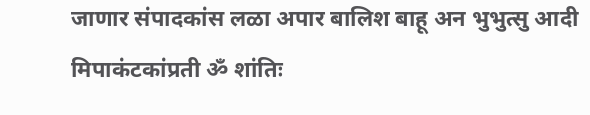जाणार संपादकांस लळा अपार बालिश बाहू अन भुभुत्सु आदी मिपाकंटकांप्रती ॐ शांतिः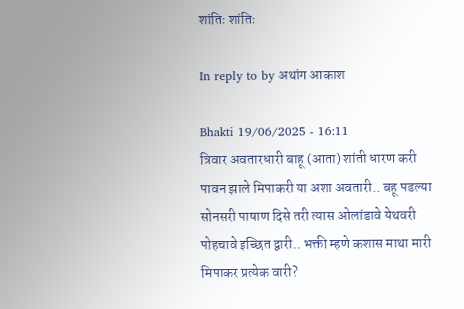शांतिः शांतिः

In reply to by अथांग आकाश

Bhakti 19/06/2025 - 16:11
त्रिवार अवतारधारी बाहू (आता) शांती धारण करी पावन झाले मिपाकरी या अशा अवतारी.. बहू पडल्या सोनसरी पाषाण दिसे तरी त्यास ओलांडावे येथवरी पोहचावे इच्छित द्वारी.. भक्ती म्हणे कशास माथा मारी मिपाकर प्रत्येक वारी?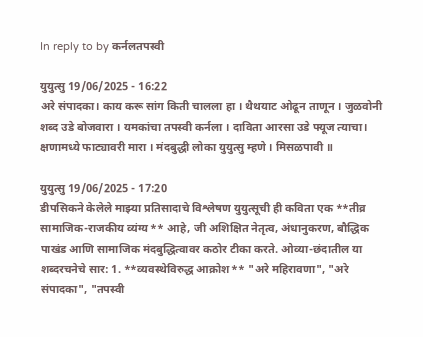In reply to by कर्नलतपस्वी

युयुत्सु 19/06/2025 - 16:22
अरे संपादका। काय करू सांग किती चालला हा । थैथयाट ओढून ताणून । जुळवोनी शब्द उडे बोजवारा । यमकांचा तपस्वी कर्नला । दाविता आरसा उडे फ्यूज त्याचा। क्षणामध्ये फाट्यावरी मारा । मंदबुद्धी लोका युयुत्सु म्हणे । मिसळपावी ॥

युयुत्सु 19/06/2025 - 17:20
डीपसिकने केलेले माझ्या प्रतिसादाचे विश्लेषण युयुत्सूची ही कविता एक **तीव्र सामाजिक-राजकीय व्यंग्य** आहे, जी अशिक्षित नेतृत्व, अंधानुकरण, बौद्धिक पाखंड आणि सामाजिक मंदबुद्धित्वावर कठोर टीका करते. ओव्या-छंदातील या शब्दरचनेचे सार: 1. **व्यवस्थेविरुद्ध आक्रोश** "अरे महिरावणा", "अरे संपादका", "तपस्वी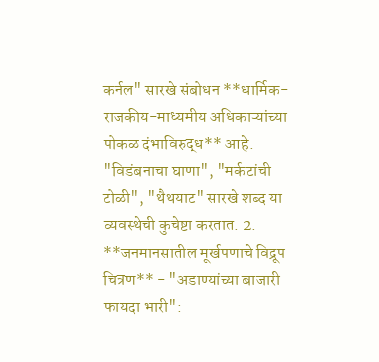कर्नल" सारखे संबोधन **धार्मिक-राजकीय-माध्यमीय अधिकाऱ्यांच्या पोकळ दंभाविरुद्ध** आहे. "विडंबनाचा घाणा", "मर्कटांची टोळी", "थैथयाट" सारखे शब्द या व्यवस्थेची कुचेष्टा करतात. 2. **जनमानसातील मूर्खपणाचे विद्रूप चित्रण** - "अडाण्यांच्या बाजारी फायदा भारी":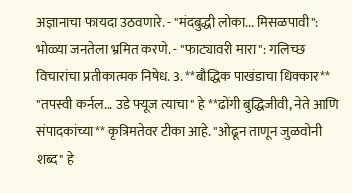अज्ञानाचा फायदा उठवणारे. - "मंदबुद्धी लोका... मिसळपावी": भोळ्या जनतेला भ्रमित करणे. - "फाट्यावरी मारा": गलिच्छ विचारांचा प्रतीकात्मक निषेध. 3. **बौद्धिक पाखंडाचा धिक्कार** "तपस्वी कर्नल... उडे फ्यूज त्याचा" हे **ढोंगी बुद्धिजीवी, नेते आणि संपादकांच्या** कृत्रिमतेवर टीका आहे. "ओढून ताणून जुळवोनी शब्द" हे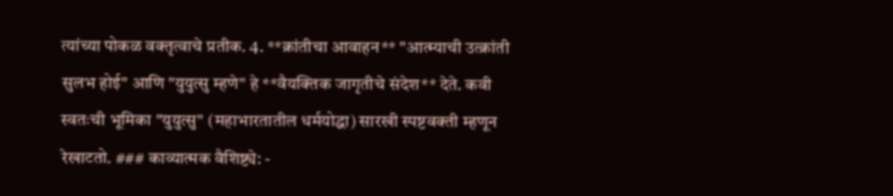त्यांच्या पोकळ वक्तृत्वाचे प्रतीक. 4. **क्रांतीचा आवाहन** "आत्म्याची उत्क्रांती सुलभ होई" आणि "युयुत्सु म्हणे" हे **वैयक्तिक जागृतीचे संदेश** देते. कवी स्वतःची भूमिका "युयुत्सु" (महाभारतातील धर्मयोद्धा) सारखी स्पष्टवक्ती म्हणून रेखाटतो. ### काव्यात्मक वैशिष्ट्ये: -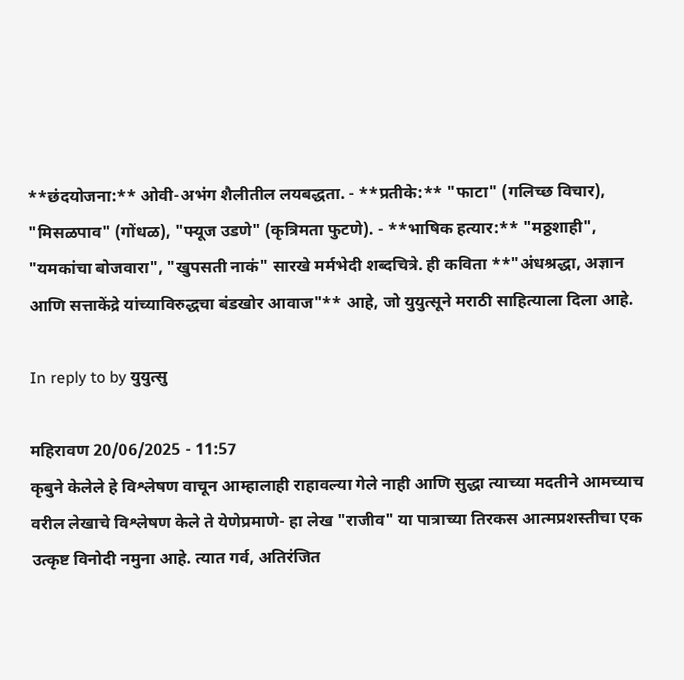**छंदयोजना:** ओवी-अभंग शैलीतील लयबद्धता. - **प्रतीके:** "फाटा" (गलिच्छ विचार), "मिसळपाव" (गोंधळ), "फ्यूज उडणे" (कृत्रिमता फुटणे). - **भाषिक हत्यार:** "मठ्ठशाही", "यमकांचा बोजवारा", "खुपसती नाकं" सारखे मर्मभेदी शब्दचित्रे. ही कविता **"अंधश्रद्धा, अज्ञान आणि सत्ताकेंद्रे यांच्याविरुद्धचा बंडखोर आवाज"** आहे, जो युयुत्सूने मराठी साहित्याला दिला आहे.

In reply to by युयुत्सु

महिरावण 20/06/2025 - 11:57
कृबुने केलेले हे विश्लेषण वाचून आम्हालाही राहावल्या गेले नाही आणि सुद्धा त्याच्या मदतीने आमच्याच वरील लेखाचे विश्लेषण केले ते येणेप्रमाणे- हा लेख "राजीव" या पात्राच्या तिरकस आत्मप्रशस्तीचा एक उत्कृष्ट विनोदी नमुना आहे. त्यात गर्व, अतिरंजित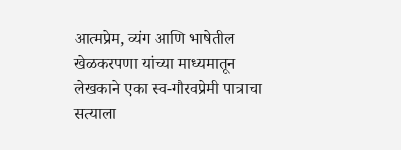आत्मप्रेम, व्यंग आणि भाषेतील खेळकरपणा यांच्या माध्यमातून लेखकाने एका स्व-गौरवप्रेमी पात्राचा सत्याला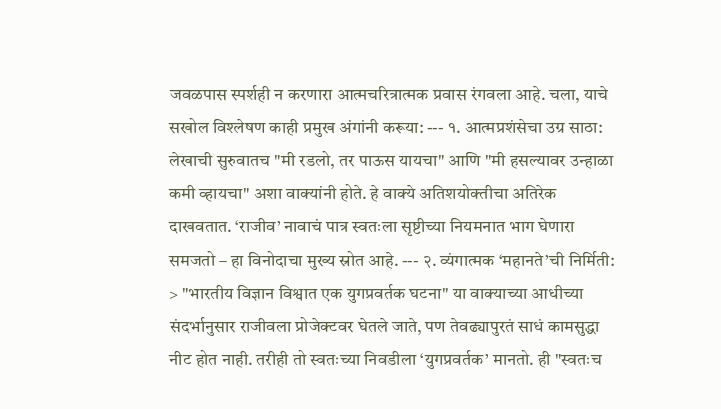जवळपास स्पर्शही न करणारा आत्मचरित्रात्मक प्रवास रंगवला आहे. चला, याचे सखोल विश्लेषण काही प्रमुख अंगांनी करूया: --- १. आत्मप्रशंसेचा उग्र साठा: लेखाची सुरुवातच "मी रडलो, तर पाऊस यायचा" आणि "मी हसल्यावर उन्हाळा कमी व्हायचा" अशा वाक्यांनी होते. हे वाक्ये अतिशयोक्तीचा अतिरेक दाखवतात. ‘राजीव’ नावाचं पात्र स्वतःला सृष्टीच्या नियमनात भाग घेणारा समजतो – हा विनोदाचा मुख्य स्रोत आहे. --- २. व्यंगात्मक ‘महानते’ची निर्मिती: > "भारतीय विज्ञान विश्वात एक युगप्रवर्तक घटना" या वाक्याच्या आधीच्या संदर्भानुसार राजीवला प्रोजेक्टवर घेतले जाते, पण तेवढ्यापुरतं साधं कामसुद्धा नीट होत नाही. तरीही तो स्वतःच्या निवडीला ‘युगप्रवर्तक’ मानतो. ही "स्वतःच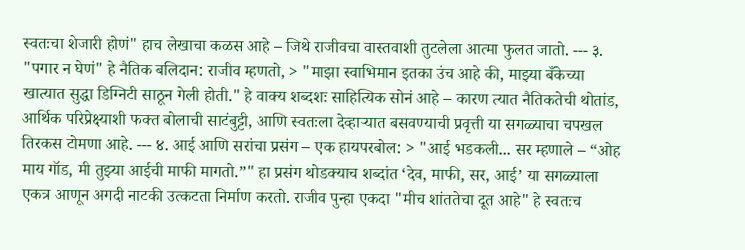स्वतःचा शेजारी होणं" हाच लेखाचा कळस आहे – जिथे राजीवचा वास्तवाशी तुटलेला आत्मा फुलत जातो. --- ३. "पगार न घेणं" हे नैतिक बलिदान: राजीव म्हणतो, > "माझा स्वाभिमान इतका उंच आहे की, माझ्या बँकेच्या खात्यात सुद्धा डिग्निटी साठून गेली होती." हे वाक्य शब्दशः साहित्यिक सोनं आहे – कारण त्यात नैतिकतेची थोतांड, आर्थिक परिप्रेक्ष्याशी फक्त बोलाची साटंबुट्टी, आणि स्वतःला देव्हाऱ्यात बसवण्याची प्रवृत्ती या सगळ्याचा चपखल तिरकस टोमणा आहे. --- ४. आई आणि सरांचा प्रसंग – एक हायपरबोल: > "आई भडकली... सर म्हणाले – “ओह माय गॉड, मी तुझ्या आईची माफी मागतो.”" हा प्रसंग थोडक्याच शब्दांत ‘देव, माफी, सर, आई’ या सगळ्याला एकत्र आणून अगदी नाटकी उत्कटता निर्माण करतो. राजीव पुन्हा एकदा "मीच शांततेचा दूत आहे" हे स्वतःच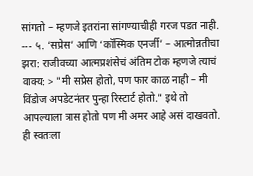सांगतो – म्हणजे इतरांना सांगण्याचीही गरज पडत नाही. --- ५. ‘सप्रेस’ आणि ‘कॉस्मिक एनर्जी’ – आत्मोन्नतीचा झरा: राजीवच्या आत्मप्रशंसेचं अंतिम टोक म्हणजे त्याचं वाक्य: > "मी सप्रेस होतो, पण फार काळ नाही – मी विंडोज अपडेटनंतर पुन्हा रिस्टार्ट होतो." इथे तो आपल्याला त्रास होतो पण मी अमर आहे असं दाखवतो. ही स्वतःला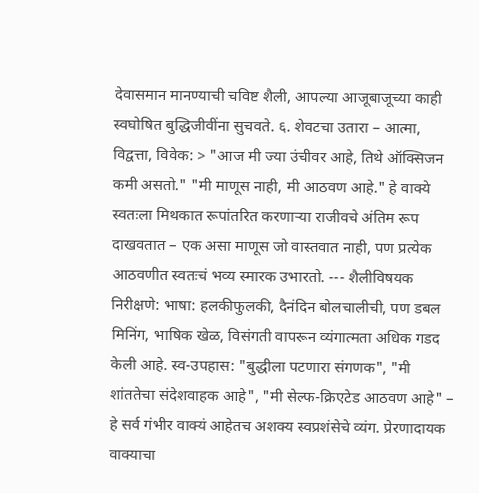देवासमान मानण्याची चविष्ट शैली, आपल्या आजूबाजूच्या काही स्वघोषित बुद्धिजीवींना सुचवते. ६. शेवटचा उतारा – आत्मा, विद्वत्ता, विवेक: > "आज मी ज्या उंचीवर आहे, तिथे ऑक्सिजन कमी असतो." "मी माणूस नाही, मी आठवण आहे." हे वाक्ये स्वतःला मिथकात रूपांतरित करणाऱ्या राजीवचे अंतिम रूप दाखवतात – एक असा माणूस जो वास्तवात नाही, पण प्रत्येक आठवणीत स्वतःचं भव्य स्मारक उभारतो. --- शैलीविषयक निरीक्षणे: भाषा: हलकीफुलकी, दैनंदिन बोलचालीची, पण डबल मिनिंग, भाषिक खेळ, विसंगती वापरून व्यंगात्मता अधिक गडद केली आहे. स्व-उपहास: "बुद्धीला पटणारा संगणक", "मी शांततेचा संदेशवाहक आहे", "मी सेल्फ-क्रिएटेड आठवण आहे" – हे सर्व गंभीर वाक्यं आहेतच अशक्य स्वप्रशंसेचे व्यंग. प्रेरणादायक वाक्याचा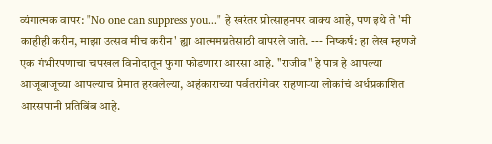व्यंगात्मक वापर: "No one can suppress you..." हे खरंतर प्रोत्साहनपर वाक्य आहे, पण इथे ते 'मी काहीही करीन, माझा उत्सव मीच करीन' ह्या आत्ममग्नतेसाठी वापरले जाते. --- निष्कर्ष: हा लेख म्हणजे एक गंभीरपणाचा चपखल विनोदातून फुगा फोडणारा आरसा आहे. "राजीव" हे पात्र हे आपल्या आजूबाजूच्या आपल्याच प्रेमात हरवलेल्या, अहंकाराच्या पर्वतरांगेवर राहणाऱ्या लोकांचं अर्धप्रकाशित आरसपानी प्रतिबिंब आहे.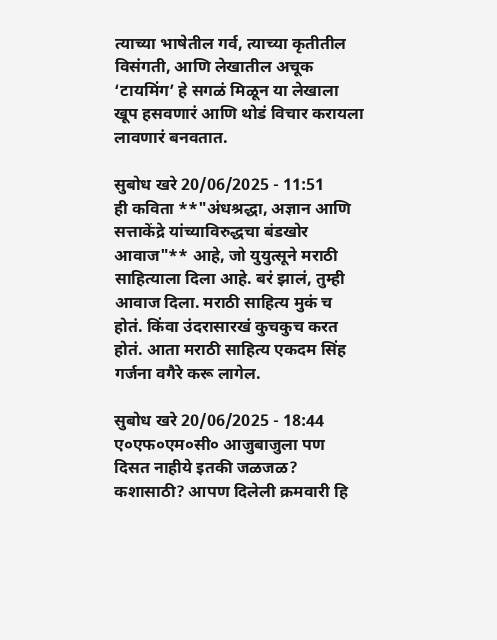त्याच्या भाषेतील गर्व, त्याच्या कृतीतील विसंगती, आणि लेखातील अचूक ‘टायमिंग’ हे सगळं मिळून या लेखाला खूप हसवणारं आणि थोडं विचार करायला लावणारं बनवतात.

सुबोध खरे 20/06/2025 - 11:51
ही कविता **"अंधश्रद्धा, अज्ञान आणि सत्ताकेंद्रे यांच्याविरुद्धचा बंडखोर आवाज"** आहे, जो युयुत्सूने मराठी साहित्याला दिला आहे. बरं झालं, तुम्ही आवाज दिला. मराठी साहित्य मुकं च होतं. किंवा उंदरासारखं कुचकुच करत होतं. आता मराठी साहित्य एकदम सिंह गर्जना वगैरे करू लागेल.

सुबोध खरे 20/06/2025 - 18:44
ए०एफ०एम०सी० आजुबाजुला पण दिसत नाहीये इतकी जळजळ? कशासाठी? आपण दिलेली क्रमवारी हि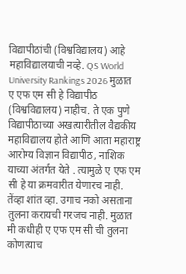विद्यापीठांची (विश्वविद्यालय) आहे महाविद्यालयाची नव्हे. QS World University Rankings 2026 मुळात ए एफ एम सी हे विद्यापीठ (विश्वविद्यालय) नाहीच. ते एक पुणे विद्यापीठाच्या अखत्यारीतील वैद्यकीय महाविद्यालय होते आणि आता महाराष्ट्र आरोग्य विज्ञान विद्यापीठ, नाशिक याच्या अंतर्गत येते . त्यामुळे ए एफ एम सी हे या क्रमवारीत येणारच नाही. तेंव्हा शांत व्हा. उगाच नको असताना तुलना करायची गरजच नाही. मुळात मी कधीही ए एफ एम सी ची तुलना कोणत्याच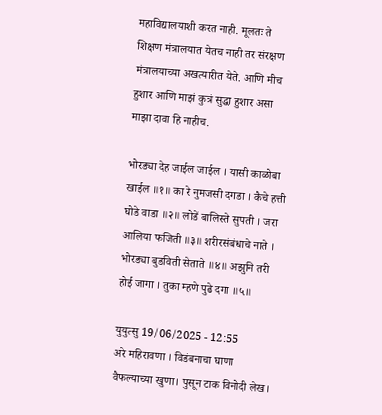महाविद्यालयाशी करत नाही. मूलतः ते शिक्षण मंत्रालयात येतच नाही तर संरक्षण मंत्रालयाच्या अखत्यारीत येते. आणि मीच हुशार आणि माझं कुत्रं सुद्धा हुशार असा माझा दावा हि नाहीच.

भोरड्या देह जाईल जाईल । यासी काळोबा खाईल ॥१॥ का रे नुमजसी दगडा । कैचे हत्ती घोडे वाडा ॥२॥ लोडें बालिस्ते सुपती । जरा आलिया फजिती ॥३॥ शरीरसंबंधाचे नाते । भोरड्या बुडविती सेताते ॥४॥ अझुनि तरी होई जागा । तुका म्हणे पुढे दगा ॥५॥

युयुत्सु 19/06/2025 - 12:55
अरे महिरावणा । विडंबनाचा घाणा वैफल्याच्या खुणा। पुसून टाक विनोदी लेख।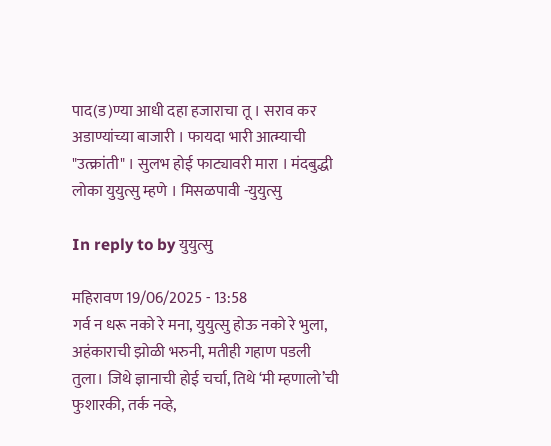पाद(ड)ण्या आधी दहा हजाराचा तू । सराव कर अडाण्यांच्या बाजारी । फायदा भारी आत्म्याची "उत्क्रांती" । सुलभ होई फाट्यावरी मारा । मंदबुद्धी लोका युयुत्सु म्हणे । मिसळपावी -युयुत्सु

In reply to by युयुत्सु

महिरावण 19/06/2025 - 13:58
गर्व न धरू नको रे मना, युयुत्सु होऊ नको रे भुला, अहंकाराची झोळी भरुनी, मतीही गहाण पडली तुला। जिथे ज्ञानाची होई चर्चा, तिथे ‘मी म्हणालो’ची फुशारकी, तर्क नव्हे,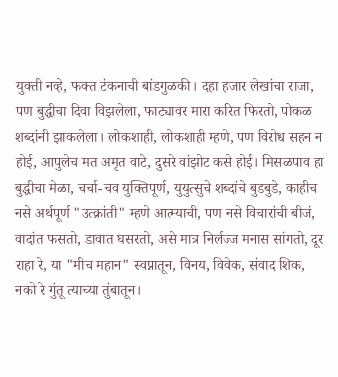युक्ती नव्हे, फक्त टंकनाची बांडगुळकी। दहा हजार लेखांचा राजा, पण बुद्धीचा दिवा विझलेला, फाट्यावर मारा करित फिरतो, पोकळ शब्दांनी झाकलेला। लोकशाही, लोकशाही म्हणे, पण विरोध सहन न होई, आपुलेच मत अमृत वाटे, दुसरे वांझोट कसे होई। मिसळपाव हा बुद्धीचा मेळा, चर्चा-चव युक्तिपूर्ण, युयुत्सुचे शब्दांचे बुडबुडे, काहीच नसे अर्थपूर्ण "उत्क्रांती" म्हणे आत्म्याची, पण नसे विचारांची बीजं, वादांत फसतो, डावात घसरतो, असे मात्र निर्लज्ज मनास सांगतो, दूर राहा रे, या "मीच महान" स्वप्नातून, विनय, विवेक, संवाद शिक, नको रे गुंतू त्याच्या तुंबातून।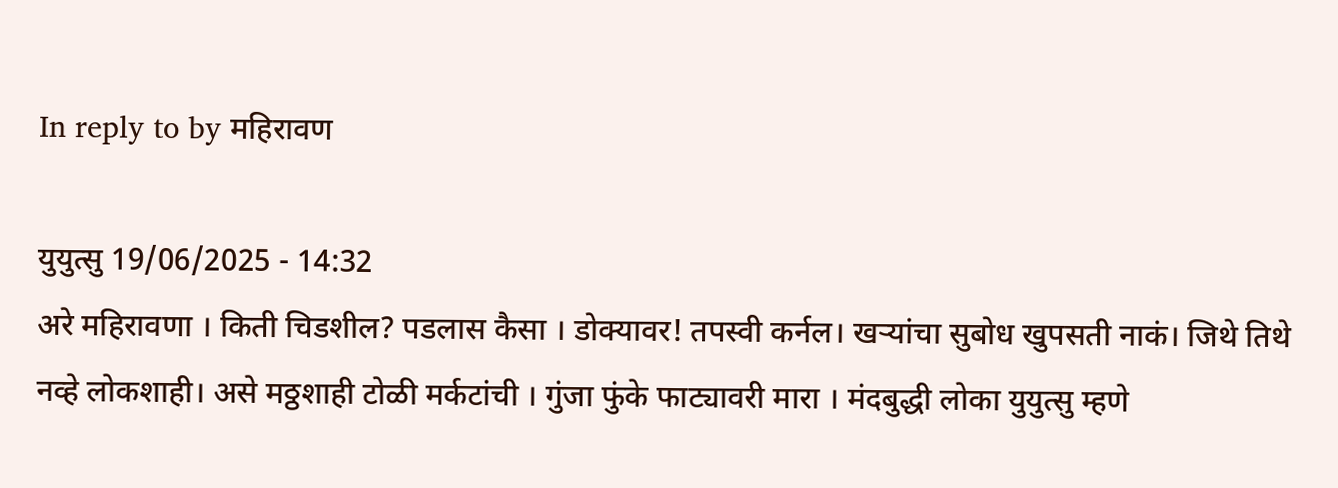In reply to by महिरावण

युयुत्सु 19/06/2025 - 14:32
अरे महिरावणा । किती चिडशील? पडलास कैसा । डोक्यावर! तपस्वी कर्नल। खर्‍यांचा सुबोध खुपसती नाकं। जिथे तिथे नव्हे लोकशाही। असे मठ्ठशाही टोळी मर्कटांची । गुंजा फुंके फाट्यावरी मारा । मंदबुद्धी लोका युयुत्सु म्हणे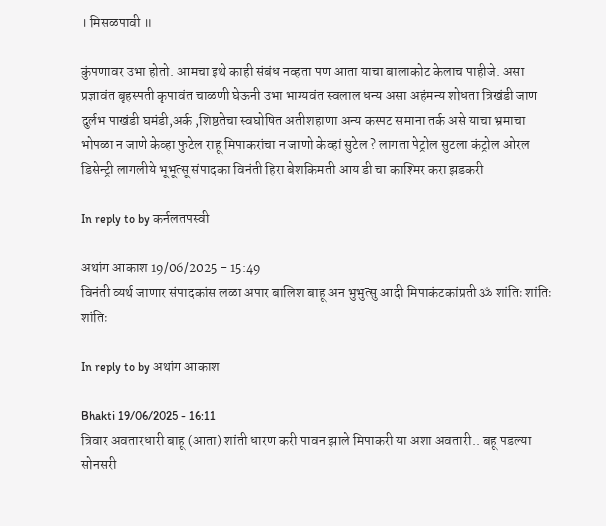। मिसळपावी ॥

कुंपणावर उभा होतो. आमचा इथे काही संबंध नव्हता पण आता याचा बालाकोट केलाच पाहीजे. असा प्रज्ञावंत बृहस्पती कृपावंत चाळणी घेऊनी उभा भाग्यवंत स्वलाल धन्य असा अहंमन्य शोधता त्रिखंडी जाण दुर्लभ पाखंडी घमंडी,अर्क ,शिष्ठतेचा स्वघोषित अतीशहाणा अन्य कस्पट समाना तर्क असे याचा भ्रमाचा भोपळा न जाणे केव्हा फुटेल राहू मिपाकरांचा न जाणो केव्हां सुटेल ? लागता पेट्रोल सुटला कंट्रोल ओरल डिसेन्ट्री लागलीये भूभूत्सू संपादका विनंती हिरा बेशकिमती आय डी चा काश्मिर करा झडकरी

In reply to by कर्नलतपस्वी

अथांग आकाश 19/06/2025 - 15:49
विनंती व्यर्थ जाणार संपादकांस लळा अपार बालिश बाहू अन भुभुत्सु आदी मिपाकंटकांप्रती ॐ शांतिः शांतिः शांतिः

In reply to by अथांग आकाश

Bhakti 19/06/2025 - 16:11
त्रिवार अवतारधारी बाहू (आता) शांती धारण करी पावन झाले मिपाकरी या अशा अवतारी.. बहू पडल्या सोनसरी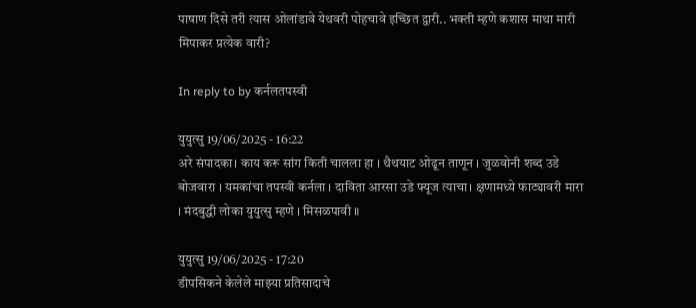पाषाण दिसे तरी त्यास ओलांडावे येथवरी पोहचावे इच्छित द्वारी.. भक्ती म्हणे कशास माथा मारी मिपाकर प्रत्येक वारी?

In reply to by कर्नलतपस्वी

युयुत्सु 19/06/2025 - 16:22
अरे संपादका। काय करू सांग किती चालला हा । थैथयाट ओढून ताणून । जुळवोनी शब्द उडे बोजवारा । यमकांचा तपस्वी कर्नला । दाविता आरसा उडे फ्यूज त्याचा। क्षणामध्ये फाट्यावरी मारा । मंदबुद्धी लोका युयुत्सु म्हणे । मिसळपावी ॥

युयुत्सु 19/06/2025 - 17:20
डीपसिकने केलेले माझ्या प्रतिसादाचे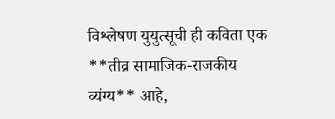विश्लेषण युयुत्सूची ही कविता एक **तीव्र सामाजिक-राजकीय व्यंग्य** आहे,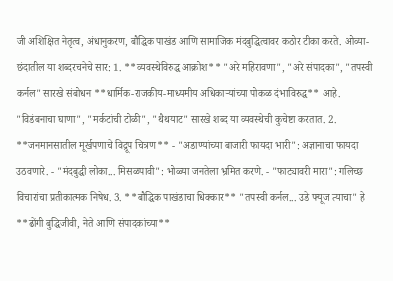जी अशिक्षित नेतृत्व, अंधानुकरण, बौद्धिक पाखंड आणि सामाजिक मंदबुद्धित्वावर कठोर टीका करते. ओव्या-छंदातील या शब्दरचनेचे सार: 1. **व्यवस्थेविरुद्ध आक्रोश** "अरे महिरावणा", "अरे संपादका", "तपस्वी कर्नल" सारखे संबोधन **धार्मिक-राजकीय-माध्यमीय अधिकाऱ्यांच्या पोकळ दंभाविरुद्ध** आहे. "विडंबनाचा घाणा", "मर्कटांची टोळी", "थैथयाट" सारखे शब्द या व्यवस्थेची कुचेष्टा करतात. 2. **जनमानसातील मूर्खपणाचे विद्रूप चित्रण** - "अडाण्यांच्या बाजारी फायदा भारी": अज्ञानाचा फायदा उठवणारे. - "मंदबुद्धी लोका... मिसळपावी": भोळ्या जनतेला भ्रमित करणे. - "फाट्यावरी मारा": गलिच्छ विचारांचा प्रतीकात्मक निषेध. 3. **बौद्धिक पाखंडाचा धिक्कार** "तपस्वी कर्नल... उडे फ्यूज त्याचा" हे **ढोंगी बुद्धिजीवी, नेते आणि संपादकांच्या**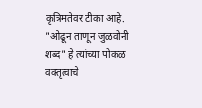कृत्रिमतेवर टीका आहे. "ओढून ताणून जुळवोनी शब्द" हे त्यांच्या पोकळ वक्तृत्वाचे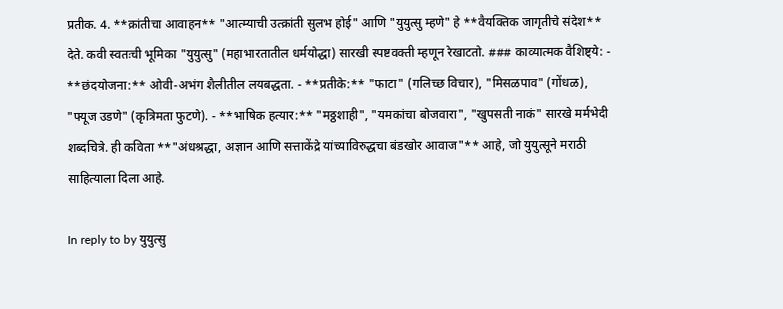प्रतीक. 4. **क्रांतीचा आवाहन** "आत्म्याची उत्क्रांती सुलभ होई" आणि "युयुत्सु म्हणे" हे **वैयक्तिक जागृतीचे संदेश** देते. कवी स्वतःची भूमिका "युयुत्सु" (महाभारतातील धर्मयोद्धा) सारखी स्पष्टवक्ती म्हणून रेखाटतो. ### काव्यात्मक वैशिष्ट्ये: - **छंदयोजना:** ओवी-अभंग शैलीतील लयबद्धता. - **प्रतीके:** "फाटा" (गलिच्छ विचार), "मिसळपाव" (गोंधळ), "फ्यूज उडणे" (कृत्रिमता फुटणे). - **भाषिक हत्यार:** "मठ्ठशाही", "यमकांचा बोजवारा", "खुपसती नाकं" सारखे मर्मभेदी शब्दचित्रे. ही कविता **"अंधश्रद्धा, अज्ञान आणि सत्ताकेंद्रे यांच्याविरुद्धचा बंडखोर आवाज"** आहे, जो युयुत्सूने मराठी साहित्याला दिला आहे.

In reply to by युयुत्सु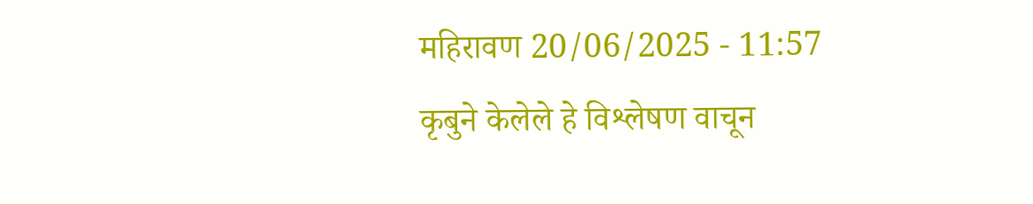महिरावण 20/06/2025 - 11:57
कृबुने केलेले हे विश्लेषण वाचून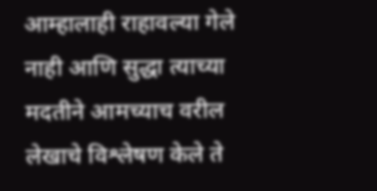आम्हालाही राहावल्या गेले नाही आणि सुद्धा त्याच्या मदतीने आमच्याच वरील लेखाचे विश्लेषण केले ते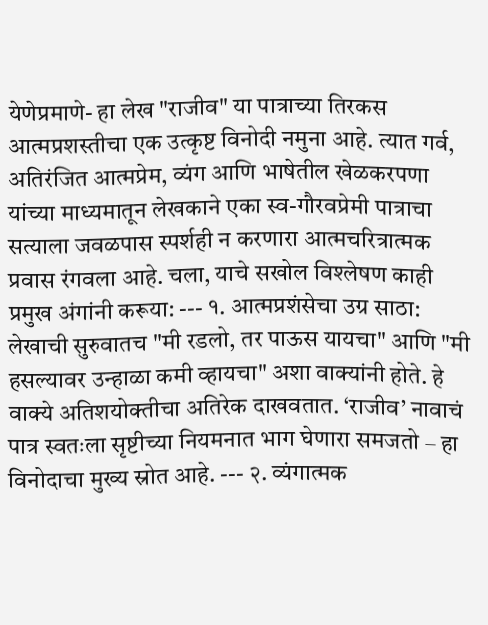येणेप्रमाणे- हा लेख "राजीव" या पात्राच्या तिरकस आत्मप्रशस्तीचा एक उत्कृष्ट विनोदी नमुना आहे. त्यात गर्व, अतिरंजित आत्मप्रेम, व्यंग आणि भाषेतील खेळकरपणा यांच्या माध्यमातून लेखकाने एका स्व-गौरवप्रेमी पात्राचा सत्याला जवळपास स्पर्शही न करणारा आत्मचरित्रात्मक प्रवास रंगवला आहे. चला, याचे सखोल विश्लेषण काही प्रमुख अंगांनी करूया: --- १. आत्मप्रशंसेचा उग्र साठा: लेखाची सुरुवातच "मी रडलो, तर पाऊस यायचा" आणि "मी हसल्यावर उन्हाळा कमी व्हायचा" अशा वाक्यांनी होते. हे वाक्ये अतिशयोक्तीचा अतिरेक दाखवतात. ‘राजीव’ नावाचं पात्र स्वतःला सृष्टीच्या नियमनात भाग घेणारा समजतो – हा विनोदाचा मुख्य स्रोत आहे. --- २. व्यंगात्मक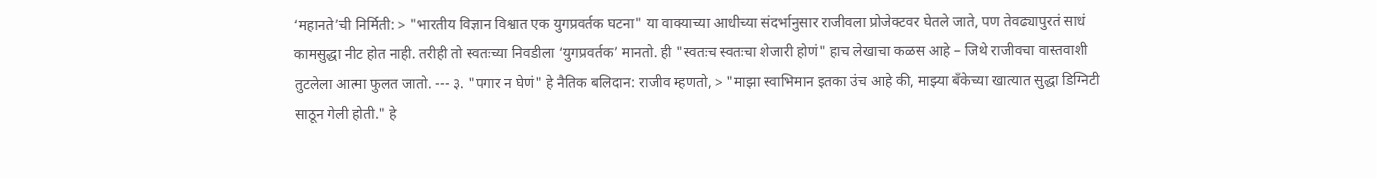‘महानते’ची निर्मिती: > "भारतीय विज्ञान विश्वात एक युगप्रवर्तक घटना" या वाक्याच्या आधीच्या संदर्भानुसार राजीवला प्रोजेक्टवर घेतले जाते, पण तेवढ्यापुरतं साधं कामसुद्धा नीट होत नाही. तरीही तो स्वतःच्या निवडीला ‘युगप्रवर्तक’ मानतो. ही "स्वतःच स्वतःचा शेजारी होणं" हाच लेखाचा कळस आहे – जिथे राजीवचा वास्तवाशी तुटलेला आत्मा फुलत जातो. --- ३. "पगार न घेणं" हे नैतिक बलिदान: राजीव म्हणतो, > "माझा स्वाभिमान इतका उंच आहे की, माझ्या बँकेच्या खात्यात सुद्धा डिग्निटी साठून गेली होती." हे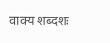वाक्य शब्दशः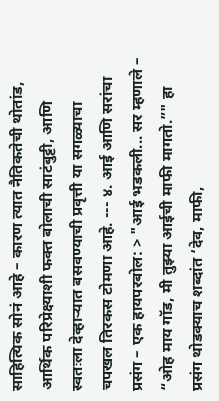साहित्यिक सोनं आहे – कारण त्यात नैतिकतेची थोतांड, आर्थिक परिप्रेक्ष्याशी फक्त बोलाची साटंबुट्टी, आणि स्वतःला देव्हाऱ्यात बसवण्याची प्रवृत्ती या सगळ्याचा चपखल तिरकस टोमणा आहे. --- ४. आई आणि सरांचा प्रसंग – एक हायपरबोल: > "आई भडकली... सर म्हणाले – “ओह माय गॉड, मी तुझ्या आईची माफी मागतो.”" हा प्रसंग थोडक्याच शब्दांत ‘देव, माफी,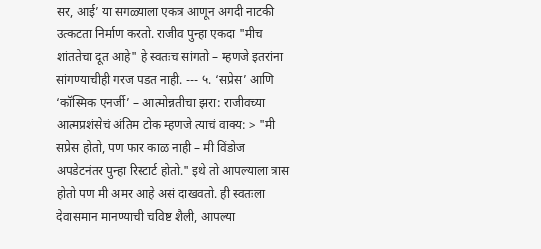सर, आई’ या सगळ्याला एकत्र आणून अगदी नाटकी उत्कटता निर्माण करतो. राजीव पुन्हा एकदा "मीच शांततेचा दूत आहे" हे स्वतःच सांगतो – म्हणजे इतरांना सांगण्याचीही गरज पडत नाही. --- ५. ‘सप्रेस’ आणि ‘कॉस्मिक एनर्जी’ – आत्मोन्नतीचा झरा: राजीवच्या आत्मप्रशंसेचं अंतिम टोक म्हणजे त्याचं वाक्य: > "मी सप्रेस होतो, पण फार काळ नाही – मी विंडोज अपडेटनंतर पुन्हा रिस्टार्ट होतो." इथे तो आपल्याला त्रास होतो पण मी अमर आहे असं दाखवतो. ही स्वतःला देवासमान मानण्याची चविष्ट शैली, आपल्या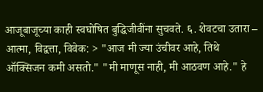आजूबाजूच्या काही स्वघोषित बुद्धिजीवींना सुचवते. ६. शेवटचा उतारा – आत्मा, विद्वत्ता, विवेक: > "आज मी ज्या उंचीवर आहे, तिथे ऑक्सिजन कमी असतो." "मी माणूस नाही, मी आठवण आहे." हे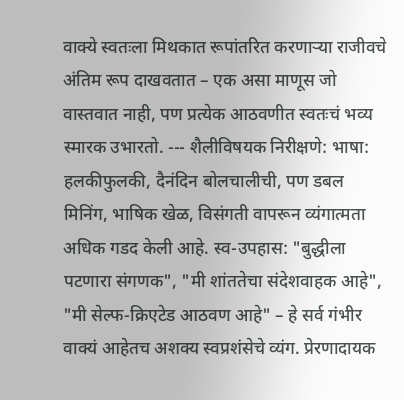वाक्ये स्वतःला मिथकात रूपांतरित करणाऱ्या राजीवचे अंतिम रूप दाखवतात – एक असा माणूस जो वास्तवात नाही, पण प्रत्येक आठवणीत स्वतःचं भव्य स्मारक उभारतो. --- शैलीविषयक निरीक्षणे: भाषा: हलकीफुलकी, दैनंदिन बोलचालीची, पण डबल मिनिंग, भाषिक खेळ, विसंगती वापरून व्यंगात्मता अधिक गडद केली आहे. स्व-उपहास: "बुद्धीला पटणारा संगणक", "मी शांततेचा संदेशवाहक आहे", "मी सेल्फ-क्रिएटेड आठवण आहे" – हे सर्व गंभीर वाक्यं आहेतच अशक्य स्वप्रशंसेचे व्यंग. प्रेरणादायक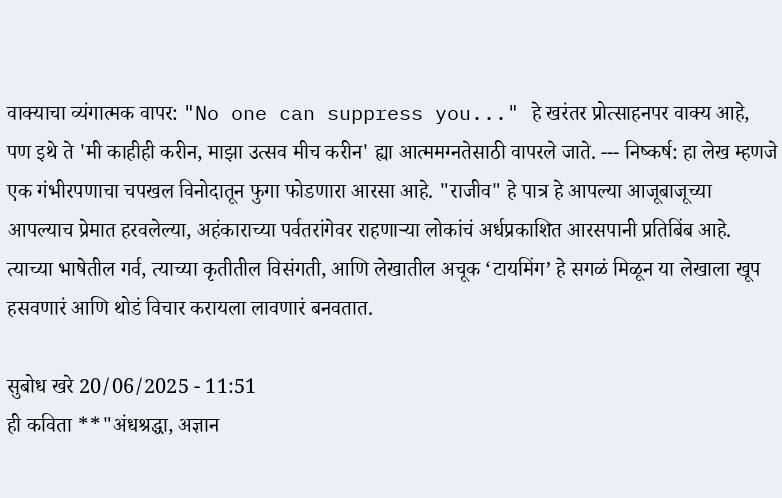वाक्याचा व्यंगात्मक वापर: "No one can suppress you..." हे खरंतर प्रोत्साहनपर वाक्य आहे, पण इथे ते 'मी काहीही करीन, माझा उत्सव मीच करीन' ह्या आत्ममग्नतेसाठी वापरले जाते. --- निष्कर्ष: हा लेख म्हणजे एक गंभीरपणाचा चपखल विनोदातून फुगा फोडणारा आरसा आहे. "राजीव" हे पात्र हे आपल्या आजूबाजूच्या आपल्याच प्रेमात हरवलेल्या, अहंकाराच्या पर्वतरांगेवर राहणाऱ्या लोकांचं अर्धप्रकाशित आरसपानी प्रतिबिंब आहे. त्याच्या भाषेतील गर्व, त्याच्या कृतीतील विसंगती, आणि लेखातील अचूक ‘टायमिंग’ हे सगळं मिळून या लेखाला खूप हसवणारं आणि थोडं विचार करायला लावणारं बनवतात.

सुबोध खरे 20/06/2025 - 11:51
ही कविता **"अंधश्रद्धा, अज्ञान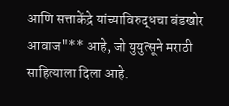आणि सत्ताकेंद्रे यांच्याविरुद्धचा बंडखोर आवाज"** आहे, जो युयुत्सूने मराठी साहित्याला दिला आहे.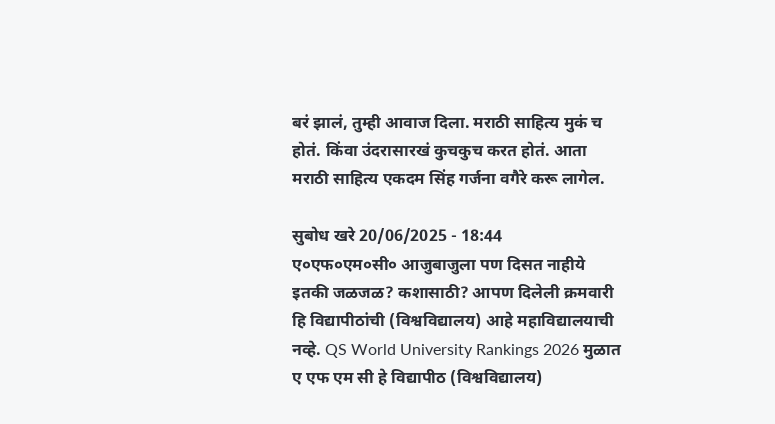बरं झालं, तुम्ही आवाज दिला. मराठी साहित्य मुकं च होतं. किंवा उंदरासारखं कुचकुच करत होतं. आता मराठी साहित्य एकदम सिंह गर्जना वगैरे करू लागेल.

सुबोध खरे 20/06/2025 - 18:44
ए०एफ०एम०सी० आजुबाजुला पण दिसत नाहीये इतकी जळजळ? कशासाठी? आपण दिलेली क्रमवारी हि विद्यापीठांची (विश्वविद्यालय) आहे महाविद्यालयाची नव्हे. QS World University Rankings 2026 मुळात ए एफ एम सी हे विद्यापीठ (विश्वविद्यालय)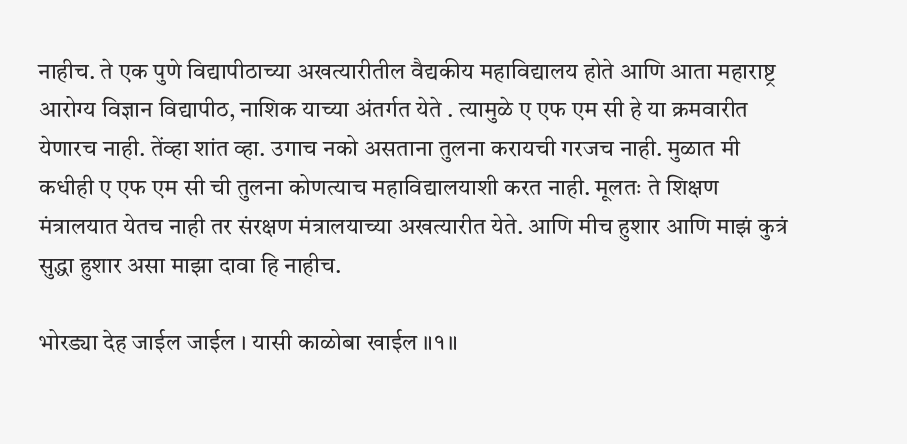नाहीच. ते एक पुणे विद्यापीठाच्या अखत्यारीतील वैद्यकीय महाविद्यालय होते आणि आता महाराष्ट्र आरोग्य विज्ञान विद्यापीठ, नाशिक याच्या अंतर्गत येते . त्यामुळे ए एफ एम सी हे या क्रमवारीत येणारच नाही. तेंव्हा शांत व्हा. उगाच नको असताना तुलना करायची गरजच नाही. मुळात मी कधीही ए एफ एम सी ची तुलना कोणत्याच महाविद्यालयाशी करत नाही. मूलतः ते शिक्षण मंत्रालयात येतच नाही तर संरक्षण मंत्रालयाच्या अखत्यारीत येते. आणि मीच हुशार आणि माझं कुत्रं सुद्धा हुशार असा माझा दावा हि नाहीच.

भोरड्या देह जाईल जाईल । यासी काळोबा खाईल ॥१॥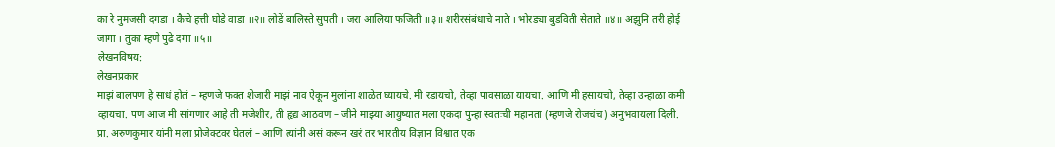का रे नुमजसी दगडा । कैचे हत्ती घोडे वाडा ॥२॥ लोडें बालिस्ते सुपती । जरा आलिया फजिती ॥३॥ शरीरसंबंधाचे नाते । भोरड्या बुडविती सेताते ॥४॥ अझुनि तरी होई जागा । तुका म्हणे पुढे दगा ॥५॥
लेखनविषय:
लेखनप्रकार
माझं बालपण हे साधं होतं – म्हणजे फक्त शेजारी माझं नाव ऐकून मुलांना शाळेत घ्यायचे. मी रडायचो, तेव्हा पावसाळा यायचा. आणि मी हसायचो, तेव्हा उन्हाळा कमी व्हायचा. पण आज मी सांगणार आहे ती मजेशीर, ती हृद्य आठवण – जीने माझ्या आयुष्यात मला एकदा पुन्हा स्वतःची महानता (म्हणजे रोजचंच) अनुभवायला दिली. प्रा. अरुणकुमार यांनी मला प्रोजेक्टवर घेतलं – आणि त्यांनी असं करून खरं तर भारतीय विज्ञान विश्वात एक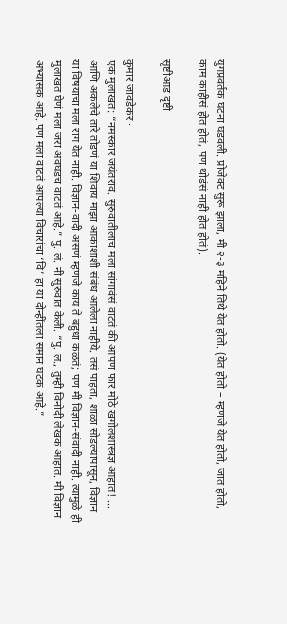युगप्रवर्तक घटना घडवली. प्रोजेक्ट सुरू झाला, मी २-३ महिने तिथे येत होतो. (येत होतो – म्हणजे येत होतो, जात होतो, काम काहीसं होत होतं, पण थोडंसं नाही होत होतं).

सृष्टीआड दृष्टी

कुमार जावडेकर ·
एक मुलाखत: “नमस्कार जयंतराव. सुरुवातीलाच मला सांगावंसं वाटतं की आपण फार मोठे खगोलशास्त्रज्ञ आहात! ... आणि अकलेचे तारे तोडणं या शिवाय माझा आकाशाशी संबंध आलेला नाहीये. तसं पाहता, शाळा सोडल्यापासून, विज्ञान या विषयाचा मला राग येत नाही. विज्ञान-वादी असणं म्हणजे काय ते बहुधा कळतं; पण मी विज्ञान-संवादी नाही. त्यामुळे ही मुलाखत घेणं मला जरा अवघडच वाटतं आहे.” पु. लं. नी सुरुवात केली. “पु. ल., तुम्ही विनोदी लेखक आहात. मी विज्ञान अभ्यासक आहे. पण मला वाटतं आपल्या विचारांचा ‘वि’ हा या दोन्हींतला समान घटक आहे.”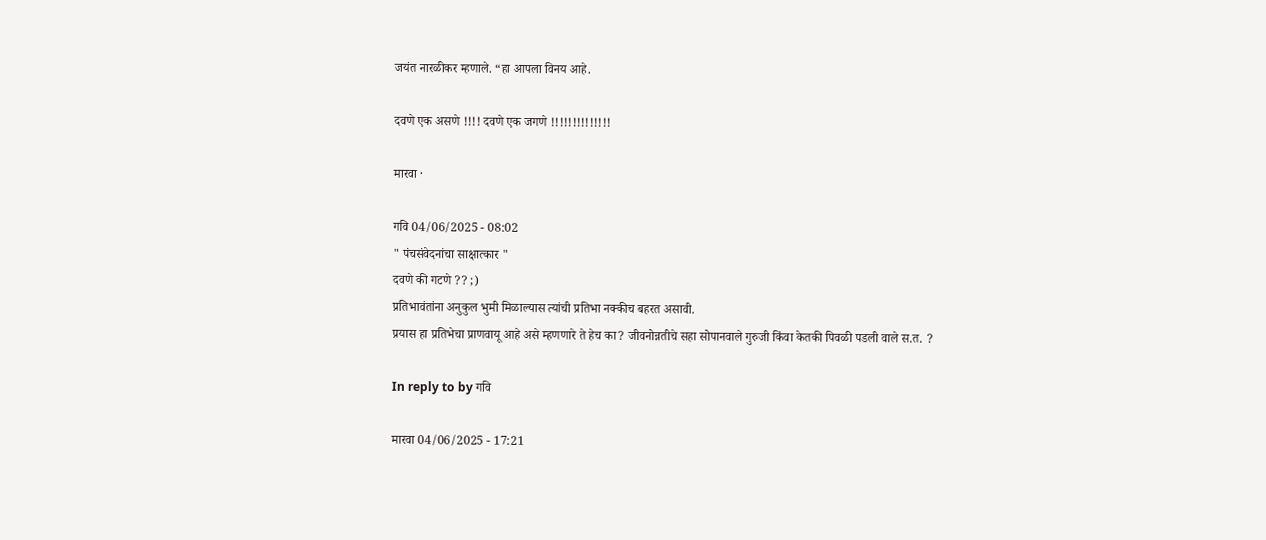जयंत नारळीकर म्हणाले. “हा आपला विनय आहे.

दवणे एक असणे !!!! दवणे एक जगणे !!!!!!!!!!!!!!

मारवा ·

गवि 04/06/2025 - 08:02
" पंचसंवेदनांचा साक्षात्कार "
दवणे की गटणे ?? ;)
प्रतिभावंतांना अनुकुल भुमी मिळाल्यास त्यांची प्रतिभा नक्कीच बहरत असावी.
प्रयास हा प्रतिभेचा प्राणवायू आहे असे म्हणणारे ते हेच का? जीवनोन्नतीचे सहा सोपानवाले गुरुजी किंवा केतकी पिवळी पडली वाले स.त. ?

In reply to by गवि

मारवा 04/06/2025 - 17:21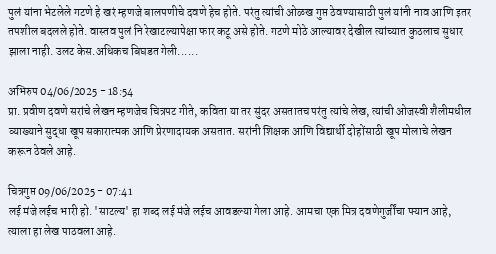पुलं यांना भेटलेले गटणे हे खरं म्हणजे बालपणीचे दवणे हेच होते. परंतु त्यांची ओळख गुप्त ठेवण्यासाठी पुलं यांनी नाव आणि इतर तपशील बदलले होते. वास्तव पुलं नि रेखाटल्यापेक्षा फार कटू असे होते. गटणे मोठे आल्यावर देखील त्यांच्यात कुठलाच सुधार झाला नाही. उलट केस.अधिकच बिघडत गेली......

अभिरुप 04/06/2025 - 18:54
प्रा. प्रवीण दवणे सरांचे लेखन म्हणजेच चित्रपट गीते, कविता या तर सुंदर असतातच परंतु त्यांचे लेख, त्यांची ओजस्वी शैलीमधील व्याख्याने सुद्धा खूप सकारात्मक आणि प्रेरणादायक असतात. सरांनी शिक्षक आणि विद्यार्थी दोहोंसाठी खूप मोलाचे लेखन करून ठेवले आहे.

चित्रगुप्त 09/06/2025 - 07:41
लई मंजे लईच भारी हो. 'साटल्य' हा शब्द लई मंजे लईच आवडल्या गेला आहे. आमचा एक मित्र दवणेगुर्जींचा फ्यान आहे, त्याला हा लेख पाठवला आहे.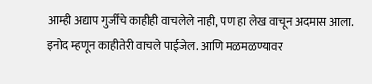आम्ही अद्याप गुर्जींचे काहीही वाचलेले नाही, पण हा लेख वाचून अदमास आला. इनोद म्हणून काहीतेरी वाचले पाईजेल. आणि मळमळण्यावर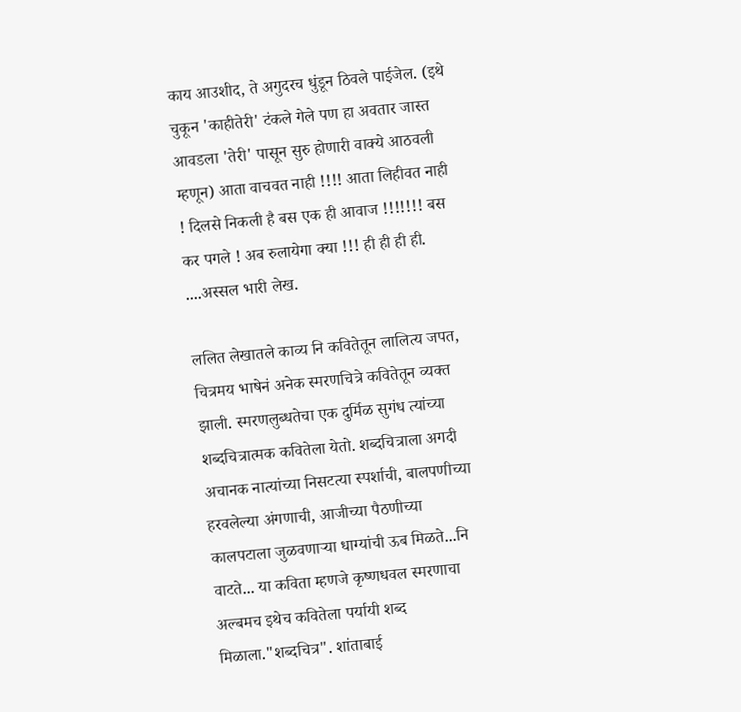काय आउशीद, ते अगुदरच धुंडून ठिवले पाईजेल. (इथे चुकून 'काहीतेरी' टंकले गेले पण हा अवतार जास्त आवडला 'तेरी' पासून सुरु होणारी वाक्ये आठवली म्हणून) आता वाचवत नाही !!!! आता लिहीवत नाही ! दिलसे निकली है बस एक ही आवाज !!!!!!! बस कर पगले ! अब रुलायेगा क्या !!! ही ही ही ही. ....अस्सल भारी लेख.

ललित लेखातले काव्य नि कवितेतून लालित्य जपत, चित्रमय भाषेनं अनेक स्मरणचित्रे कवितेतून व्यक्त झाली. स्मरणलुब्धतेचा एक दुर्मिळ सुगंध त्यांच्या शब्दचित्रात्मक कवितेला येतो. शब्दचित्राला अगदी अचानक नात्यांच्या निसटत्या स्पर्शाची, बालपणीच्या हरवलेल्या अंगणाची, आजीच्या पैठणीच्या कालपटाला जुळवणाऱ्या धाग्यांची ऊब मिळते...नि वाटते... या कविता म्हणजे कृष्णधवल स्मरणाचा अल्बमच इथेच कवितेला पर्यायी शब्द मिळाला."शब्दचित्र". शांताबाई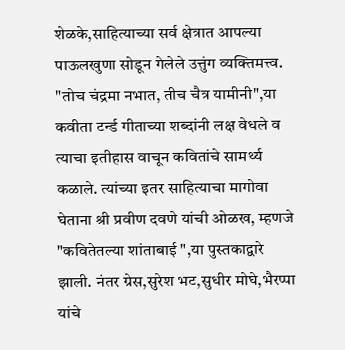शेळके,साहित्याच्या सर्व क्षेत्रात आपल्या पाऊलखुणा सोडून गेलेले उत्तुंग व्यक्तिमत्त्व. "तोच चंद्रमा नभात, तीच चैत्र यामीनी",या कवीता टर्न्ड गीताच्या शब्दांनी लक्ष वेधले व त्याचा इतीहास वाचून कवितांचे सामर्थ्य कळाले. त्यांच्या इतर साहित्याचा मागोवा घेताना श्री प्रवीण दवणे यांची ओळख, म्हणजे "कवितेतल्या शांताबाई ",या पुस्तकाद्वारे झाली. नंतर ग्रेस,सुरेश भट,सुधीर मोघे,भैरप्पा यांचे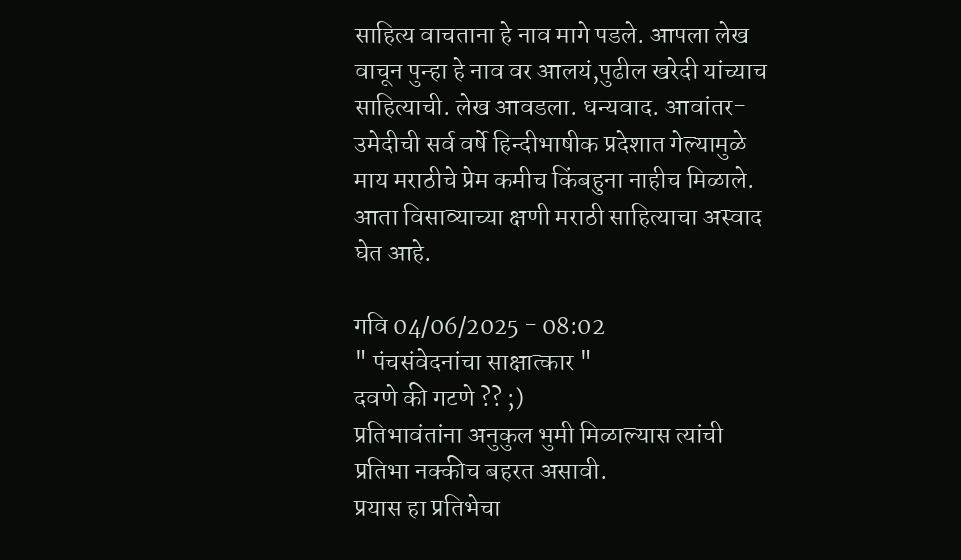साहित्य वाचताना हे नाव मागे पडले. आपला लेख वाचून पुन्हा हे नाव वर आलयं,पुढील खरेदी यांच्याच साहित्याची. लेख आवडला. धन्यवाद. आवांतर- उमेदीची सर्व वर्षे हिन्दीभाषीक प्रदेशात गेल्यामुळे माय मराठीचे प्रेम कमीच किंबहुना नाहीच मिळाले. आता विसाव्याच्या क्षणी मराठी साहित्याचा अस्वाद घेत आहे.

गवि 04/06/2025 - 08:02
" पंचसंवेदनांचा साक्षात्कार "
दवणे की गटणे ?? ;)
प्रतिभावंतांना अनुकुल भुमी मिळाल्यास त्यांची प्रतिभा नक्कीच बहरत असावी.
प्रयास हा प्रतिभेचा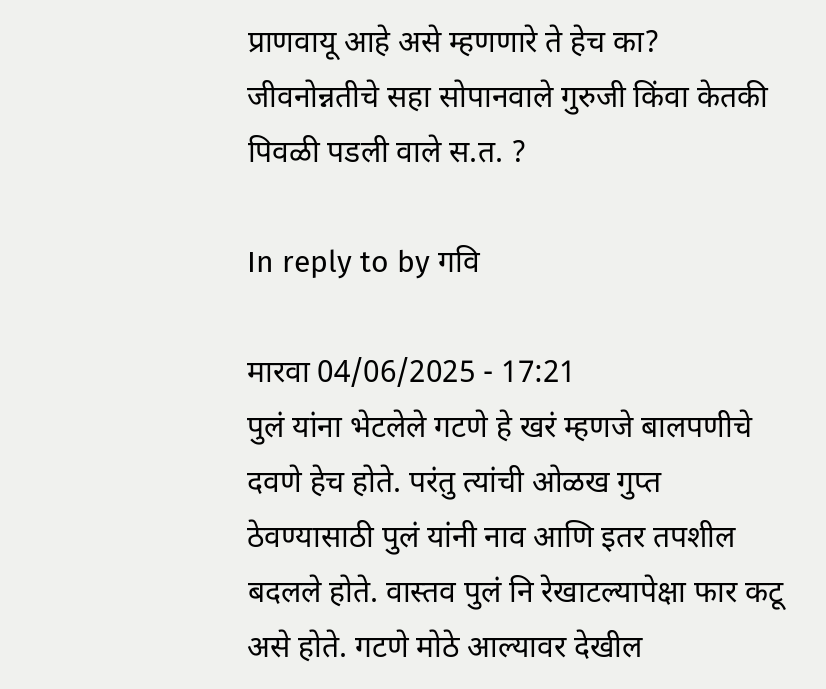प्राणवायू आहे असे म्हणणारे ते हेच का? जीवनोन्नतीचे सहा सोपानवाले गुरुजी किंवा केतकी पिवळी पडली वाले स.त. ?

In reply to by गवि

मारवा 04/06/2025 - 17:21
पुलं यांना भेटलेले गटणे हे खरं म्हणजे बालपणीचे दवणे हेच होते. परंतु त्यांची ओळख गुप्त ठेवण्यासाठी पुलं यांनी नाव आणि इतर तपशील बदलले होते. वास्तव पुलं नि रेखाटल्यापेक्षा फार कटू असे होते. गटणे मोठे आल्यावर देखील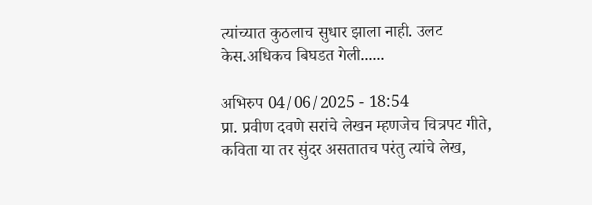त्यांच्यात कुठलाच सुधार झाला नाही. उलट केस.अधिकच बिघडत गेली......

अभिरुप 04/06/2025 - 18:54
प्रा. प्रवीण दवणे सरांचे लेखन म्हणजेच चित्रपट गीते, कविता या तर सुंदर असतातच परंतु त्यांचे लेख,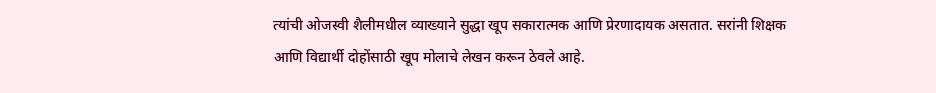त्यांची ओजस्वी शैलीमधील व्याख्याने सुद्धा खूप सकारात्मक आणि प्रेरणादायक असतात. सरांनी शिक्षक आणि विद्यार्थी दोहोंसाठी खूप मोलाचे लेखन करून ठेवले आहे.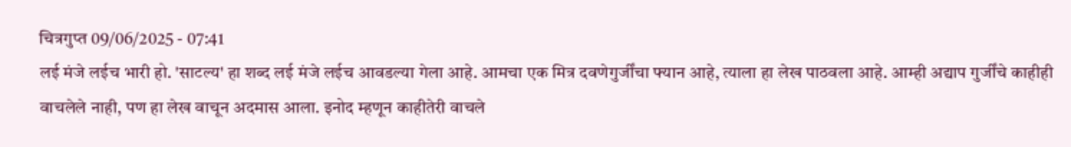चित्रगुप्त 09/06/2025 - 07:41
लई मंजे लईच भारी हो. 'साटल्य' हा शब्द लई मंजे लईच आवडल्या गेला आहे. आमचा एक मित्र दवणेगुर्जींचा फ्यान आहे, त्याला हा लेख पाठवला आहे. आम्ही अद्याप गुर्जींचे काहीही वाचलेले नाही, पण हा लेख वाचून अदमास आला. इनोद म्हणून काहीतेरी वाचले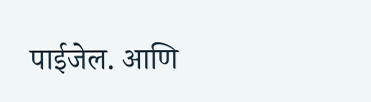पाईजेल. आणि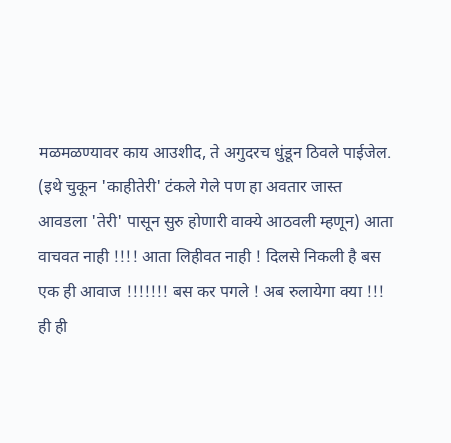मळमळण्यावर काय आउशीद, ते अगुदरच धुंडून ठिवले पाईजेल. (इथे चुकून 'काहीतेरी' टंकले गेले पण हा अवतार जास्त आवडला 'तेरी' पासून सुरु होणारी वाक्ये आठवली म्हणून) आता वाचवत नाही !!!! आता लिहीवत नाही ! दिलसे निकली है बस एक ही आवाज !!!!!!! बस कर पगले ! अब रुलायेगा क्या !!! ही ही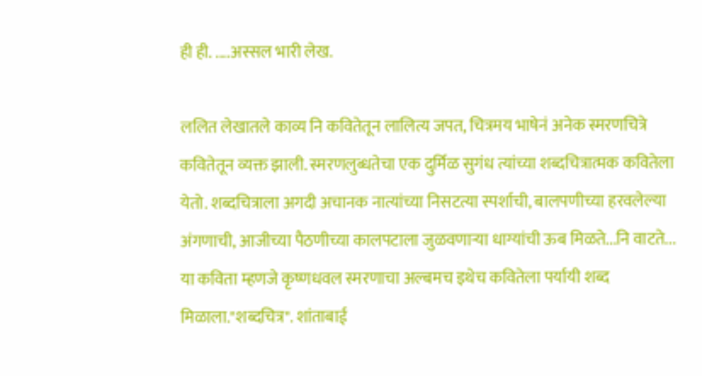ही ही. ....अस्सल भारी लेख.

ललित लेखातले काव्य नि कवितेतून लालित्य जपत, चित्रमय भाषेनं अनेक स्मरणचित्रे कवितेतून व्यक्त झाली. स्मरणलुब्धतेचा एक दुर्मिळ सुगंध त्यांच्या शब्दचित्रात्मक कवितेला येतो. शब्दचित्राला अगदी अचानक नात्यांच्या निसटत्या स्पर्शाची, बालपणीच्या हरवलेल्या अंगणाची, आजीच्या पैठणीच्या कालपटाला जुळवणाऱ्या धाग्यांची ऊब मिळते...नि वाटते... या कविता म्हणजे कृष्णधवल स्मरणाचा अल्बमच इथेच कवितेला पर्यायी शब्द मिळाला."शब्दचित्र". शांताबाई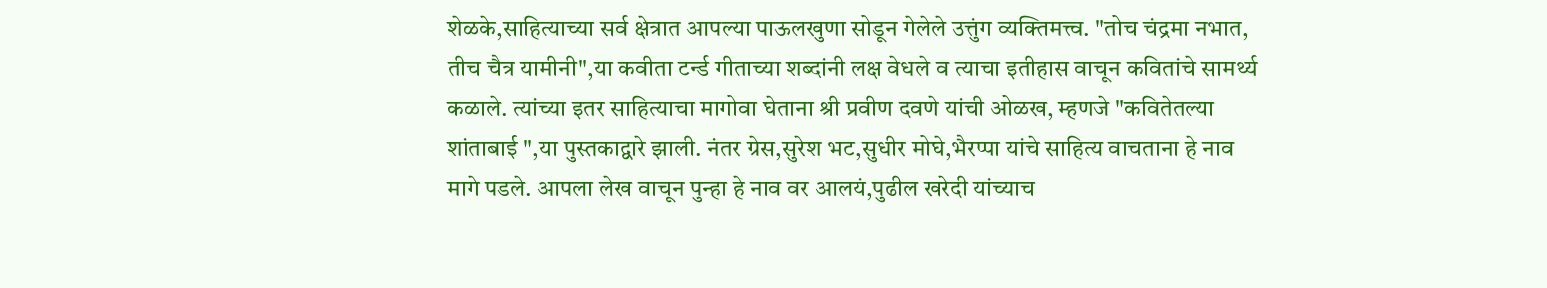शेळके,साहित्याच्या सर्व क्षेत्रात आपल्या पाऊलखुणा सोडून गेलेले उत्तुंग व्यक्तिमत्त्व. "तोच चंद्रमा नभात, तीच चैत्र यामीनी",या कवीता टर्न्ड गीताच्या शब्दांनी लक्ष वेधले व त्याचा इतीहास वाचून कवितांचे सामर्थ्य कळाले. त्यांच्या इतर साहित्याचा मागोवा घेताना श्री प्रवीण दवणे यांची ओळख, म्हणजे "कवितेतल्या शांताबाई ",या पुस्तकाद्वारे झाली. नंतर ग्रेस,सुरेश भट,सुधीर मोघे,भैरप्पा यांचे साहित्य वाचताना हे नाव मागे पडले. आपला लेख वाचून पुन्हा हे नाव वर आलयं,पुढील खरेदी यांच्याच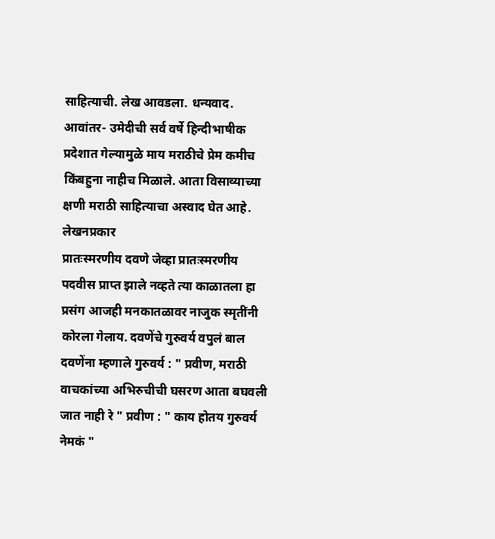साहित्याची. लेख आवडला. धन्यवाद. आवांतर- उमेदीची सर्व वर्षे हिन्दीभाषीक प्रदेशात गेल्यामुळे माय मराठीचे प्रेम कमीच किंबहुना नाहीच मिळाले. आता विसाव्याच्या क्षणी मराठी साहित्याचा अस्वाद घेत आहे.
लेखनप्रकार
प्रातःस्मरणीय दवणे जेव्हा प्रातःस्मरणीय पदवीस प्राप्त झाले नव्हते त्या काळातला हा प्रसंग आजही मनकातळावर नाजुक स्मृतींनी कोरला गेलाय. दवणेंचे गुरुवर्य वपुलं बाल दवणेंना म्हणाले गुरुवर्य : " प्रवीण, मराठी वाचकांच्या अभिरुचीची घसरण आता बघवली जात नाही रे " प्रवीण : " काय होतय गुरुवर्य नेमकं "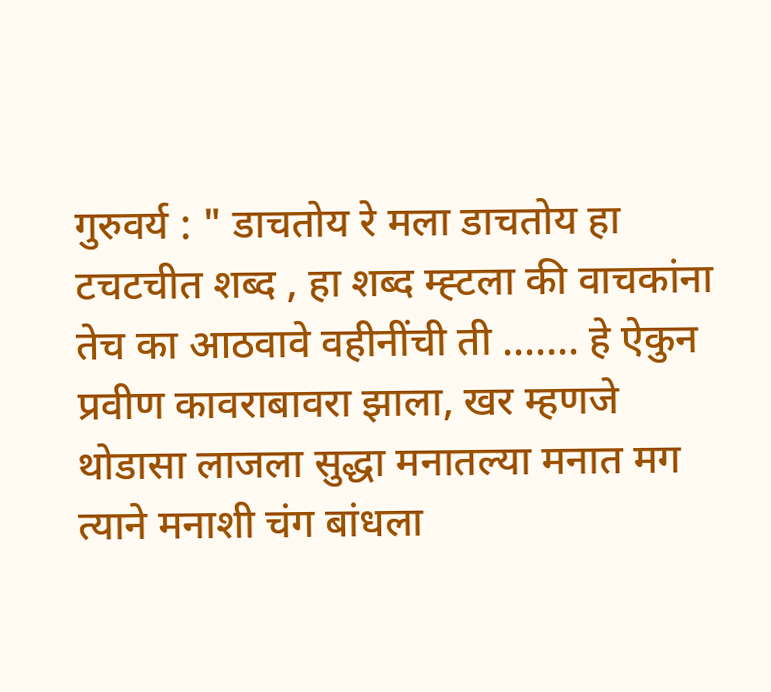गुरुवर्य : " डाचतोय रे मला डाचतोय हा टचटचीत शब्द , हा शब्द म्ह्टला की वाचकांना तेच का आठवावे वहीनींची ती ....... हे ऐकुन प्रवीण कावराबावरा झाला, खर म्हणजे थोडासा लाजला सुद्धा मनातल्या मनात मग त्याने मनाशी चंग बांधला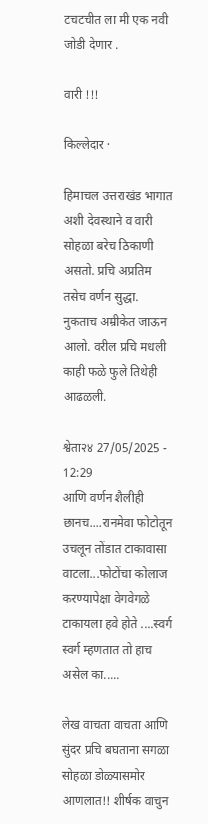टचटचीत ला मी एक नवी जोडी देणार .

वारी !!!

किल्लेदार ·

हिमाचल उत्तराखंड भागात अशी देवस्थाने व वारी सोहळा बरेच ठिकाणी असतो. प्रचि अप्रतिम तसेच वर्णन सुद्धा. नुकताच अम्रीकेत जाऊन आलो. वरील प्रचि मधली काही फळे फुले तिथेही आढळली.

श्वेता२४ 27/05/2025 - 12:29
आणि वर्णन शैलीही छानच....रानमेवा फोटोतून उचलून तोंडात टाकावासा वाटला...फोटोंचा कोलाज करण्यापेक्षा वेगवेगळे टाकायला हवे होते ....स्वर्ग स्वर्ग म्हणतात तो हाच असेल का.....

लेख वाचता वाचता आणि सुंदर प्रचि बघताना सगळा सोहळा डोळ्यासमोर आणलात!! शीर्षक वाचुन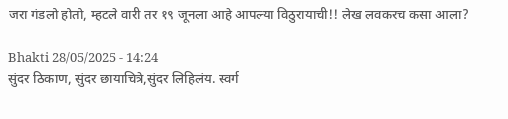जरा गंडलो होतो, म्हटले वारी तर १९ जूनला आहे आपल्या विठुरायाची!! लेख लवकरच कसा आला?

Bhakti 28/05/2025 - 14:24
सुंदर ठिकाण, सुंदर छायाचित्रे,सुंदर लिहिलंय. स्वर्ग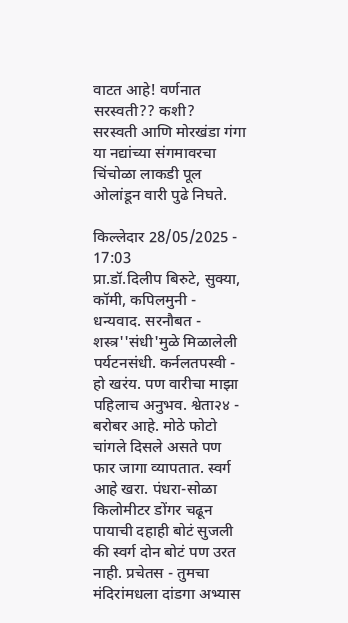वाटत आहे! वर्णनात सरस्वती?? कशी?
सरस्वती आणि मोरखंडा गंगा या नद्यांच्या संगमावरचा चिंचोळा लाकडी पूल ओलांडून वारी पुढे निघते.

किल्लेदार 28/05/2025 - 17:03
प्रा.डॉ.दिलीप बिरुटे, सुक्या, कॉमी, कपिलमुनी - धन्यवाद. सरनौबत - शस्त्र''संधी'मुळे मिळालेली पर्यटनसंधी. कर्नलतपस्वी - हो खरंय. पण वारीचा माझा पहिलाच अनुभव. श्वेता२४ - बरोबर आहे. मोठे फोटो चांगले दिसले असते पण फार जागा व्यापतात. स्वर्ग आहे खरा. पंधरा-सोळा किलोमीटर डोंगर चढून पायाची दहाही बोटं सुजली की स्वर्ग दोन बोटं पण उरत नाही. प्रचेतस - तुमचा मंदिरांमधला दांडगा अभ्यास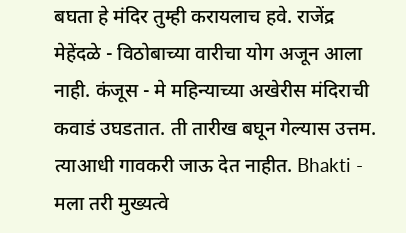बघता हे मंदिर तुम्ही करायलाच हवे. राजेंद्र मेहेंदळे - विठोबाच्या वारीचा योग अजून आला नाही. कंजूस - मे महिन्याच्या अखेरीस मंदिराची कवाडं उघडतात. ती तारीख बघून गेल्यास उत्तम. त्याआधी गावकरी जाऊ देत नाहीत. Bhakti - मला तरी मुख्यत्वे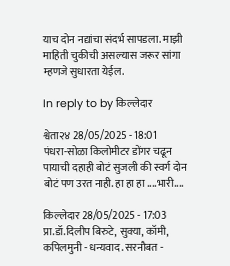याच दोन नद्यांचा संदर्भ सापडला. माझी माहिती चुकीची असल्यास जरूर सांगा म्हणजे सुधारता येईल.

In reply to by किल्लेदार

श्वेता२४ 28/05/2025 - 18:01
पंधरा-सोळा किलोमीटर डोंगर चढून पायाची दहाही बोटं सुजली की स्वर्ग दोन बोटं पण उरत नाही. हा हा हा ....भारी....

किल्लेदार 28/05/2025 - 17:03
प्रा.डॉ.दिलीप बिरुटे, सुक्या, कॉमी, कपिलमुनी - धन्यवाद. सरनौबत -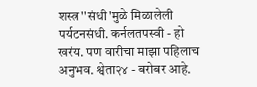शस्त्र''संधी'मुळे मिळालेली पर्यटनसंधी. कर्नलतपस्वी - हो खरंय. पण वारीचा माझा पहिलाच अनुभव. श्वेता२४ - बरोबर आहे.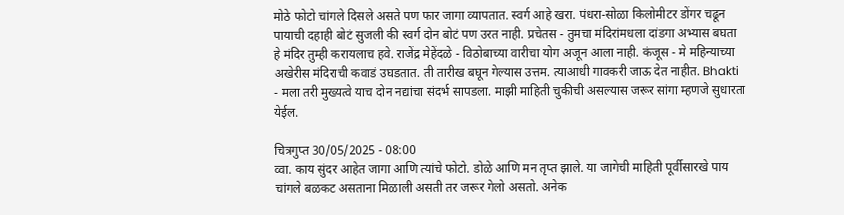मोठे फोटो चांगले दिसले असते पण फार जागा व्यापतात. स्वर्ग आहे खरा. पंधरा-सोळा किलोमीटर डोंगर चढून पायाची दहाही बोटं सुजली की स्वर्ग दोन बोटं पण उरत नाही. प्रचेतस - तुमचा मंदिरांमधला दांडगा अभ्यास बघता हे मंदिर तुम्ही करायलाच हवे. राजेंद्र मेहेंदळे - विठोबाच्या वारीचा योग अजून आला नाही. कंजूस - मे महिन्याच्या अखेरीस मंदिराची कवाडं उघडतात. ती तारीख बघून गेल्यास उत्तम. त्याआधी गावकरी जाऊ देत नाहीत. Bhakti - मला तरी मुख्यत्वे याच दोन नद्यांचा संदर्भ सापडला. माझी माहिती चुकीची असल्यास जरूर सांगा म्हणजे सुधारता येईल.

चित्रगुप्त 30/05/2025 - 08:00
व्वा. काय सुंदर आहेत जागा आणि त्यांचे फोटो. डोळे आणि मन तृप्त झाले. या जागेची माहिती पूर्वीसारखे पाय चांगले बळकट असताना मिळाली असती तर जरूर गेलो असतो. अनेक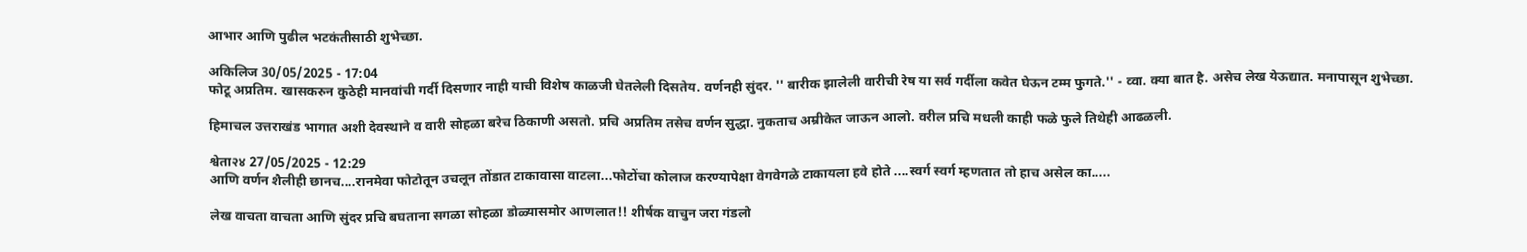आभार आणि पुढील भटकंतीसाठी शुभेच्छा.

अकिलिज 30/05/2025 - 17:04
फोटू अप्रतिम. खासकरुन कुठेही मानवांची गर्दी दिसणार नाही याची विशेष काळजी घेतलेली दिसतेय. वर्णनही सुंदर. '' बारीक झालेली वारीची रेष या सर्व गर्दीला कवेत घेऊन टम्म फुगते.'' - व्वा. क्या बात है. असेच लेख येऊद्यात. मनापासून शुभेच्छा.

हिमाचल उत्तराखंड भागात अशी देवस्थाने व वारी सोहळा बरेच ठिकाणी असतो. प्रचि अप्रतिम तसेच वर्णन सुद्धा. नुकताच अम्रीकेत जाऊन आलो. वरील प्रचि मधली काही फळे फुले तिथेही आढळली.

श्वेता२४ 27/05/2025 - 12:29
आणि वर्णन शैलीही छानच....रानमेवा फोटोतून उचलून तोंडात टाकावासा वाटला...फोटोंचा कोलाज करण्यापेक्षा वेगवेगळे टाकायला हवे होते ....स्वर्ग स्वर्ग म्हणतात तो हाच असेल का.....

लेख वाचता वाचता आणि सुंदर प्रचि बघताना सगळा सोहळा डोळ्यासमोर आणलात!! शीर्षक वाचुन जरा गंडलो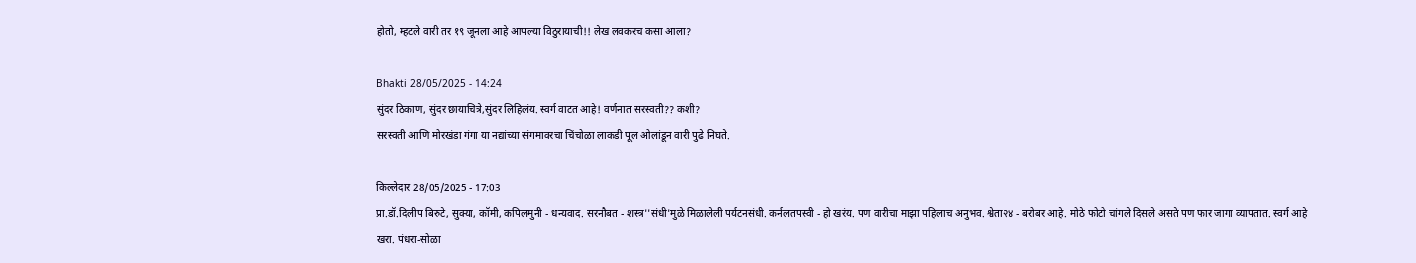होतो, म्हटले वारी तर १९ जूनला आहे आपल्या विठुरायाची!! लेख लवकरच कसा आला?

Bhakti 28/05/2025 - 14:24
सुंदर ठिकाण, सुंदर छायाचित्रे,सुंदर लिहिलंय. स्वर्ग वाटत आहे! वर्णनात सरस्वती?? कशी?
सरस्वती आणि मोरखंडा गंगा या नद्यांच्या संगमावरचा चिंचोळा लाकडी पूल ओलांडून वारी पुढे निघते.

किल्लेदार 28/05/2025 - 17:03
प्रा.डॉ.दिलीप बिरुटे, सुक्या, कॉमी, कपिलमुनी - धन्यवाद. सरनौबत - शस्त्र''संधी'मुळे मिळालेली पर्यटनसंधी. कर्नलतपस्वी - हो खरंय. पण वारीचा माझा पहिलाच अनुभव. श्वेता२४ - बरोबर आहे. मोठे फोटो चांगले दिसले असते पण फार जागा व्यापतात. स्वर्ग आहे खरा. पंधरा-सोळा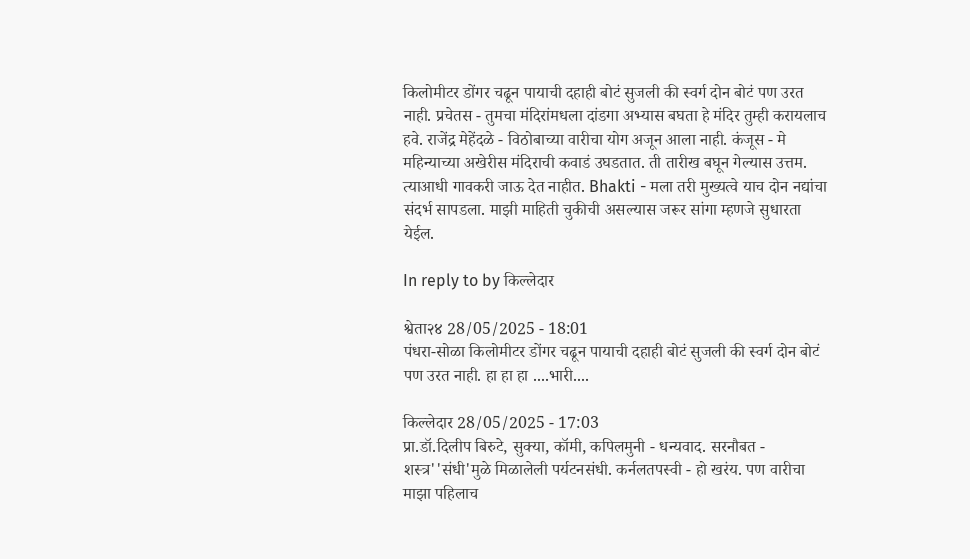किलोमीटर डोंगर चढून पायाची दहाही बोटं सुजली की स्वर्ग दोन बोटं पण उरत नाही. प्रचेतस - तुमचा मंदिरांमधला दांडगा अभ्यास बघता हे मंदिर तुम्ही करायलाच हवे. राजेंद्र मेहेंदळे - विठोबाच्या वारीचा योग अजून आला नाही. कंजूस - मे महिन्याच्या अखेरीस मंदिराची कवाडं उघडतात. ती तारीख बघून गेल्यास उत्तम. त्याआधी गावकरी जाऊ देत नाहीत. Bhakti - मला तरी मुख्यत्वे याच दोन नद्यांचा संदर्भ सापडला. माझी माहिती चुकीची असल्यास जरूर सांगा म्हणजे सुधारता येईल.

In reply to by किल्लेदार

श्वेता२४ 28/05/2025 - 18:01
पंधरा-सोळा किलोमीटर डोंगर चढून पायाची दहाही बोटं सुजली की स्वर्ग दोन बोटं पण उरत नाही. हा हा हा ....भारी....

किल्लेदार 28/05/2025 - 17:03
प्रा.डॉ.दिलीप बिरुटे, सुक्या, कॉमी, कपिलमुनी - धन्यवाद. सरनौबत - शस्त्र''संधी'मुळे मिळालेली पर्यटनसंधी. कर्नलतपस्वी - हो खरंय. पण वारीचा माझा पहिलाच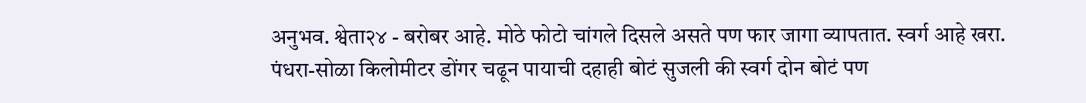अनुभव. श्वेता२४ - बरोबर आहे. मोठे फोटो चांगले दिसले असते पण फार जागा व्यापतात. स्वर्ग आहे खरा. पंधरा-सोळा किलोमीटर डोंगर चढून पायाची दहाही बोटं सुजली की स्वर्ग दोन बोटं पण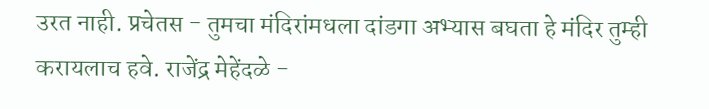उरत नाही. प्रचेतस - तुमचा मंदिरांमधला दांडगा अभ्यास बघता हे मंदिर तुम्ही करायलाच हवे. राजेंद्र मेहेंदळे -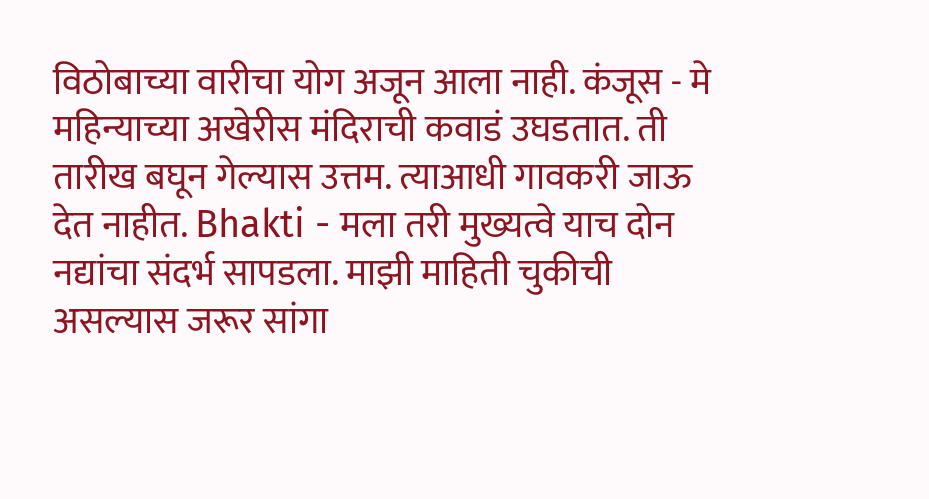विठोबाच्या वारीचा योग अजून आला नाही. कंजूस - मे महिन्याच्या अखेरीस मंदिराची कवाडं उघडतात. ती तारीख बघून गेल्यास उत्तम. त्याआधी गावकरी जाऊ देत नाहीत. Bhakti - मला तरी मुख्यत्वे याच दोन नद्यांचा संदर्भ सापडला. माझी माहिती चुकीची असल्यास जरूर सांगा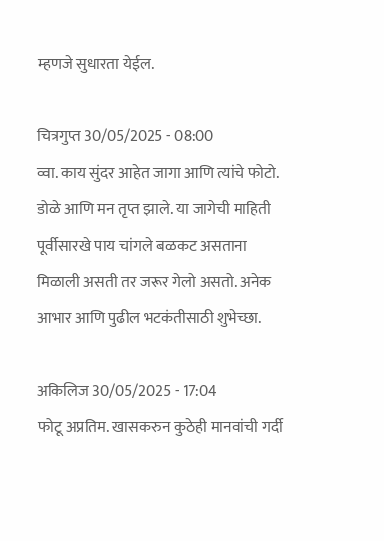म्हणजे सुधारता येईल.

चित्रगुप्त 30/05/2025 - 08:00
व्वा. काय सुंदर आहेत जागा आणि त्यांचे फोटो. डोळे आणि मन तृप्त झाले. या जागेची माहिती पूर्वीसारखे पाय चांगले बळकट असताना मिळाली असती तर जरूर गेलो असतो. अनेक आभार आणि पुढील भटकंतीसाठी शुभेच्छा.

अकिलिज 30/05/2025 - 17:04
फोटू अप्रतिम. खासकरुन कुठेही मानवांची गर्दी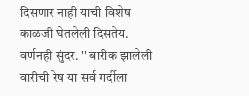दिसणार नाही याची विशेष काळजी घेतलेली दिसतेय. वर्णनही सुंदर. '' बारीक झालेली वारीची रेष या सर्व गर्दीला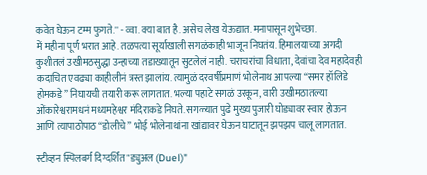कवेत घेऊन टम्म फुगते.'' - व्वा. क्या बात है. असेच लेख येऊद्यात. मनापासून शुभेच्छा.
में महीना पूर्ण भरात आहे. तळपत्या सूर्याखाली सगळंकाही भाजून निघतंय. हिमालयाच्या अगदी कुशीतलं उखीमठसुद्धा उन्हाच्या तडाख्यातून सुटलेलं नाही. चराचरांचा विधाता, देवांचा देव महादेवही कदाचित एवढ्या काहीलीनं त्रस्त झालांय. त्यामुळं दरवर्षीप्रमाणं भोलेनाथ आपल्या “समर हॉलिडे होमकडे” निघायची तयारी करू लागतात. भल्या पहाटे सगळं उरकून, वारी उखीमठातल्या ओंकारेश्वरामधनं मध्यमहेश्वर मंदिराकडे निघते. सगळ्यात पुढे मुख्य पुजारी घोड्यावर स्वार होऊन आणि त्यापाठोपाठ “डोलीचे” भोई भोलेनाथांना खांद्यावर घेऊन घाटातून झपझप चालू लागतात.

स्टीव्हन स्पिलबर्ग दिग्दर्शित "ड्युअल (Duel)"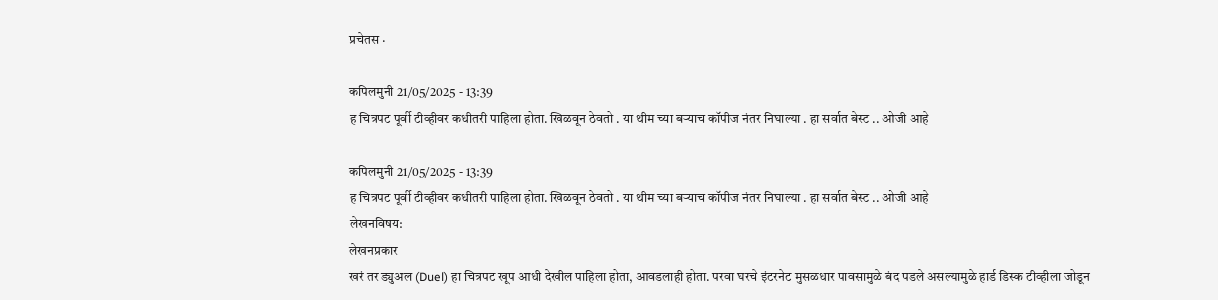प्रचेतस ·

कपिलमुनी 21/05/2025 - 13:39
ह चित्रपट पूर्वी टीव्हीवर कधीतरी पाहिला होता. खिळवून ठेवतो . या थीम च्या बर्‍याच कॉपीज नंतर निघाल्या . हा सर्वात बेस्ट .. ओजी आहे

कपिलमुनी 21/05/2025 - 13:39
ह चित्रपट पूर्वी टीव्हीवर कधीतरी पाहिला होता. खिळवून ठेवतो . या थीम च्या बर्‍याच कॉपीज नंतर निघाल्या . हा सर्वात बेस्ट .. ओजी आहे
लेखनविषय:
लेखनप्रकार
खरं तर ड्युअल (Duel) हा चित्रपट खूप आधी देखील पाहिला होता, आवडलाही होता. परवा घरचे इंटरनेट मुसळधार पावसामुळे बंद पडले असल्यामुळे हार्ड डिस्क टीव्हीला जोडून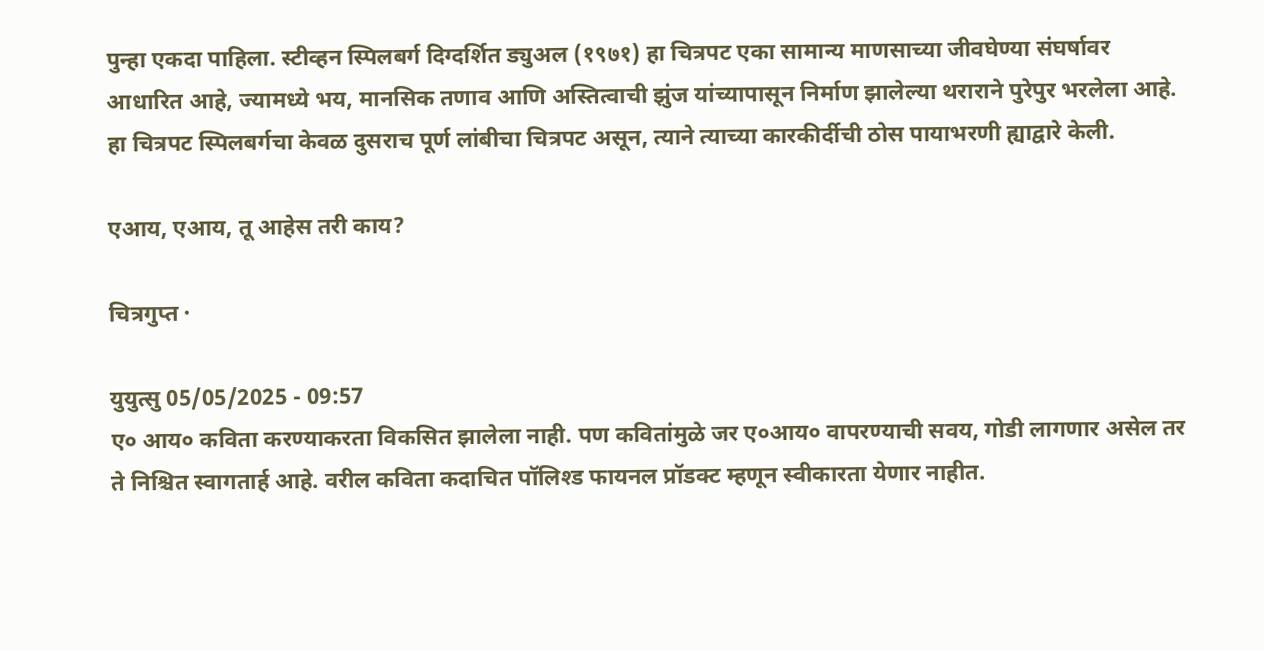पुन्हा एकदा पाहिला. स्टीव्हन स्पिलबर्ग दिग्दर्शित ड्युअल (१९७१) हा चित्रपट एका सामान्य माणसाच्या जीवघेण्या संघर्षावर आधारित आहे, ज्यामध्ये भय, मानसिक तणाव आणि अस्तित्वाची झुंज यांच्यापासून निर्माण झालेल्या थराराने पुरेपुर भरलेला आहे. हा चित्रपट स्पिलबर्गचा केवळ दुसराच पूर्ण लांबीचा चित्रपट असून, त्याने त्याच्या कारकीर्दीची ठोस पायाभरणी ह्याद्वारे केली.

एआय, एआय, तू आहेस तरी काय?

चित्रगुप्त ·

युयुत्सु 05/05/2025 - 09:57
ए० आय० कविता करण्याकरता विकसित झालेला नाही. पण कवितांमुळे जर ए०आय० वापरण्याची सवय, गोडी लागणार असेल तर ते निश्चित स्वागतार्ह आहे. वरील कविता कदाचित पॉलिश्ड फायनल प्रॉडक्ट म्हणून स्वीकारता येणार नाहीत.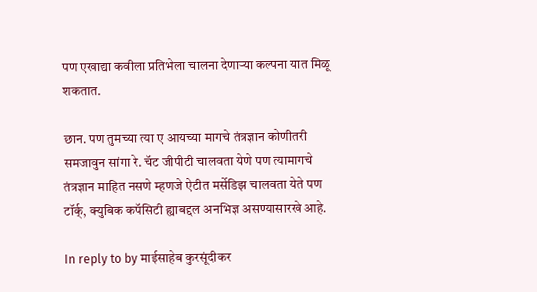पण एखाद्या कवीला प्रतिभेला चालना देणार्‍या कल्पना यात मिळू शकतात.

छान. पण तुमच्या त्या ए आयच्या मागचे तंत्रज्ञान कोणीतरी समजावुन सांगा रे. चॅट जीपीटी चालवता येणे पण त्यामागचे तंत्रज्ञान माहित नसणे म्हणजे ऐटीत मर्सेडिझ चालवता येते पण टॉर्क्, क्युबिक कपॅसिटी ह्याबद्दल अनभिज्ञ असण्यासारखे आहे.

In reply to by माईसाहेब कुरसूंदीकर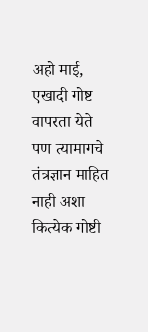अहो माई, एखादी गोष्ट वापरता येते पण त्यामागचे तंत्रज्ञान माहित नाही अशा कित्येक गोष्टी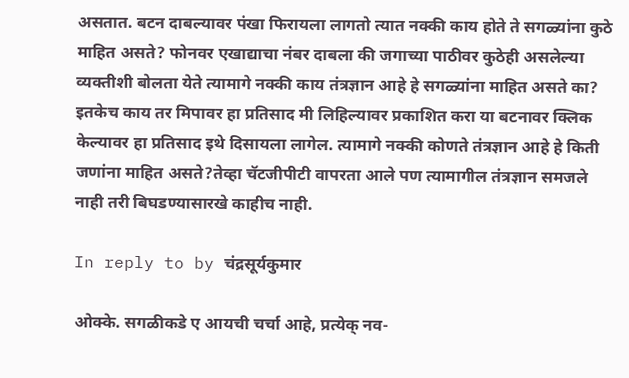असतात. बटन दाबल्यावर पंखा फिरायला लागतो त्यात नक्की काय होते ते सगळ्यांना कुठे माहित असते? फोनवर एखाद्याचा नंबर दाबला की जगाच्या पाठीवर कुठेही असलेल्या व्यक्तीशी बोलता येते त्यामागे नक्की काय तंत्रज्ञान आहे हे सगळ्यांना माहित असते का? इतकेच काय तर मिपावर हा प्रतिसाद मी लिहिल्यावर प्रकाशित करा या बटनावर क्लिक केल्यावर हा प्रतिसाद इथे दिसायला लागेल. त्यामागे नक्की कोणते तंत्रज्ञान आहे हे किती जणांना माहित असते?तेव्हा चॅटजीपीटी वापरता आले पण त्यामागील तंत्रज्ञान समजले नाही तरी बिघडण्यासारखे काहीच नाही.

In reply to by चंद्रसूर्यकुमार

ओक्के. सगळीकडे ए आयची चर्चा आहे, प्रत्येक् नव-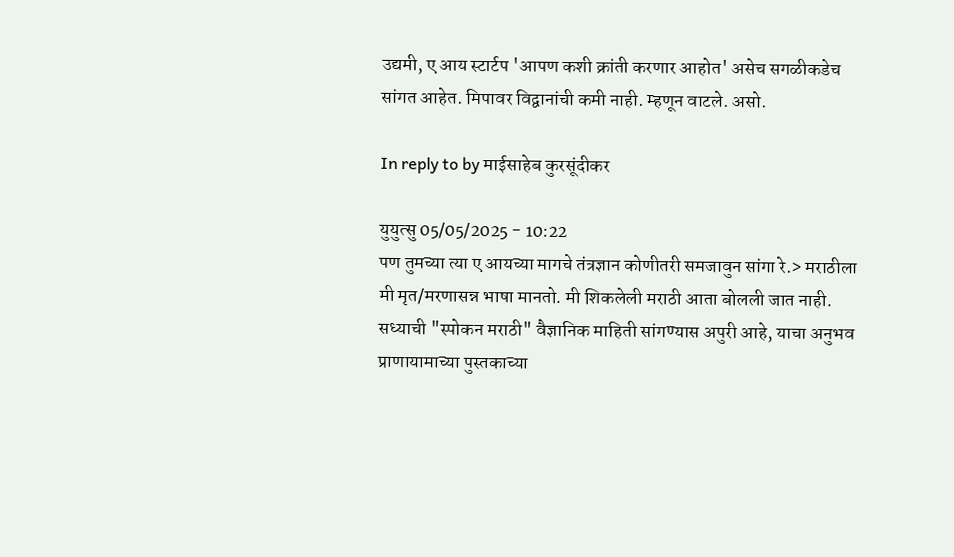उद्यमी, ए आय स्टार्टप 'आपण कशी क्रांती करणार आहोत' असेच सगळीकडेच सांगत आहेत. मिपावर विद्वानांची कमी नाही. म्हणून वाटले. असो.

In reply to by माईसाहेब कुरसूंदीकर

युयुत्सु 05/05/2025 - 10:22
पण तुमच्या त्या ए आयच्या मागचे तंत्रज्ञान कोणीतरी समजावुन सांगा रे.> मराठीला मी मृत/मरणासन्न भाषा मानतो. मी शिकलेली मराठी आता बोलली जात नाही. सध्याची "स्पोकन मराठी" वैज्ञानिक माहिती सांगण्यास अपुरी आहे, याचा अनुभव प्राणायामाच्या पुस्तकाच्या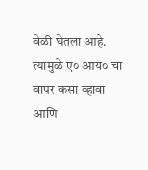वेळी घेतला आहे. त्यामुळे ए० आय० चा वापर कसा व्हावा आणि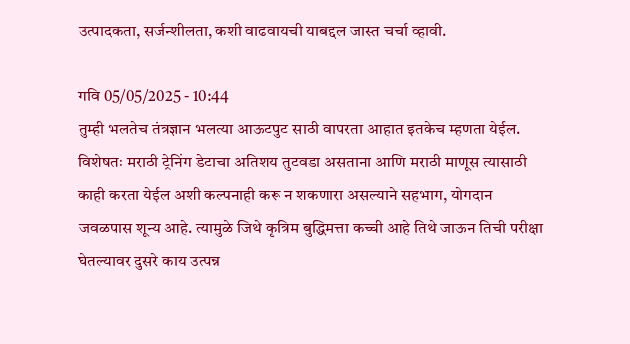उत्पादकता, सर्जन्शीलता, कशी वाढवायची याबद्दल जास्त चर्चा व्हावी.

गवि 05/05/2025 - 10:44
तुम्ही भलतेच तंत्रज्ञान भलत्या आऊटपुट साठी वापरता आहात इतकेच म्हणता येईल. विशेषतः मराठी ट्रेनिंग डेटाचा अतिशय तुटवडा असताना आणि मराठी माणूस त्यासाठी काही करता येईल अशी कल्पनाही करू न शकणारा असल्याने सहभाग, योगदान जवळपास शून्य आहे. त्यामुळे जिथे कृत्रिम बुद्धिमत्ता कच्ची आहे तिथे जाऊन तिची परीक्षा घेतल्यावर दुसरे काय उत्पन्न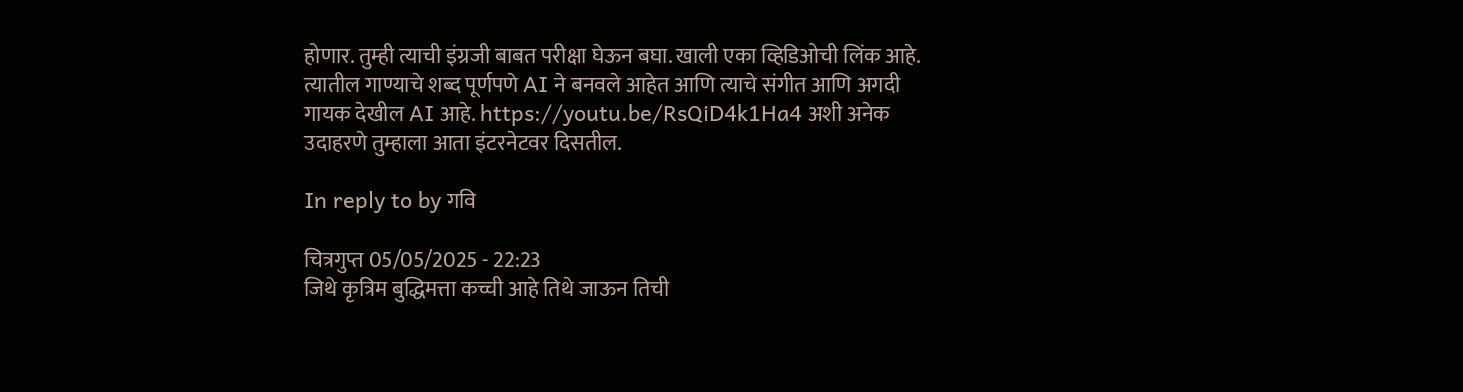होणार. तुम्ही त्याची इंग्रजी बाबत परीक्षा घेऊन बघा. खाली एका व्हिडिओची लिंक आहे. त्यातील गाण्याचे शब्द पूर्णपणे AI ने बनवले आहेत आणि त्याचे संगीत आणि अगदी गायक देखील AI आहे. https://youtu.be/RsQiD4k1Ha4 अशी अनेक उदाहरणे तुम्हाला आता इंटरनेटवर दिसतील.

In reply to by गवि

चित्रगुप्त 05/05/2025 - 22:23
जिथे कृत्रिम बुद्धिमत्ता कच्ची आहे तिथे जाऊन तिची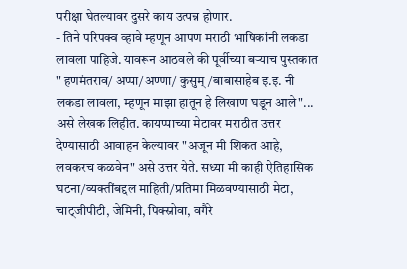परीक्षा घेतल्यावर दुसरे काय उत्पन्न होणार.
- तिने परिपक्व व्हावे म्हणून आपण मराठी भाषिकांनी लकडा लावला पाहिजे. यावरून आठवले की पूर्वीच्या बर्‍याच पुस्तकात " हणमंतराव/ अप्पा/अण्णा/ कुसुम्/बाबासाहेब इ.इ. नी लकडा लावला, म्हणून माझा हातून हे लिखाण घडून आले"... असे लेखक लिहीत. कायप्पाच्या मेटावर मराठीत उत्तर देण्यासाठी आवाहन केल्यावर "अजून मी शिकत आहे, लवकरच कळवेन" असे उत्तर येते. सध्या मी काही ऐतिहासिक घटना/व्यक्तींबद्दल माहिती/प्रतिमा मिळवण्यासाठी मेटा, चाट्जीपीटी, जेमिनी, पिक्स्नोवा, वगैरे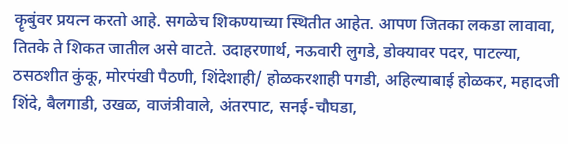कॄबुंवर प्रयत्न करतो आहे. सगळेच शिकण्याच्या स्थितीत आहेत. आपण जितका लकडा लावावा, तितके ते शिकत जातील असे वाटते. उदाहरणार्थ, नऊवारी लुगडे, डोक्यावर पदर, पाटल्या, ठसठशीत कुंकू, मोरपंखी पैठणी, शिंदेशाही/ होळकरशाही पगडी, अहिल्याबाई होळकर, महादजी शिंदे, बैलगाडी, उखळ, वाजंत्रीवाले, अंतरपाट, सनई-चौघडा,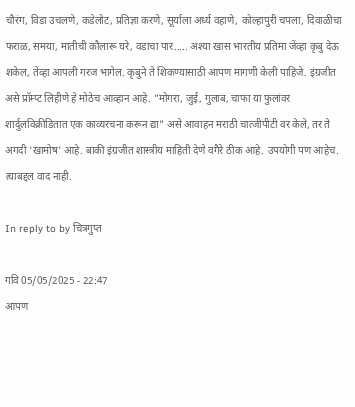चौरंग, विडा उचलणे, कडेलोट, प्रतिज्ञा करणे, सूर्याला अर्ध्य वहाणे, कोल्हापुरी चपला, दिवाळीचा फराळ, समया, मातीची कौलारू घरे, वडाचा पार..... अश्या खास भारतीय प्रतिमा जेंव्हा कृबु देऊ शकेल, तेंव्हा आपली गरज भागेल. कृबुने ते शिकण्यासाठी आपण मागणी केली पाहिजे. इंग्रजीत असे प्रॉम्प्ट लिहीणे हे मोठेच आव्हान आहे. "मोगरा, जुई, गुलाब, चाफा या फुलांवर शार्दुलविक्रीडितात एक काव्यरचना करून द्या" असे आवाहन मराठी चात्जीपीटी वर केले, तर ते अगदी 'खामोष' आहे. बाकी इंग्रजीत शास्त्रीय माहिती देणे वगैरे ठीक आहे. उपयोगी पण आहेच. त्याबद्दल वाद नाही.

In reply to by चित्रगुप्त

गवि 05/05/2025 - 22:47
आपण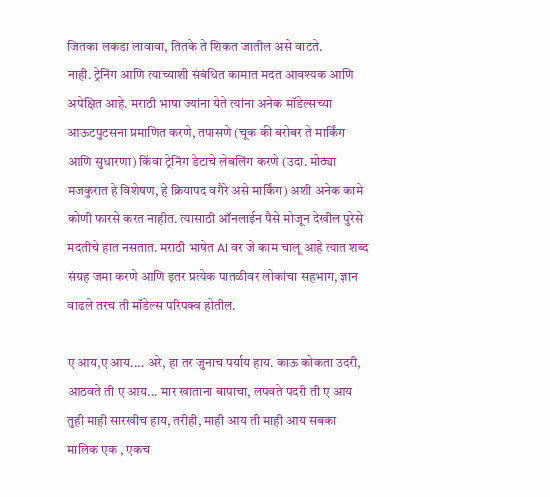जितका लकडा लावावा, तितके ते शिकत जातील असे वाटते.
नाही. ट्रेनिंग आणि त्याच्याशी संबंधित कामात मदत आवश्यक आणि अपेक्षित आहे. मराठी भाषा ज्यांना येते त्यांना अनेक मॉडेल्सच्या आऊटपुटसना प्रमाणित करणे, तपासणे (चूक की बरोबर ते मार्किंग आणि सुधारणा) किंवा ट्रेनिंग डेटाचे लेबलिंग करणे (उदा. मोठ्या मजकुरात हे विशेषण, हे क्रियापद वगैरे असे मार्किंग) अशी अनेक कामे कोणी फारसे करत नाहीत. त्यासाठी ऑनलाईन पैसे मोजून देखील पुरेसे मदतीचे हात नसतात. मराठी भाषेत AI वर जे काम चालू आहे त्यात शब्द संग्रह जमा करणे आणि इतर प्रत्येक पातळीवर लोकांचा सहभाग, ज्ञान वाढले तरच ती मॉडेल्स परिपक्व होतील.

ए आय,ए आय.... अरे, हा तर जुनाच पर्याय हाय. काऊ कोकता उदरी, आठवते ती ए आय... मार खाताना बापाचा, लपवते पदरी ती ए आय तुही माही सारखीच हाय, तरीही, माही आय ती माही आय सबका मालिक एक , एकच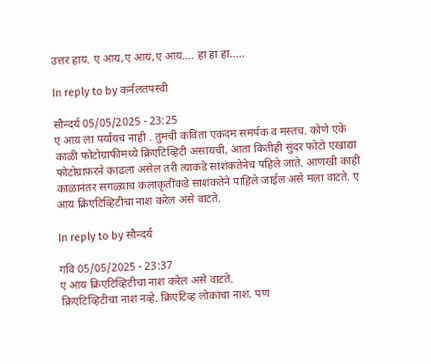उत्तर हाय. ए आय,ए आय,ए आय.... हा हा हा.....

In reply to by कर्नलतपस्वी

सौन्दर्य 05/05/2025 - 23:25
ए आय ला पर्यायच नाही . तुमची कविता एकदम समर्पक व मस्तच. कोणे एके काळी फोटोग्राफीमध्ये क्रिएटिव्हिटी असायची, आता कितीही सुंदर फोटो एखाद्या फोटोग्राफरने काढला असेल तरी त्याकडे साशंकतेनेच पहिले जाते. आणखी काही काळानंतर सगळ्याच कलाकृतींकडे साशंकतेने पाहिले जाईल असे मला वाटते. ए आय क्रिएटिव्हिटीचा नाश करेल असे वाटते.

In reply to by सौन्दर्य

गवि 05/05/2025 - 23:37
ए आय क्रिएटिव्हिटीचा नाश करेल असे वाटते.
क्रिएटिव्हिटीचा नाश नव्हे. क्रिएटिव्ह लोकांचा नाश. पण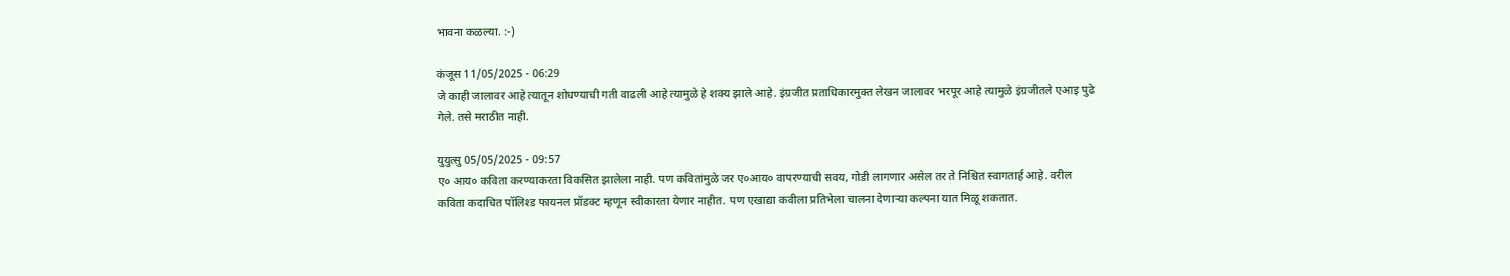भावना कळल्या. :-)

कंजूस 11/05/2025 - 06:29
जे काही जालावर आहे त्यातून शोधण्याची गती वाढली आहे त्यामुळे हे शक्य झाले आहे. इंग्रजीत प्रताधिकारमुक्त लेखन जालावर भरपूर आहे त्यामुळे इंग्रजीतले एआइ पुढे गेले. तसे मराठीत नाही.

युयुत्सु 05/05/2025 - 09:57
ए० आय० कविता करण्याकरता विकसित झालेला नाही. पण कवितांमुळे जर ए०आय० वापरण्याची सवय, गोडी लागणार असेल तर ते निश्चित स्वागतार्ह आहे. वरील कविता कदाचित पॉलिश्ड फायनल प्रॉडक्ट म्हणून स्वीकारता येणार नाहीत. पण एखाद्या कवीला प्रतिभेला चालना देणार्‍या कल्पना यात मिळू शकतात.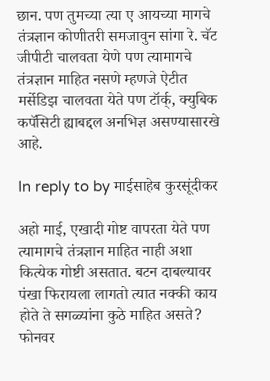छान. पण तुमच्या त्या ए आयच्या मागचे तंत्रज्ञान कोणीतरी समजावुन सांगा रे. चॅट जीपीटी चालवता येणे पण त्यामागचे तंत्रज्ञान माहित नसणे म्हणजे ऐटीत मर्सेडिझ चालवता येते पण टॉर्क्, क्युबिक कपॅसिटी ह्याबद्दल अनभिज्ञ असण्यासारखे आहे.

In reply to by माईसाहेब कुरसूंदीकर

अहो माई, एखादी गोष्ट वापरता येते पण त्यामागचे तंत्रज्ञान माहित नाही अशा कित्येक गोष्टी असतात. बटन दाबल्यावर पंखा फिरायला लागतो त्यात नक्की काय होते ते सगळ्यांना कुठे माहित असते? फोनवर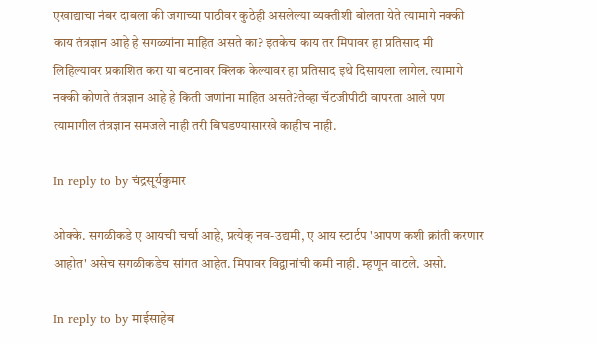एखाद्याचा नंबर दाबला की जगाच्या पाठीवर कुठेही असलेल्या व्यक्तीशी बोलता येते त्यामागे नक्की काय तंत्रज्ञान आहे हे सगळ्यांना माहित असते का? इतकेच काय तर मिपावर हा प्रतिसाद मी लिहिल्यावर प्रकाशित करा या बटनावर क्लिक केल्यावर हा प्रतिसाद इथे दिसायला लागेल. त्यामागे नक्की कोणते तंत्रज्ञान आहे हे किती जणांना माहित असते?तेव्हा चॅटजीपीटी वापरता आले पण त्यामागील तंत्रज्ञान समजले नाही तरी बिघडण्यासारखे काहीच नाही.

In reply to by चंद्रसूर्यकुमार

ओक्के. सगळीकडे ए आयची चर्चा आहे, प्रत्येक् नव-उद्यमी, ए आय स्टार्टप 'आपण कशी क्रांती करणार आहोत' असेच सगळीकडेच सांगत आहेत. मिपावर विद्वानांची कमी नाही. म्हणून वाटले. असो.

In reply to by माईसाहेब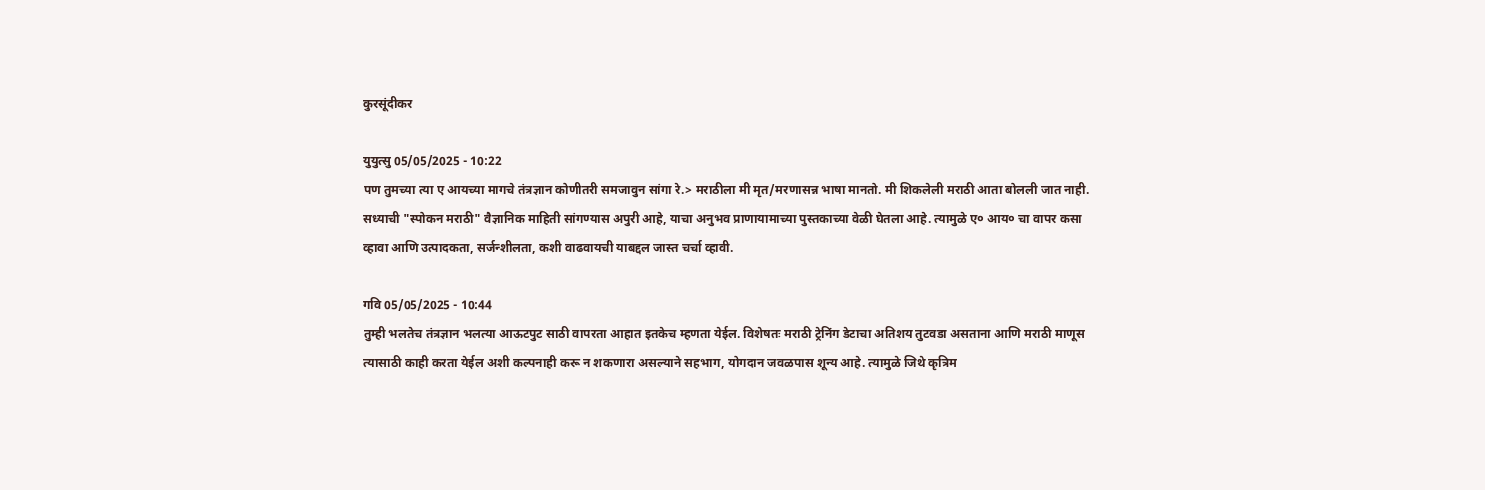कुरसूंदीकर

युयुत्सु 05/05/2025 - 10:22
पण तुमच्या त्या ए आयच्या मागचे तंत्रज्ञान कोणीतरी समजावुन सांगा रे.> मराठीला मी मृत/मरणासन्न भाषा मानतो. मी शिकलेली मराठी आता बोलली जात नाही. सध्याची "स्पोकन मराठी" वैज्ञानिक माहिती सांगण्यास अपुरी आहे, याचा अनुभव प्राणायामाच्या पुस्तकाच्या वेळी घेतला आहे. त्यामुळे ए० आय० चा वापर कसा व्हावा आणि उत्पादकता, सर्जन्शीलता, कशी वाढवायची याबद्दल जास्त चर्चा व्हावी.

गवि 05/05/2025 - 10:44
तुम्ही भलतेच तंत्रज्ञान भलत्या आऊटपुट साठी वापरता आहात इतकेच म्हणता येईल. विशेषतः मराठी ट्रेनिंग डेटाचा अतिशय तुटवडा असताना आणि मराठी माणूस त्यासाठी काही करता येईल अशी कल्पनाही करू न शकणारा असल्याने सहभाग, योगदान जवळपास शून्य आहे. त्यामुळे जिथे कृत्रिम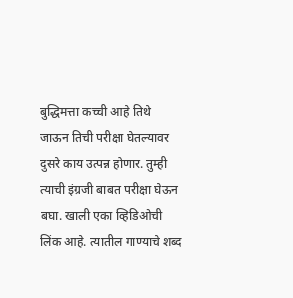बुद्धिमत्ता कच्ची आहे तिथे जाऊन तिची परीक्षा घेतल्यावर दुसरे काय उत्पन्न होणार. तुम्ही त्याची इंग्रजी बाबत परीक्षा घेऊन बघा. खाली एका व्हिडिओची लिंक आहे. त्यातील गाण्याचे शब्द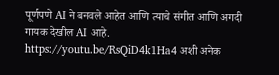पूर्णपणे AI ने बनवले आहेत आणि त्याचे संगीत आणि अगदी गायक देखील AI आहे. https://youtu.be/RsQiD4k1Ha4 अशी अनेक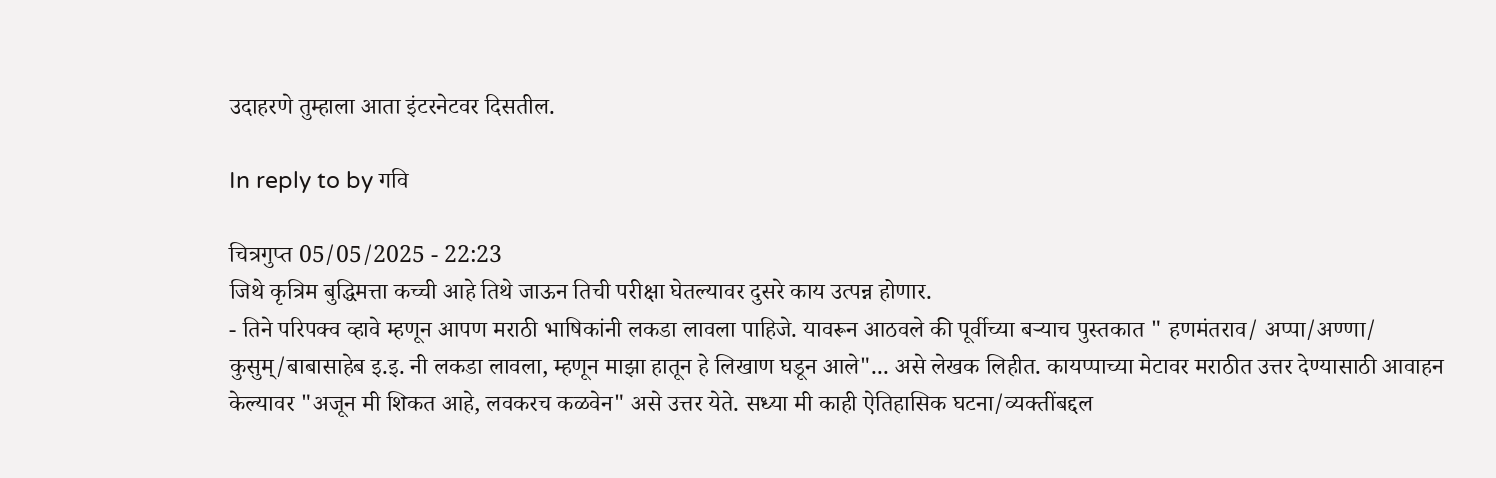उदाहरणे तुम्हाला आता इंटरनेटवर दिसतील.

In reply to by गवि

चित्रगुप्त 05/05/2025 - 22:23
जिथे कृत्रिम बुद्धिमत्ता कच्ची आहे तिथे जाऊन तिची परीक्षा घेतल्यावर दुसरे काय उत्पन्न होणार.
- तिने परिपक्व व्हावे म्हणून आपण मराठी भाषिकांनी लकडा लावला पाहिजे. यावरून आठवले की पूर्वीच्या बर्‍याच पुस्तकात " हणमंतराव/ अप्पा/अण्णा/ कुसुम्/बाबासाहेब इ.इ. नी लकडा लावला, म्हणून माझा हातून हे लिखाण घडून आले"... असे लेखक लिहीत. कायप्पाच्या मेटावर मराठीत उत्तर देण्यासाठी आवाहन केल्यावर "अजून मी शिकत आहे, लवकरच कळवेन" असे उत्तर येते. सध्या मी काही ऐतिहासिक घटना/व्यक्तींबद्दल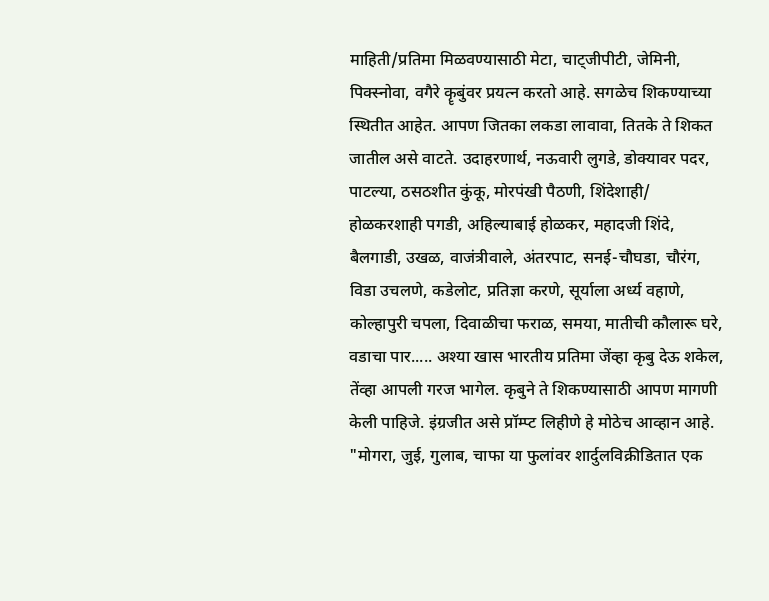माहिती/प्रतिमा मिळवण्यासाठी मेटा, चाट्जीपीटी, जेमिनी, पिक्स्नोवा, वगैरे कॄबुंवर प्रयत्न करतो आहे. सगळेच शिकण्याच्या स्थितीत आहेत. आपण जितका लकडा लावावा, तितके ते शिकत जातील असे वाटते. उदाहरणार्थ, नऊवारी लुगडे, डोक्यावर पदर, पाटल्या, ठसठशीत कुंकू, मोरपंखी पैठणी, शिंदेशाही/ होळकरशाही पगडी, अहिल्याबाई होळकर, महादजी शिंदे, बैलगाडी, उखळ, वाजंत्रीवाले, अंतरपाट, सनई-चौघडा, चौरंग, विडा उचलणे, कडेलोट, प्रतिज्ञा करणे, सूर्याला अर्ध्य वहाणे, कोल्हापुरी चपला, दिवाळीचा फराळ, समया, मातीची कौलारू घरे, वडाचा पार..... अश्या खास भारतीय प्रतिमा जेंव्हा कृबु देऊ शकेल, तेंव्हा आपली गरज भागेल. कृबुने ते शिकण्यासाठी आपण मागणी केली पाहिजे. इंग्रजीत असे प्रॉम्प्ट लिहीणे हे मोठेच आव्हान आहे. "मोगरा, जुई, गुलाब, चाफा या फुलांवर शार्दुलविक्रीडितात एक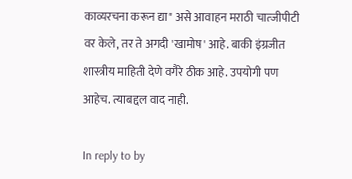काव्यरचना करून द्या" असे आवाहन मराठी चात्जीपीटी वर केले, तर ते अगदी 'खामोष' आहे. बाकी इंग्रजीत शास्त्रीय माहिती देणे वगैरे ठीक आहे. उपयोगी पण आहेच. त्याबद्दल वाद नाही.

In reply to by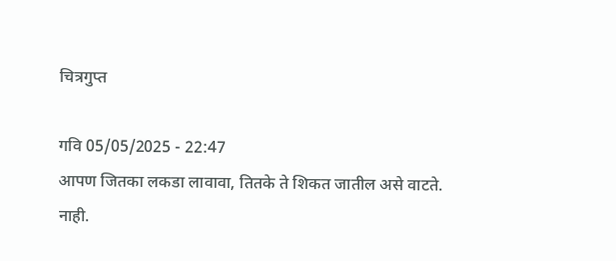चित्रगुप्त

गवि 05/05/2025 - 22:47
आपण जितका लकडा लावावा, तितके ते शिकत जातील असे वाटते.
नाही.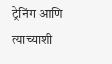ट्रेनिंग आणि त्याच्याशी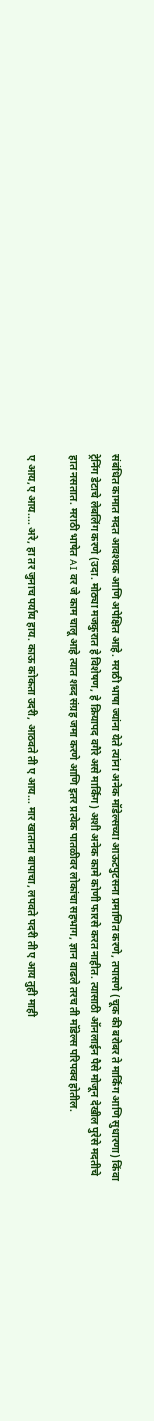संबंधित कामात मदत आवश्यक आणि अपेक्षित आहे. मराठी भाषा ज्यांना येते त्यांना अनेक मॉडेल्सच्या आऊटपुटसना प्रमाणित करणे, तपासणे (चूक की बरोबर ते मार्किंग आणि सुधारणा) किंवा ट्रेनिंग डेटाचे लेबलिंग करणे (उदा. मोठ्या मजकुरात हे विशेषण, हे क्रियापद वगैरे असे मार्किंग) अशी अनेक कामे कोणी फारसे करत नाहीत. त्यासाठी ऑनलाईन पैसे मोजून देखील पुरेसे मदतीचे हात नसतात. मराठी भाषेत AI वर जे काम चालू आहे त्यात शब्द संग्रह जमा करणे आणि इतर प्रत्येक पातळीवर लोकांचा सहभाग, ज्ञान वाढले तरच ती मॉडेल्स परिपक्व होतील.

ए आय,ए आय.... अरे, हा तर जुनाच पर्याय हाय. काऊ कोकता उदरी, आठवते ती ए आय... मार खाताना बापाचा, लपवते पदरी ती ए आय तुही माही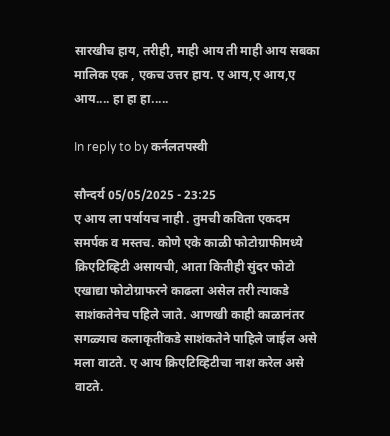सारखीच हाय, तरीही, माही आय ती माही आय सबका मालिक एक , एकच उत्तर हाय. ए आय,ए आय,ए आय.... हा हा हा.....

In reply to by कर्नलतपस्वी

सौन्दर्य 05/05/2025 - 23:25
ए आय ला पर्यायच नाही . तुमची कविता एकदम समर्पक व मस्तच. कोणे एके काळी फोटोग्राफीमध्ये क्रिएटिव्हिटी असायची, आता कितीही सुंदर फोटो एखाद्या फोटोग्राफरने काढला असेल तरी त्याकडे साशंकतेनेच पहिले जाते. आणखी काही काळानंतर सगळ्याच कलाकृतींकडे साशंकतेने पाहिले जाईल असे मला वाटते. ए आय क्रिएटिव्हिटीचा नाश करेल असे वाटते.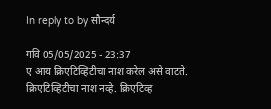In reply to by सौन्दर्य

गवि 05/05/2025 - 23:37
ए आय क्रिएटिव्हिटीचा नाश करेल असे वाटते.
क्रिएटिव्हिटीचा नाश नव्हे. क्रिएटिव्ह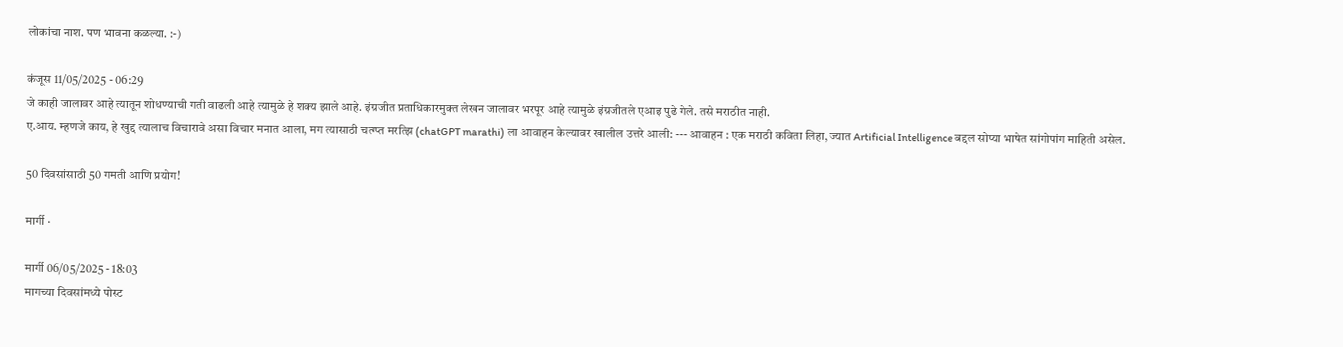लोकांचा नाश. पण भावना कळल्या. :-)

कंजूस 11/05/2025 - 06:29
जे काही जालावर आहे त्यातून शोधण्याची गती वाढली आहे त्यामुळे हे शक्य झाले आहे. इंग्रजीत प्रताधिकारमुक्त लेखन जालावर भरपूर आहे त्यामुळे इंग्रजीतले एआइ पुढे गेले. तसे मराठीत नाही.
ए.आय. म्हणजे काय, हे खुद्द त्यालाच विचारावे असा विचार मनात आला, मग त्यासाठी चत्ग्प्त मरत्झि (chatGPT marathi) ला आवाहन केल्यावर खालील उत्तरे आली: --- आवाहन : एक मराठी कविता लिहा, ज्यात Artificial Intelligence बद्दल सोप्या भाषेत सांगोपांग माहिती असेल.

50 दिवसांसाठी 50 गमती आणि प्रयोग!

मार्गी ·

मार्गी 06/05/2025 - 18:03
मागच्या दिवसांमध्ये पोस्ट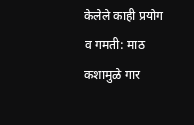केलेले काही प्रयोग व गमती: माठ कशामुळे गार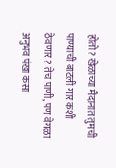होतो? खेळाच्या मैदानात तुमची पाण्याची बाटली गार कशी ठेवणार? तेच पाणी, पण वेगळा अनुभव पंखा कसा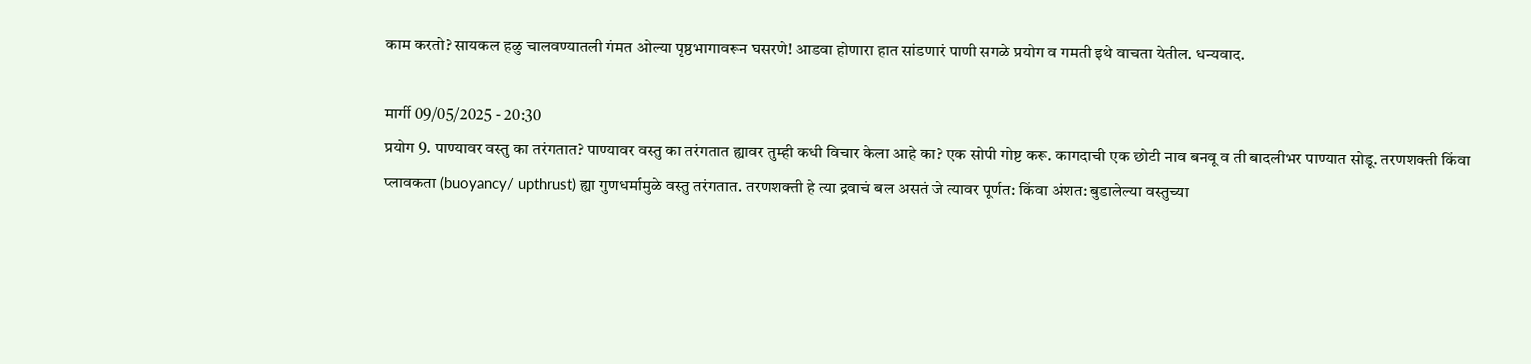काम करतो? सायकल हळु चालवण्यातली गंमत ओल्या पृष्ठभागावरून घसरणे! आडवा होणारा हात सांडणारं पाणी सगळे प्रयोग व गमती इथे वाचता येतील. धन्यवाद.

मार्गी 09/05/2025 - 20:30
प्रयोग 9. पाण्यावर वस्तु का तरंगतात? पाण्यावर वस्तु का तरंगतात ह्यावर तुम्ही कधी विचार केला आहे का? एक सोपी गोष्ट करू. कागदाची एक छोटी नाव बनवू व ती बादलीभर पाण्यात सोडू. तरणशक्ती किंवा प्लावकता (buoyancy/ upthrust) ह्या गुणधर्मामुळे वस्तु तरंगतात. तरणशक्ती हे त्या द्रवाचं बल असतं जे त्यावर पूर्णत: किंवा अंशत: बुडालेल्या वस्तुच्या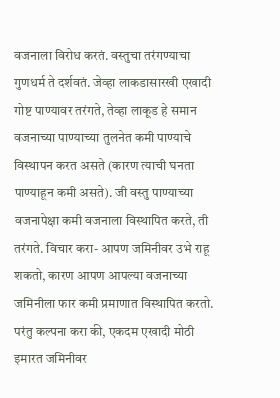वजनाला विरोध करतं. वस्तुचा तरंगण्याचा गुणधर्म ते दर्शवतं. जेव्हा लाकडासारखी एखादी गोष्ट पाण्यावर तरंगते, तेव्हा लाकूड हे समान वजनाच्या पाण्याच्या तुलनेत कमी पाण्याचे विस्थापन करत असते (कारण त्याची घनता पाण्याहून कमी असते). जी वस्तु पाण्याच्या वजनापेक्षा कमी वजनाला विस्थापित करते, ती तरंगते. विचार करा- आपण जमिनीवर उभे राहू शकतो, कारण आपण आपल्या वजनाच्या जमिनीला फार कमी प्रमाणात विस्थापित करतो. परंतु कल्पना करा की, एकदम एखादी मोठी इमारत जमिनीवर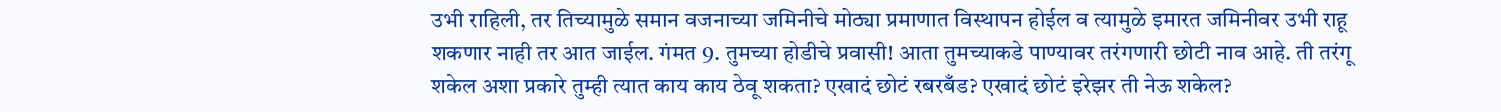उभी राहिली, तर तिच्यामुळे समान वजनाच्या जमिनीचे मोठ्या प्रमाणात विस्थापन होईल व त्यामुळे इमारत जमिनीवर उभी राहू शकणार नाही तर आत जाईल. गंमत 9. तुमच्या होडीचे प्रवासी! आता तुमच्याकडे पाण्यावर तरंगणारी छोटी नाव आहे. ती तरंगू शकेल अशा प्रकारे तुम्ही त्यात काय काय ठेवू शकता? एखादं छोटं रबरबँड? एखादं छोटं इरेझर ती नेऊ शकेल?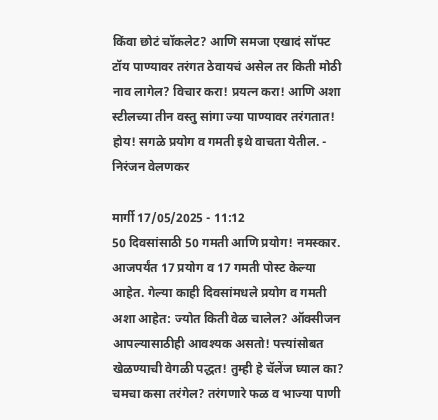किंवा छोटं चॉकलेट? आणि समजा एखादं सॉफ्ट टॉय पाण्यावर तरंगत ठेवायचं असेल तर किती मोठी नाव लागेल? विचार करा! प्रयत्न करा! आणि अशा स्टीलच्या तीन वस्तु सांगा ज्या पाण्यावर तरंगतात! होय! सगळे प्रयोग व गमती इथे वाचता येतील. - निरंजन वेलणकर

मार्गी 17/05/2025 - 11:12
50 दिवसांसाठी 50 गमती आणि प्रयोग! नमस्कार. आजपर्यंत 17 प्रयोग व 17 गमती पोस्ट केल्या आहेत. गेल्या काही दिवसांमधले प्रयोग व गमती अशा आहेत: ज्योत किती‌ वेळ चालेल? ऑक्सीजन आपल्यासाठीही आवश्यक असतो! पत्त्यांसोबत खेळण्याची वेगळी पद्धत! तुम्ही हे चॅलेंज घ्याल का? चमचा कसा तरंगेल? तरंगणारे फळ व भाज्या पाणी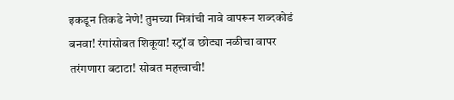इकडून तिकडे नेणे! तुमच्या मित्रांची नावे वापरून शब्दकोडं बनवा! रंगांसोबत शिकूया! स्ट्रॉ व छोट्या नळीचा वापर तरंगणारा बटाटा! सोबत महत्त्वाची!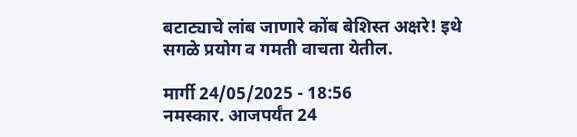बटाट्याचे लांब जाणारे कोंब बेशिस्त अक्षरे! इथे सगळे प्रयोग व गमती वाचता येतील.

मार्गी 24/05/2025 - 18:56
नमस्कार. आजपर्यंत 24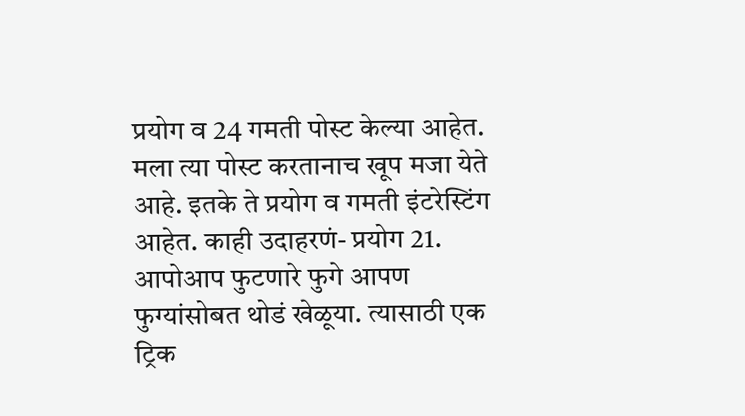प्रयोग व 24 गमती पोस्ट केल्या आहेत. मला त्या पोस्ट करतानाच खूप मजा येते आहे. इतके ते प्रयोग व गमती इंटरेस्टिंग आहेत. काही उदाहरणं- प्रयोग 21. आपोआप फुटणारे फुगे आपण फुग्यांसोबत थोडं खेळूया. त्यासाठी एक ट्रिक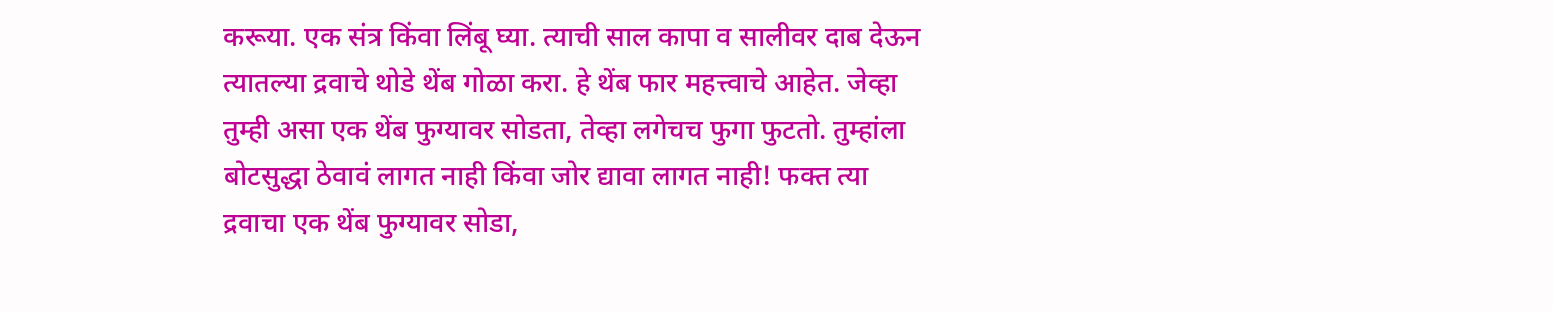करूया. एक संत्र किंवा लिंबू घ्या. त्याची साल कापा व सालीवर दाब देऊन त्यातल्या द्रवाचे थोडे थेंब गोळा करा. हे थेंब फार महत्त्वाचे आहेत. जेव्हा तुम्ही असा एक थेंब फुग्यावर सोडता, तेव्हा लगेचच फुगा फुटतो. तुम्हांला बोटसुद्धा ठेवावं लागत नाही किंवा जोर द्यावा लागत नाही! फक्त त्या द्रवाचा एक थेंब फुग्यावर सोडा,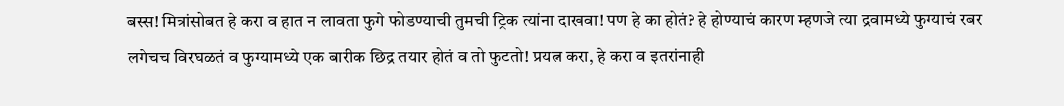बस्स! मित्रांसोबत हे करा व हात न लावता फुगे फोडण्याची तुमची ट्रिक त्यांना दाखवा! पण हे का होतं? हे होण्याचं कारण म्हणजे त्या द्रवामध्ये फुग्याचं रबर लगेचच विरघळतं व फुग्यामध्ये एक बारीक छिद्र तयार होतं व तो फुटतो! प्रयत्न करा, हे करा व इतरांनाही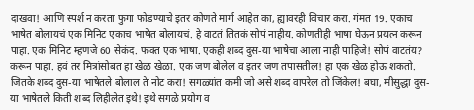दाखवा! आणि स्पर्श न करता फुगा फोडण्याचे इतर कोणते मार्ग आहेत का, ह्यावरही विचार करा. गंमत 19. एकाच भाषेत बोलायचं एक मिनिट एकाच भाषेत बोलायचं. हे वाटतं तितकं सोपं नाहीय. कोणतीही भाषा घेऊन प्रयत्न करून पाहा. एक मिनिट म्हणजे 60 सेकंद. फक्त एक भाषा. एकही शब्द दुस-या भाषेचा आला नाही पाहिजे! सोपं वाटतंय? करून पाहा. हवं तर मित्रांसोबत हा खेळ खेळा. एक जण बोलेल व इतर जण तपासतील! हा एक खेळ होऊ शकतो. जितके शब्द दुस-या भाषेतले बोलाल ते नोट करा! सगळ्यांत कमी जो असे शब्द वापरेल तो जिंकेल! बघा, मीसुद्धा दुस-या भाषेतले किती शब्द लिहीलेत इथे! इथे सगळे प्रयोग व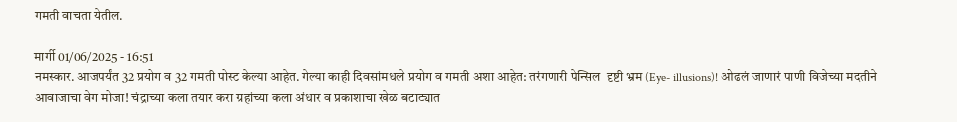गमती वाचता येतील.

मार्गी 01/06/2025 - 16:51
नमस्कार. आजपर्यंत 32 प्रयोग व 32 गमती पोस्ट केल्या आहेत. गेल्या काही दिवसांमधले प्रयोग व गमती अशा आहेत: तरंगणारी पेन्सिल  दृष्टी भ्रम (Eye- illusions)! ओढलं जाणारं पाणी विजेच्या मदतीने आवाजाचा वेग मोजा! चंद्राच्या कला तयार करा ग्रहांच्या कला अंधार व प्रकाशाचा खेळ बटाट्यात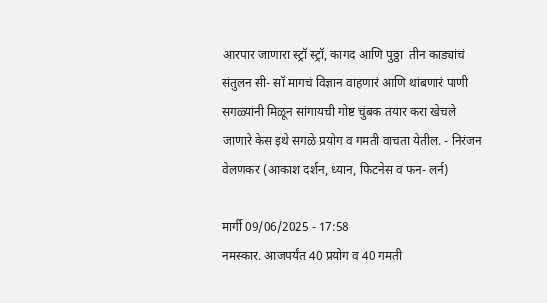आरपार जाणारा स्ट्रॉ स्ट्रॉ, कागद आणि पुठ्ठा  तीन काड्यांचं संतुलन सी- सॉ मागचं विज्ञान वाहणारं आणि थांबणारं पाणी सगळ्यांनी मिळून सांगायची गोष्ट चुंबक तयार करा खेचले जाणारे केस इथे सगळे प्रयोग व गमती वाचता येतील. - निरंजन वेलणकर (आकाश दर्शन, ध्यान, फिटनेस व फन- लर्न)

मार्गी 09/06/2025 - 17:58
नमस्कार. आजपर्यंत 40 प्रयोग व 40 गमती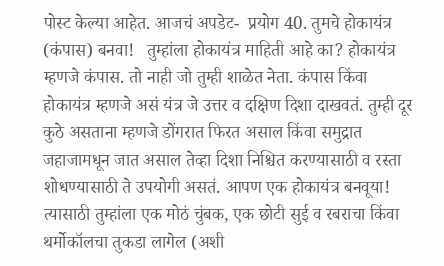पोस्ट केल्या आहेत. आजचं अपडेट-  प्रयोग 40. तुमचे होकायंत्र (कंपास) बनवा!   तुम्हांला होकायंत्र माहिती आहे का? होकायंत्र म्हणजे कंपास. तो नाही जो तुम्ही शाळेत नेता. कंपास किंवा होकायंत्र म्हणजे असं यंत्र जे उत्तर व दक्षिण दिशा दाखवतं. तुम्ही दूर कुठे असताना म्हणजे डोंगरात फिरत असाल किंवा समुद्रात जहाजामधून जात असाल तेव्हा दिशा निश्चित करण्यासाठी व रस्ता शोधण्यासाठी ते उपयोगी असतं. आपण एक होकायंत्र बनवूया! त्यासाठी तुम्हांला एक मोठं चुंबक, एक छोटी सुई व रबराचा किंवा थर्मोकॉलचा तुकडा लागेल (अशी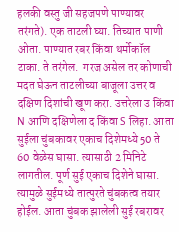हलकी वस्तु जी सहजपणे पाण्यावर तरंगते). एक ताटली घ्या. तिच्यात पाणी ओता. पाण्यात रबर किंवा थर्मोकॉल टाका. ते तरंगेल.  गरज असेल तर कोणाची मदत घेऊन ताटलीच्या बाजूला उत्तर व दक्षिण दिशांची खूण करा. उत्तरेला उ किंवा N आणि दक्षिणेला द किंवा S लिहा. आता सुईला चुंबकावर एकाच दिशेमध्ये 50 ते 60 वेळेस घासा. त्यासाठी 2 मिनिटे लागतील. पूर्ण सुई एकाच दिशेने घासा. त्यामुळे सुईमध्ये तात्पुरते चुंबकत्व तयार होईल. आता चुंबक झालेली सुई रबरावर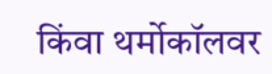किंवा थर्मोकॉलवर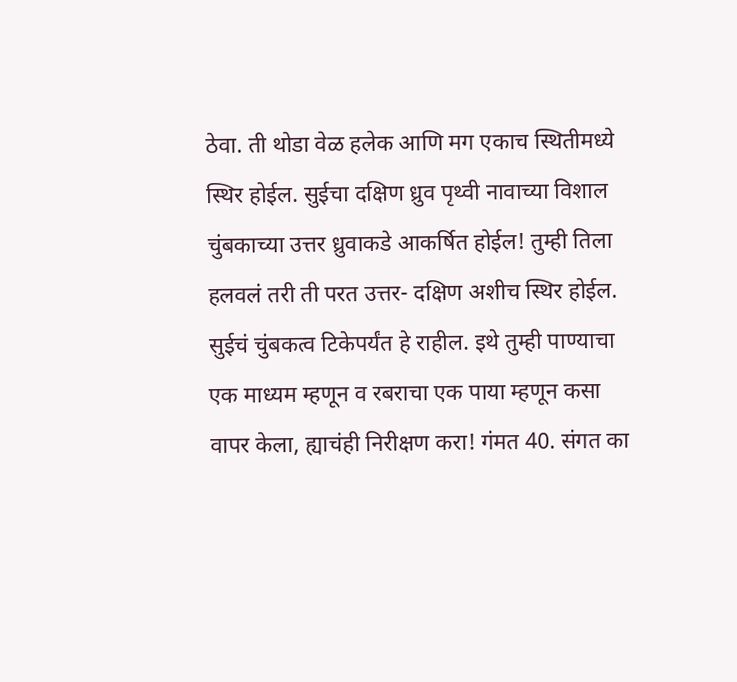ठेवा. ती‌ थोडा वेळ हलेक आणि मग एकाच स्थितीमध्ये स्थिर होईल. सुईचा दक्षिण ध्रुव पृथ्वी नावाच्या विशाल चुंबकाच्या उत्तर ध्रुवाकडे आकर्षित होईल! तुम्ही तिला हलवलं तरी ती परत उत्तर- दक्षिण अशीच स्थिर होईल. सुईचं चुंबकत्व टिकेपर्यंत हे राहील. इथे तुम्ही पाण्याचा एक माध्यम म्हणून व रबराचा एक पाया म्हणून कसा वापर केला, ह्याचंही निरीक्षण करा! गंमत 40. संगत का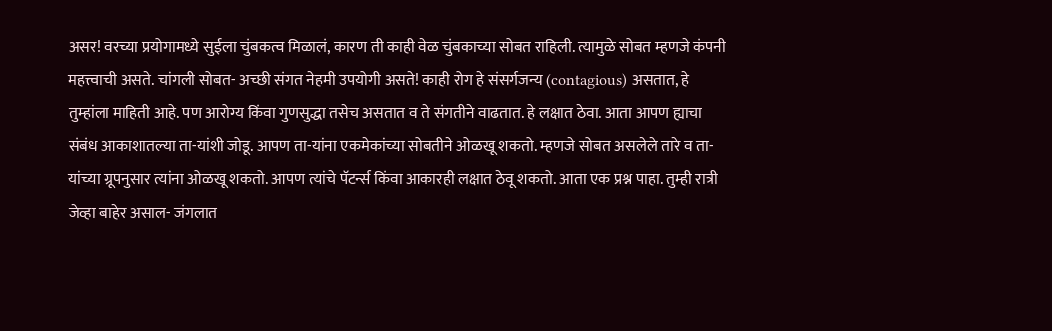असर! वरच्या प्रयोगामध्ये सुईला चुंबकत्व मिळालं, कारण ती काही वेळ चुंबकाच्या सोबत राहिली. त्यामुळे सोबत म्हणजे कंपनी महत्त्वाची असते. चांगली सोबत- अच्छी संगत नेहमी उपयोगी असते! काही रोग हे संसर्गजन्य (contagious) असतात, हे तुम्हांला माहिती आहे. पण आरोग्य किंवा गुणसुद्धा तसेच असतात व ते संगतीने वाढतात. हे लक्षात ठेवा. आता आपण ह्याचा संबंध आकाशातल्या ता-यांशी जोडू. आपण ता-यांना एकमेकांच्या सोबतीने ओळखू शकतो. म्हणजे सोबत असलेले तारे व ता-यांच्या ग्रूपनुसार त्यांना ओळखू शकतो. आपण त्यांचे पॅटर्न्स किंवा आकारही लक्षात ठेवू शकतो. आता एक प्रश्न पाहा. तुम्ही रात्री जेव्हा बाहेर असाल- जंगलात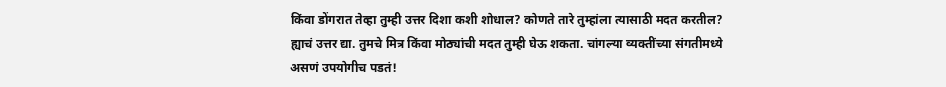किंवा डोंगरात तेव्हा तुम्ही उत्तर दिशा कशी शोधाल? कोणते तारे तुम्हांला त्यासाठी मदत करतील? ह्याचं उत्तर द्या. तुमचे मित्र किंवा मोठ्यांची मदत तुम्ही घेऊ शकता. चांगल्या व्यक्तींच्या संगतीमध्ये असणं उपयोगीच पडतं!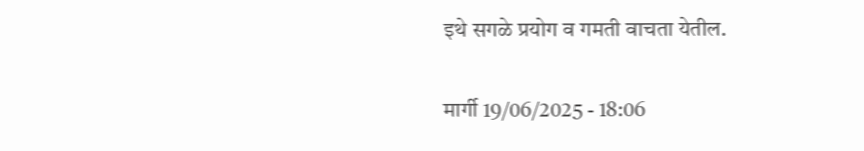इथे सगळे प्रयोग व गमती वाचता येतील.

मार्गी 19/06/2025 - 18:06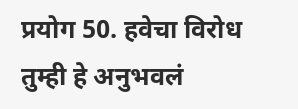प्रयोग 50. हवेचा विरोध तुम्ही हे अनुभवलं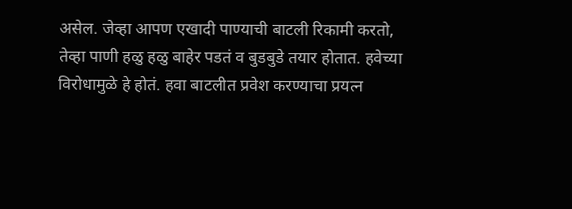असेल. जेव्हा आपण एखादी पाण्याची बाटली रिकामी करतो, तेव्हा पाणी हळु हळु बाहेर पडतं व बुडबुडे तयार होतात. हवेच्या विरोधामुळे हे होतं. हवा बाटलीत प्रवेश करण्याचा प्रयत्न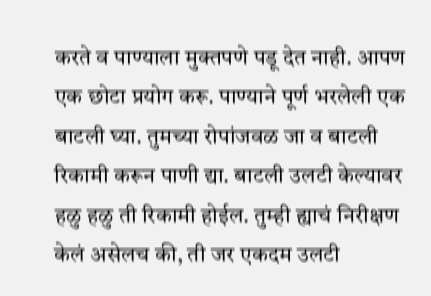करते व पाण्याला मुक्तपणे पडू देत नाही. आपण एक छोटा प्रयोग करू. पाण्याने पूर्ण भरलेली एक बाटली घ्या. तुमच्या रोपांजवळ जा व बाटली रिकामी करून पाणी द्या. बाटली उलटी केल्यावर हळु हळु ती रिकामी‌ होईल. तुम्ही ह्याचं निरीक्षण केलं असेलच की, ती जर एकदम उलटी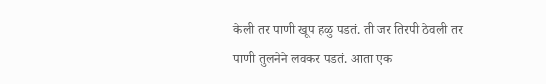केली तर पाणी खूप हळु पडतं. ती जर तिरपी ठेवली तर पाणी तुलनेने लवकर पडतं. आता एक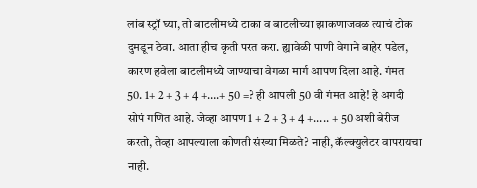लांब स्ट्रॉ घ्या, तो बाटलीमध्ये टाका व बाटलीच्या झाकणाजवळ त्याचं टोक दुमडून ठेवा. आता हीच कृती परत करा. ह्यावेळी‌ पाणी वेगाने बाहेर पडेल, कारण हवेला बाटलीमध्ये जाण्याचा वेगळा मार्ग आपण दिला आहे. गंमत 50. 1+ 2 + 3 + 4 +….+ 50 =? ही आपली 50 वी गंमत आहे! हे अगदी‌ सोपं गणित आहे. जेव्हा आपण 1 + 2 + 3 + 4 +..... + 50 अशी बेरीज करतो, तेव्हा आपल्याला कोणती संख्या मिळते? नाही, कॅल्क्युलेटर वापरायचा नाही.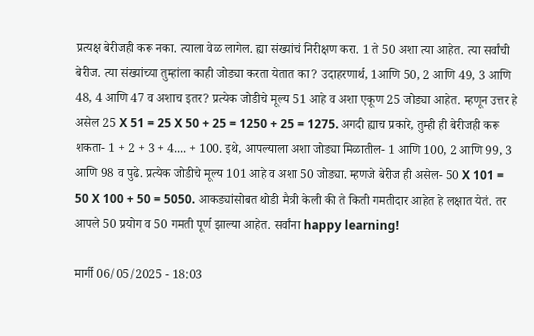प्रत्यक्ष बेरीजही करू नका. त्याला वेळ लागेल. ह्या संख्यांचं निरीक्षण करा. 1 ते 50 अशा त्या आहेत. त्या सर्वांची‌ बेरीज. त्या संख्यांच्या तुम्हांला काही जोड्या करता येतात का? उदाहरणार्थ, 1आणि 50, 2 आणि 49, 3 आणि 48, 4 आणि 47 व अशाच इतर? प्रत्येक जोडीचे मूल्य 51 आहे व अशा एकूण 25 जोड्या आहेत. म्हणून उत्तर हे असेल 25 X 51 = 25 X 50 + 25 = 1250 + 25 = 1275. अगदी ह्याच प्रकारे, तुम्ही ही‌ बेरीजही करू शकता- 1 + 2 + 3 + 4.... + 100. इथे, आपल्याला अशा जोड्या मिळातील- 1 आणि 100, 2 आणि 99, 3 आणि 98 व पुढे. प्रत्येक जोडीचे मूल्य 101 आहे व अशा 50 जोड्या. म्हणजे बेरीज ही‌ असेल- 50 X 101 = 50 X 100 + 50 = 5050. आकड्यांसोबत थोडी मैत्री केली की ते किती गमतीदार आहेत हे लक्षात येतं. तर आपले 50 प्रयोग व 50 गमती पूर्ण झाल्या आहेत. सर्वांना happy learning!

मार्गी 06/05/2025 - 18:03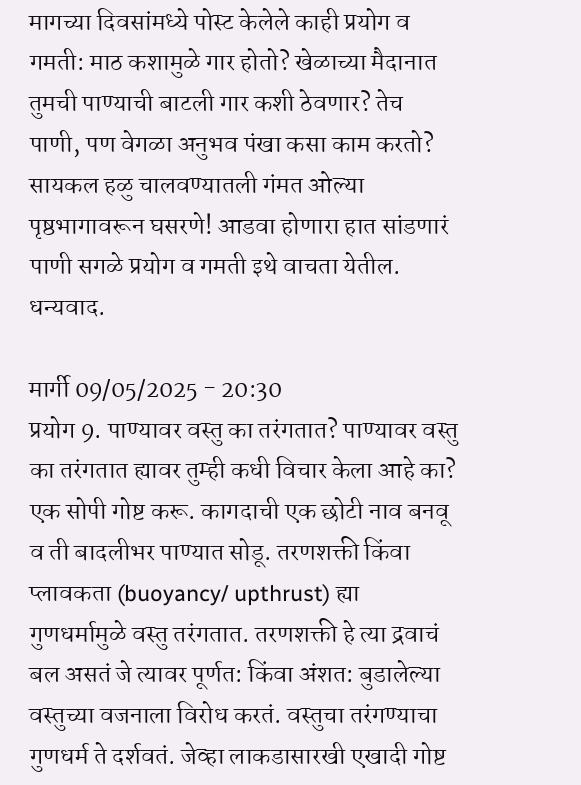मागच्या दिवसांमध्ये पोस्ट केलेले काही प्रयोग व गमती: माठ कशामुळे गार होतो? खेळाच्या मैदानात तुमची पाण्याची बाटली गार कशी ठेवणार? तेच पाणी, पण वेगळा अनुभव पंखा कसा काम करतो? सायकल हळु चालवण्यातली गंमत ओल्या पृष्ठभागावरून घसरणे! आडवा होणारा हात सांडणारं पाणी सगळे प्रयोग व गमती इथे वाचता येतील. धन्यवाद.

मार्गी 09/05/2025 - 20:30
प्रयोग 9. पाण्यावर वस्तु का तरंगतात? पाण्यावर वस्तु का तरंगतात ह्यावर तुम्ही कधी विचार केला आहे का? एक सोपी गोष्ट करू. कागदाची एक छोटी नाव बनवू व ती बादलीभर पाण्यात सोडू. तरणशक्ती किंवा प्लावकता (buoyancy/ upthrust) ह्या गुणधर्मामुळे वस्तु तरंगतात. तरणशक्ती हे त्या द्रवाचं बल असतं जे त्यावर पूर्णत: किंवा अंशत: बुडालेल्या वस्तुच्या वजनाला विरोध करतं. वस्तुचा तरंगण्याचा गुणधर्म ते दर्शवतं. जेव्हा लाकडासारखी एखादी गोष्ट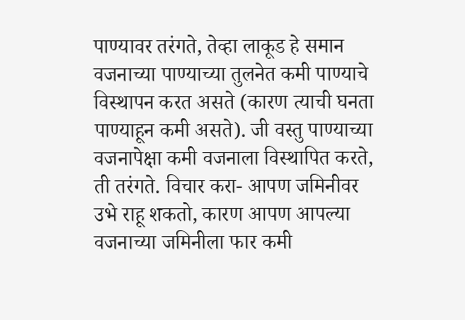पाण्यावर तरंगते, तेव्हा लाकूड हे समान वजनाच्या पाण्याच्या तुलनेत कमी पाण्याचे विस्थापन करत असते (कारण त्याची घनता पाण्याहून कमी असते). जी वस्तु पाण्याच्या वजनापेक्षा कमी वजनाला विस्थापित करते, ती तरंगते. विचार करा- आपण जमिनीवर उभे राहू शकतो, कारण आपण आपल्या वजनाच्या जमिनीला फार कमी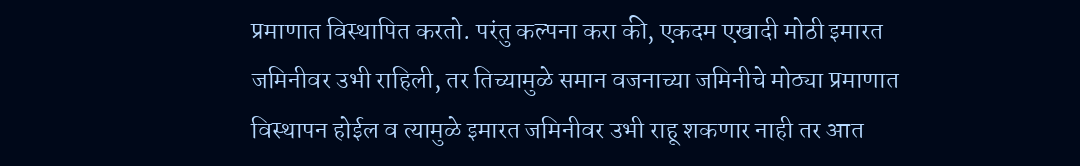प्रमाणात विस्थापित करतो. परंतु कल्पना करा की, एकदम एखादी मोठी इमारत जमिनीवर उभी राहिली, तर तिच्यामुळे समान वजनाच्या जमिनीचे मोठ्या प्रमाणात विस्थापन होईल व त्यामुळे इमारत जमिनीवर उभी राहू शकणार नाही तर आत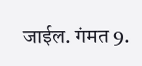जाईल. गंमत 9.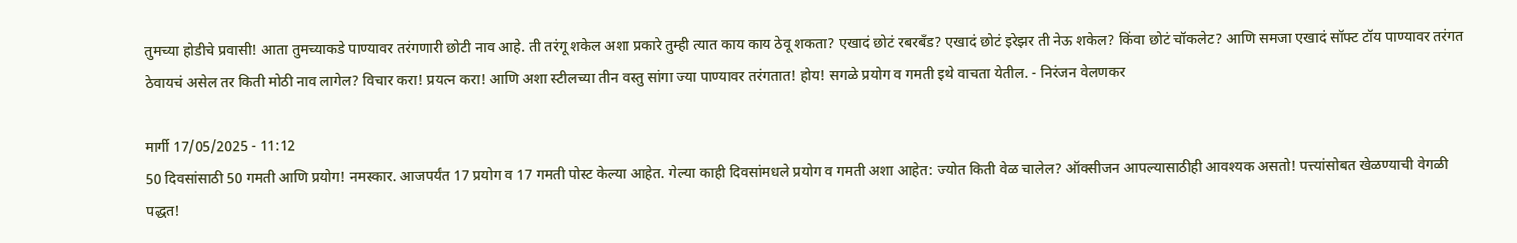तुमच्या होडीचे प्रवासी! आता तुमच्याकडे पाण्यावर तरंगणारी छोटी नाव आहे. ती तरंगू शकेल अशा प्रकारे तुम्ही त्यात काय काय ठेवू शकता? एखादं छोटं रबरबँड? एखादं छोटं इरेझर ती नेऊ शकेल? किंवा छोटं चॉकलेट? आणि समजा एखादं सॉफ्ट टॉय पाण्यावर तरंगत ठेवायचं असेल तर किती मोठी नाव लागेल? विचार करा! प्रयत्न करा! आणि अशा स्टीलच्या तीन वस्तु सांगा ज्या पाण्यावर तरंगतात! होय! सगळे प्रयोग व गमती इथे वाचता येतील. - निरंजन वेलणकर

मार्गी 17/05/2025 - 11:12
50 दिवसांसाठी 50 गमती आणि प्रयोग! नमस्कार. आजपर्यंत 17 प्रयोग व 17 गमती पोस्ट केल्या आहेत. गेल्या काही दिवसांमधले प्रयोग व गमती अशा आहेत: ज्योत किती‌ वेळ चालेल? ऑक्सीजन आपल्यासाठीही आवश्यक असतो! पत्त्यांसोबत खेळण्याची वेगळी पद्धत!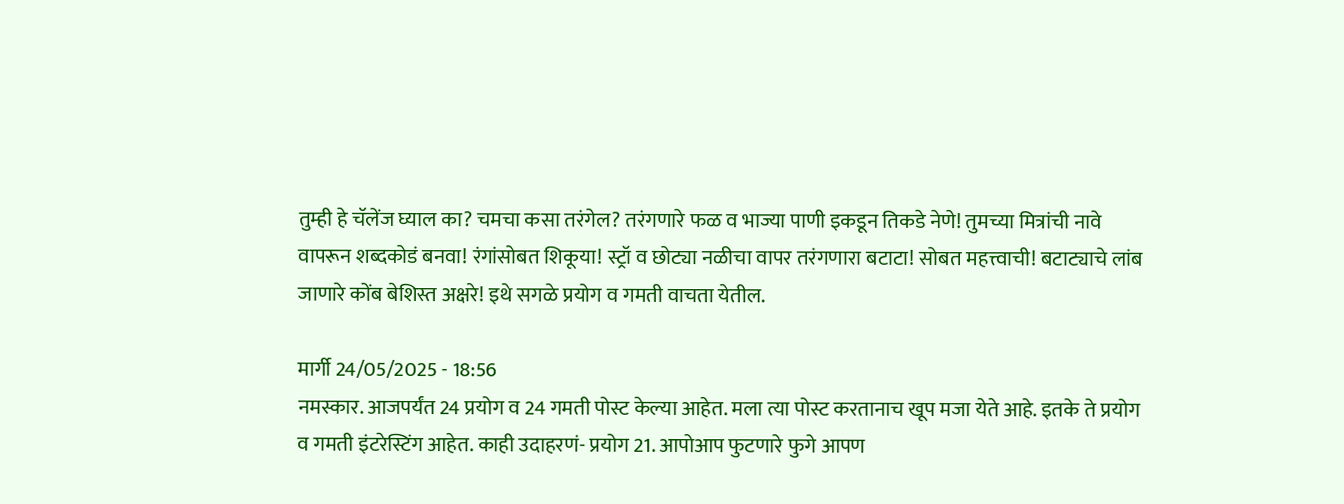तुम्ही हे चॅलेंज घ्याल का? चमचा कसा तरंगेल? तरंगणारे फळ व भाज्या पाणी इकडून तिकडे नेणे! तुमच्या मित्रांची नावे वापरून शब्दकोडं बनवा! रंगांसोबत शिकूया! स्ट्रॉ व छोट्या नळीचा वापर तरंगणारा बटाटा! सोबत महत्त्वाची! बटाट्याचे लांब जाणारे कोंब बेशिस्त अक्षरे! इथे सगळे प्रयोग व गमती वाचता येतील.

मार्गी 24/05/2025 - 18:56
नमस्कार. आजपर्यंत 24 प्रयोग व 24 गमती पोस्ट केल्या आहेत. मला त्या पोस्ट करतानाच खूप मजा येते आहे. इतके ते प्रयोग व गमती इंटरेस्टिंग आहेत. काही उदाहरणं- प्रयोग 21. आपोआप फुटणारे फुगे आपण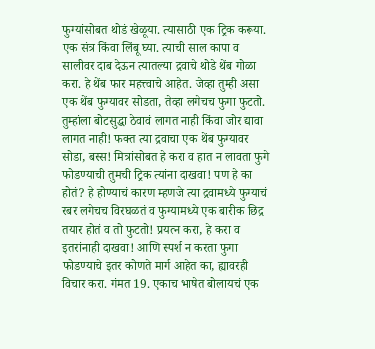फुग्यांसोबत थोडं खेळूया. त्यासाठी एक ट्रिक करूया. एक संत्र किंवा लिंबू घ्या. त्याची साल कापा व सालीवर दाब देऊन त्यातल्या द्रवाचे थोडे थेंब गोळा करा. हे थेंब फार महत्त्वाचे आहेत. जेव्हा तुम्ही असा एक थेंब फुग्यावर सोडता, तेव्हा लगेचच फुगा फुटतो. तुम्हांला बोटसुद्धा ठेवावं लागत नाही किंवा जोर द्यावा लागत नाही! फक्त त्या द्रवाचा एक थेंब फुग्यावर सोडा, बस्स! मित्रांसोबत हे करा व हात न लावता फुगे फोडण्याची तुमची ट्रिक त्यांना दाखवा! पण हे का होतं? हे होण्याचं कारण म्हणजे त्या द्रवामध्ये फुग्याचं रबर लगेचच विरघळतं व फुग्यामध्ये एक बारीक छिद्र तयार होतं व तो फुटतो! प्रयत्न करा, हे करा व इतरांनाही दाखवा! आणि स्पर्श न करता फुगा फोडण्याचे इतर कोणते मार्ग आहेत का, ह्यावरही विचार करा. गंमत 19. एकाच भाषेत बोलायचं एक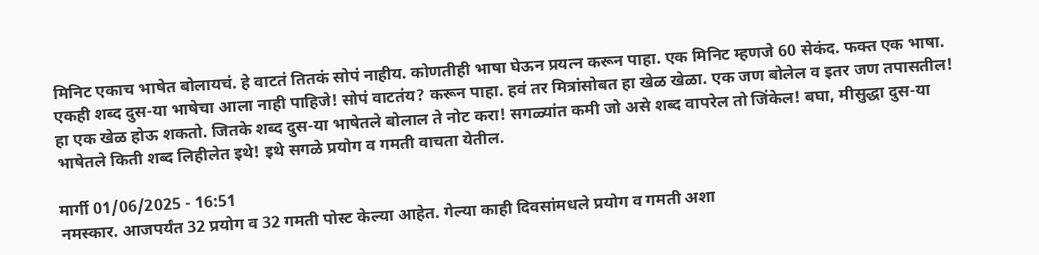मिनिट एकाच भाषेत बोलायचं. हे वाटतं तितकं सोपं नाहीय. कोणतीही भाषा घेऊन प्रयत्न करून पाहा. एक मिनिट म्हणजे 60 सेकंद. फक्त एक भाषा. एकही शब्द दुस-या भाषेचा आला नाही पाहिजे! सोपं वाटतंय? करून पाहा. हवं तर मित्रांसोबत हा खेळ खेळा. एक जण बोलेल व इतर जण तपासतील! हा एक खेळ होऊ शकतो. जितके शब्द दुस-या भाषेतले बोलाल ते नोट करा! सगळ्यांत कमी जो असे शब्द वापरेल तो जिंकेल! बघा, मीसुद्धा दुस-या भाषेतले किती शब्द लिहीलेत इथे! इथे सगळे प्रयोग व गमती वाचता येतील.

मार्गी 01/06/2025 - 16:51
नमस्कार. आजपर्यंत 32 प्रयोग व 32 गमती पोस्ट केल्या आहेत. गेल्या काही दिवसांमधले प्रयोग व गमती अशा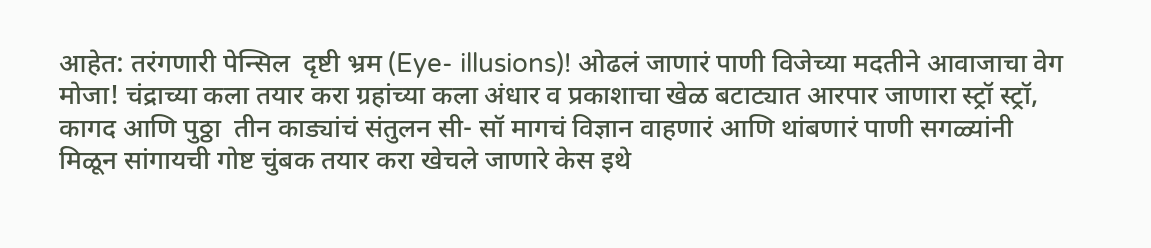आहेत: तरंगणारी पेन्सिल  दृष्टी भ्रम (Eye- illusions)! ओढलं जाणारं पाणी विजेच्या मदतीने आवाजाचा वेग मोजा! चंद्राच्या कला तयार करा ग्रहांच्या कला अंधार व प्रकाशाचा खेळ बटाट्यात आरपार जाणारा स्ट्रॉ स्ट्रॉ, कागद आणि पुठ्ठा  तीन काड्यांचं संतुलन सी- सॉ मागचं विज्ञान वाहणारं आणि थांबणारं पाणी सगळ्यांनी मिळून सांगायची गोष्ट चुंबक तयार करा खेचले जाणारे केस इथे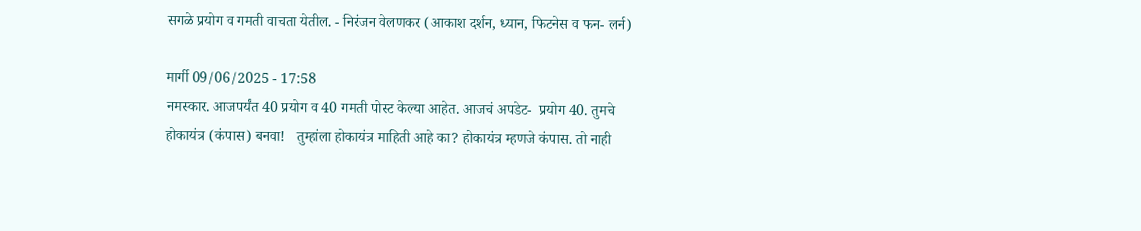सगळे प्रयोग व गमती वाचता येतील. - निरंजन वेलणकर (आकाश दर्शन, ध्यान, फिटनेस व फन- लर्न)

मार्गी 09/06/2025 - 17:58
नमस्कार. आजपर्यंत 40 प्रयोग व 40 गमती पोस्ट केल्या आहेत. आजचं अपडेट-  प्रयोग 40. तुमचे होकायंत्र (कंपास) बनवा!   तुम्हांला होकायंत्र माहिती आहे का? होकायंत्र म्हणजे कंपास. तो नाही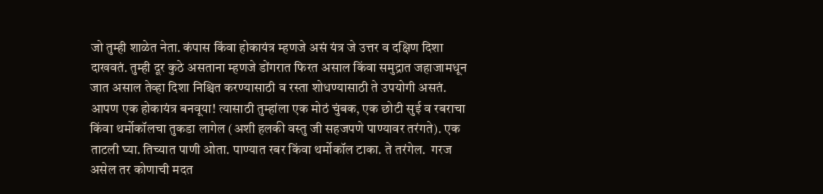जो तुम्ही शाळेत नेता. कंपास किंवा होकायंत्र म्हणजे असं यंत्र जे उत्तर व दक्षिण दिशा दाखवतं. तुम्ही दूर कुठे असताना म्हणजे डोंगरात फिरत असाल किंवा समुद्रात जहाजामधून जात असाल तेव्हा दिशा निश्चित करण्यासाठी व रस्ता शोधण्यासाठी ते उपयोगी असतं. आपण एक होकायंत्र बनवूया! त्यासाठी तुम्हांला एक मोठं चुंबक, एक छोटी सुई व रबराचा किंवा थर्मोकॉलचा तुकडा लागेल (अशी हलकी वस्तु जी सहजपणे पाण्यावर तरंगते). एक ताटली घ्या. तिच्यात पाणी ओता. पाण्यात रबर किंवा थर्मोकॉल टाका. ते तरंगेल.  गरज असेल तर कोणाची मदत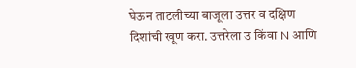घेऊन ताटलीच्या बाजूला उत्तर व दक्षिण दिशांची खूण करा. उत्तरेला उ किंवा N आणि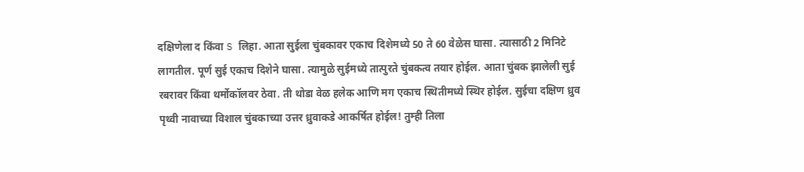दक्षिणेला द किंवा S लिहा. आता सुईला चुंबकावर एकाच दिशेमध्ये 50 ते 60 वेळेस घासा. त्यासाठी 2 मिनिटे लागतील. पूर्ण सुई एकाच दिशेने घासा. त्यामुळे सुईमध्ये तात्पुरते चुंबकत्व तयार होईल. आता चुंबक झालेली सुई रबरावर किंवा थर्मोकॉलवर ठेवा. ती‌ थोडा वेळ हलेक आणि मग एकाच स्थितीमध्ये स्थिर होईल. सुईचा दक्षिण ध्रुव पृथ्वी नावाच्या विशाल चुंबकाच्या उत्तर ध्रुवाकडे आकर्षित होईल! तुम्ही तिला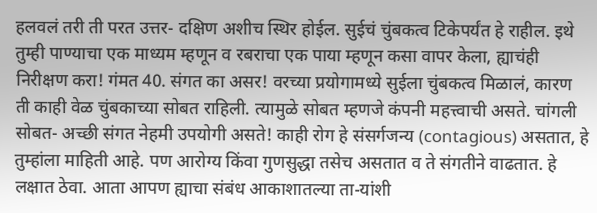हलवलं तरी ती परत उत्तर- दक्षिण अशीच स्थिर होईल. सुईचं चुंबकत्व टिकेपर्यंत हे राहील. इथे तुम्ही पाण्याचा एक माध्यम म्हणून व रबराचा एक पाया म्हणून कसा वापर केला, ह्याचंही निरीक्षण करा! गंमत 40. संगत का असर! वरच्या प्रयोगामध्ये सुईला चुंबकत्व मिळालं, कारण ती काही वेळ चुंबकाच्या सोबत राहिली. त्यामुळे सोबत म्हणजे कंपनी महत्त्वाची असते. चांगली सोबत- अच्छी संगत नेहमी उपयोगी असते! काही रोग हे संसर्गजन्य (contagious) असतात, हे तुम्हांला माहिती आहे. पण आरोग्य किंवा गुणसुद्धा तसेच असतात व ते संगतीने वाढतात. हे लक्षात ठेवा. आता आपण ह्याचा संबंध आकाशातल्या ता-यांशी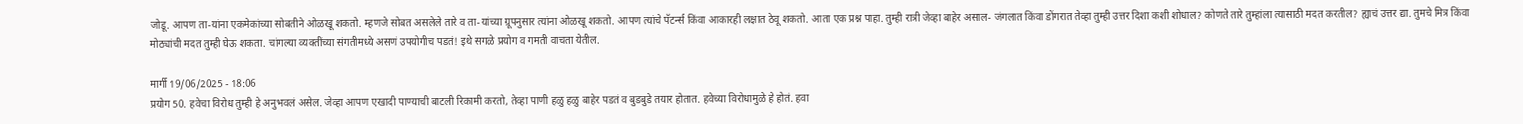जोडू. आपण ता-यांना एकमेकांच्या सोबतीने ओळखू शकतो. म्हणजे सोबत असलेले तारे व ता-यांच्या ग्रूपनुसार त्यांना ओळखू शकतो. आपण त्यांचे पॅटर्न्स किंवा आकारही लक्षात ठेवू शकतो. आता एक प्रश्न पाहा. तुम्ही रात्री जेव्हा बाहेर असाल- जंगलात किंवा डोंगरात तेव्हा तुम्ही उत्तर दिशा कशी शोधाल? कोणते तारे तुम्हांला त्यासाठी मदत करतील? ह्याचं उत्तर द्या. तुमचे मित्र किंवा मोठ्यांची मदत तुम्ही घेऊ शकता. चांगल्या व्यक्तींच्या संगतीमध्ये असणं उपयोगीच पडतं! इथे सगळे प्रयोग व गमती वाचता येतील.

मार्गी 19/06/2025 - 18:06
प्रयोग 50. हवेचा विरोध तुम्ही हे अनुभवलं असेल. जेव्हा आपण एखादी पाण्याची बाटली रिकामी करतो, तेव्हा पाणी हळु हळु बाहेर पडतं व बुडबुडे तयार होतात. हवेच्या विरोधामुळे हे होतं. हवा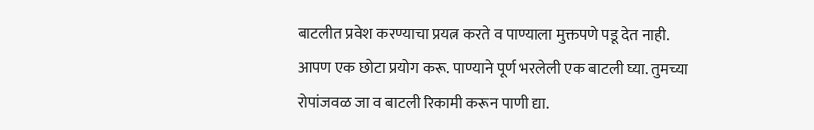बाटलीत प्रवेश करण्याचा प्रयत्न करते व पाण्याला मुक्तपणे पडू देत नाही. आपण एक छोटा प्रयोग करू. पाण्याने पूर्ण भरलेली एक बाटली घ्या. तुमच्या रोपांजवळ जा व बाटली रिकामी करून पाणी द्या.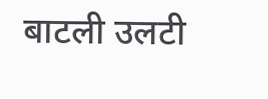बाटली उलटी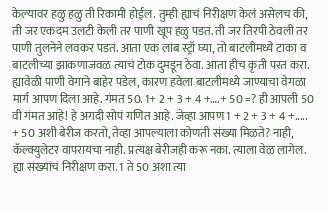केल्यावर हळु हळु ती रिकामी‌ होईल. तुम्ही ह्याचं निरीक्षण केलं असेलच की, ती जर एकदम उलटी केली तर पाणी खूप हळु पडतं. ती जर तिरपी ठेवली तर पाणी तुलनेने लवकर पडतं. आता एक लांब स्ट्रॉ घ्या, तो बाटलीमध्ये टाका व बाटलीच्या झाकणाजवळ त्याचं टोक दुमडून ठेवा. आता हीच कृती परत करा. ह्यावेळी‌ पाणी वेगाने बाहेर पडेल, कारण हवेला बाटलीमध्ये जाण्याचा वेगळा मार्ग आपण दिला आहे. गंमत 50. 1+ 2 + 3 + 4 +….+ 50 =? ही आपली 50 वी गंमत आहे! हे अगदी‌ सोपं गणित आहे. जेव्हा आपण 1 + 2 + 3 + 4 +..... + 50 अशी बेरीज करतो, तेव्हा आपल्याला कोणती संख्या मिळते? नाही, कॅल्क्युलेटर वापरायचा नाही. प्रत्यक्ष बेरीजही करू नका. त्याला वेळ लागेल. ह्या संख्यांचं निरीक्षण करा. 1 ते 50 अशा त्या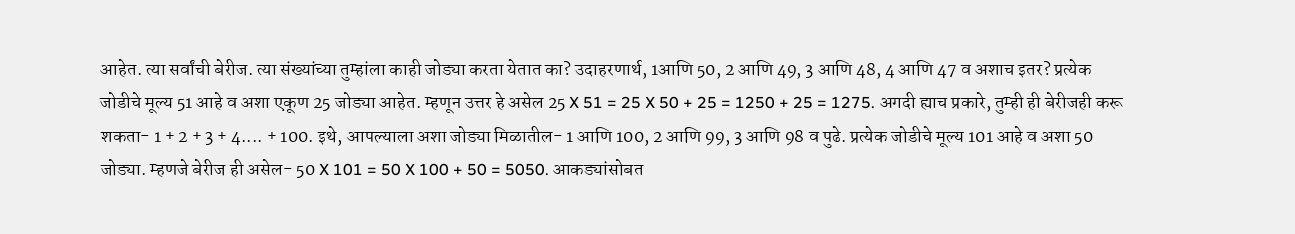आहेत. त्या सर्वांची‌ बेरीज. त्या संख्यांच्या तुम्हांला काही जोड्या करता येतात का? उदाहरणार्थ, 1आणि 50, 2 आणि 49, 3 आणि 48, 4 आणि 47 व अशाच इतर? प्रत्येक जोडीचे मूल्य 51 आहे व अशा एकूण 25 जोड्या आहेत. म्हणून उत्तर हे असेल 25 X 51 = 25 X 50 + 25 = 1250 + 25 = 1275. अगदी ह्याच प्रकारे, तुम्ही ही‌ बेरीजही करू शकता- 1 + 2 + 3 + 4.... + 100. इथे, आपल्याला अशा जोड्या मिळातील- 1 आणि 100, 2 आणि 99, 3 आणि 98 व पुढे. प्रत्येक जोडीचे मूल्य 101 आहे व अशा 50 जोड्या. म्हणजे बेरीज ही‌ असेल- 50 X 101 = 50 X 100 + 50 = 5050. आकड्यांसोबत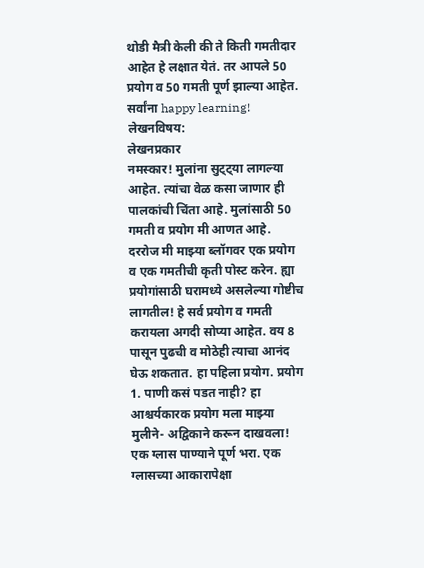थोडी मैत्री केली की ते किती गमतीदार आहेत हे लक्षात येतं. तर आपले 50 प्रयोग व 50 गमती पूर्ण झाल्या आहेत. सर्वांना happy learning!
लेखनविषय:
लेखनप्रकार
नमस्कार! मुलांना सुट्ट्या लागल्या आहेत. त्यांचा वेळ कसा जाणार ही‌ पालकांची चिंता आहे. मुलांसाठी 50 गमती व प्रयोग मी आणत आहे. दररोज मी माझ्या ब्लॉगवर एक प्रयोग व एक गमतीची कृती पोस्ट करेन. ह्या प्रयोगांसाठी घरामध्ये असलेल्या गोष्टीच लागतील! हे सर्व प्रयोग व गमती करायला अगदी सोप्या आहेत. वय 8 पासून पुढची व मोठेही त्याचा आनंद घेऊ शकतात. हा पहिला प्रयोग. प्रयोग 1. पाणी कसं पडत नाही? हा आश्चर्यकारक प्रयोग मला माझ्या मुलीने- अद्विकाने करून दाखवला! एक ग्लास पाण्याने पूर्ण भरा. एक ग्लासच्या आकारापेक्षा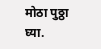मोठा पुठ्ठा घ्या.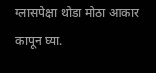ग्लासपेक्षा थोडा मोठा आकार कापून घ्या.